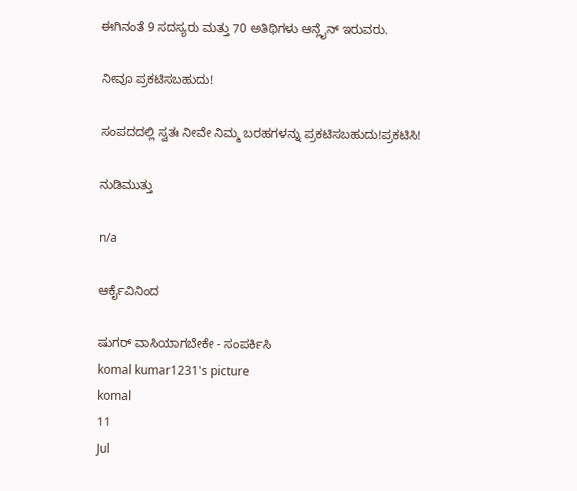ಈಗಿನಂತೆ 9 ಸದಸ್ಯರು ಮತ್ತು 70 ಅತಿಥಿಗಳು ಆನ್ಲೈನ್ ಇರುವರು.

ನೀವೂ ಪ್ರಕಟಿಸಬಹುದು!

ಸಂಪದದಲ್ಲಿ ಸ್ವತಃ ನೀವೇ ನಿಮ್ಮ ಬರಹಗಳನ್ನು ಪ್ರಕಟಿಸಬಹುದು!ಪ್ರಕಟಿಸಿ!

ನುಡಿಮುತ್ತು

n/a

ಆರ್ಕೈವಿನಿಂದ

ಷುಗರ್ ವಾಸಿಯಾಗಬೇಕೇ - ಸಂಪರ್ಕಿಸಿ
komal kumar1231's picture
komal
11
Jul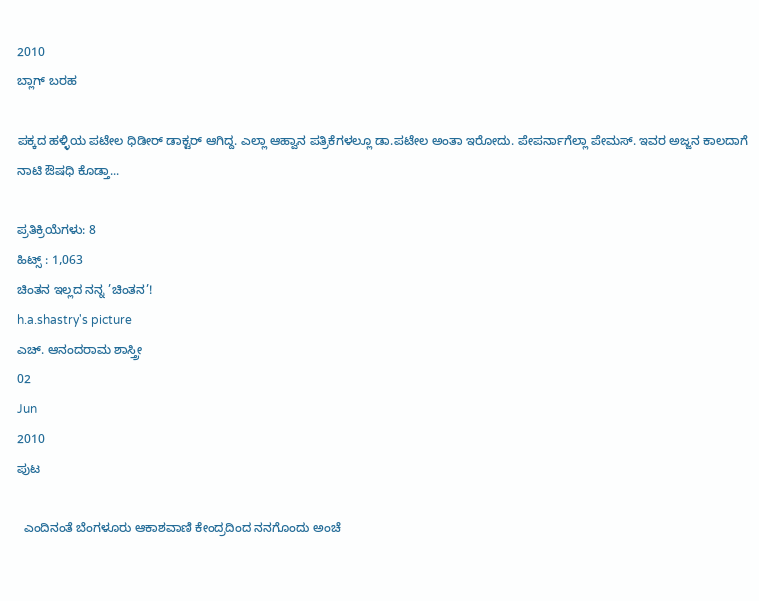2010
ಬ್ಲಾಗ್ ಬರಹ

ಪಕ್ಕದ ಹಳ್ಳಿಯ ಪಟೇಲ ಧಿಡೀರ್ ಡಾಕ್ಟರ್ ಆಗಿದ್ದ. ಎಲ್ಲಾ ಆಹ್ವಾನ ಪತ್ರಿಕೆಗಳಲ್ಲೂ ಡಾ.ಪಟೇಲ ಅಂತಾ ಇರೋದು. ಪೇಪರ್ನಾಗೆಲ್ಲಾ ಪೇಮಸ್. ಇವರ ಅಜ್ಜನ ಕಾಲದಾಗೆ ನಾಟಿ ಔಷಧಿ ಕೊಡ್ತಾ...

ಪ್ರತಿಕ್ರಿಯೆಗಳು: 8
ಹಿಟ್ಸ್ : 1,063
ಚಿಂತನ ಇಲ್ಲದ ನನ್ನ ’ಚಿಂತನ’!
h.a.shastry's picture
ಎಚ್. ಆನಂದರಾಮ ಶಾಸ್ತ್ರೀ
02
Jun
2010
ಪುಟ

  ಎಂದಿನಂತೆ ಬೆಂಗಳೂರು ಆಕಾಶವಾಣಿ ಕೇಂದ್ರದಿಂದ ನನಗೊಂದು ಅಂಚೆ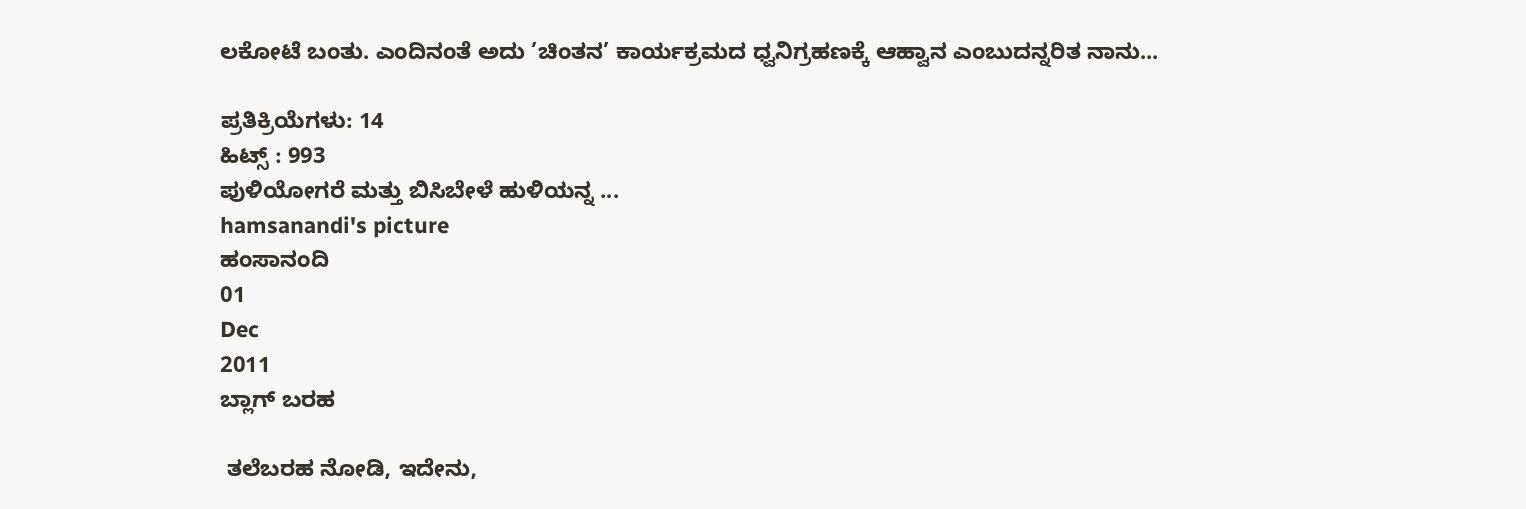ಲಕೋಟೆ ಬಂತು. ಎಂದಿನಂತೆ ಅದು ’ಚಿಂತನ’ ಕಾರ್ಯಕ್ರಮದ ಧ್ವನಿಗ್ರಹಣಕ್ಕೆ ಆಹ್ವಾನ ಎಂಬುದನ್ನರಿತ ನಾನು...

ಪ್ರತಿಕ್ರಿಯೆಗಳು: 14
ಹಿಟ್ಸ್ : 993
ಪುಳಿಯೋಗರೆ ಮತ್ತು ಬಿಸಿಬೇಳೆ ಹುಳಿಯನ್ನ ...
hamsanandi's picture
ಹಂಸಾನಂದಿ
01
Dec
2011
ಬ್ಲಾಗ್ ಬರಹ

 ತಲೆಬರಹ ನೋಡಿ, ಇದೇನು,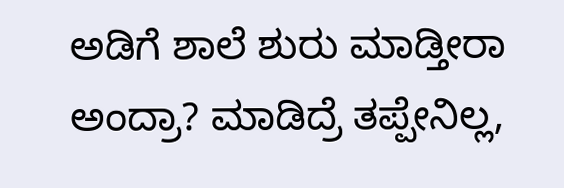ಅಡಿಗೆ ಶಾಲೆ ಶುರು ಮಾಡ್ತೀರಾ ಅಂದ್ರಾ? ಮಾಡಿದ್ರೆ ತಪ್ಪೇನಿಲ್ಲ,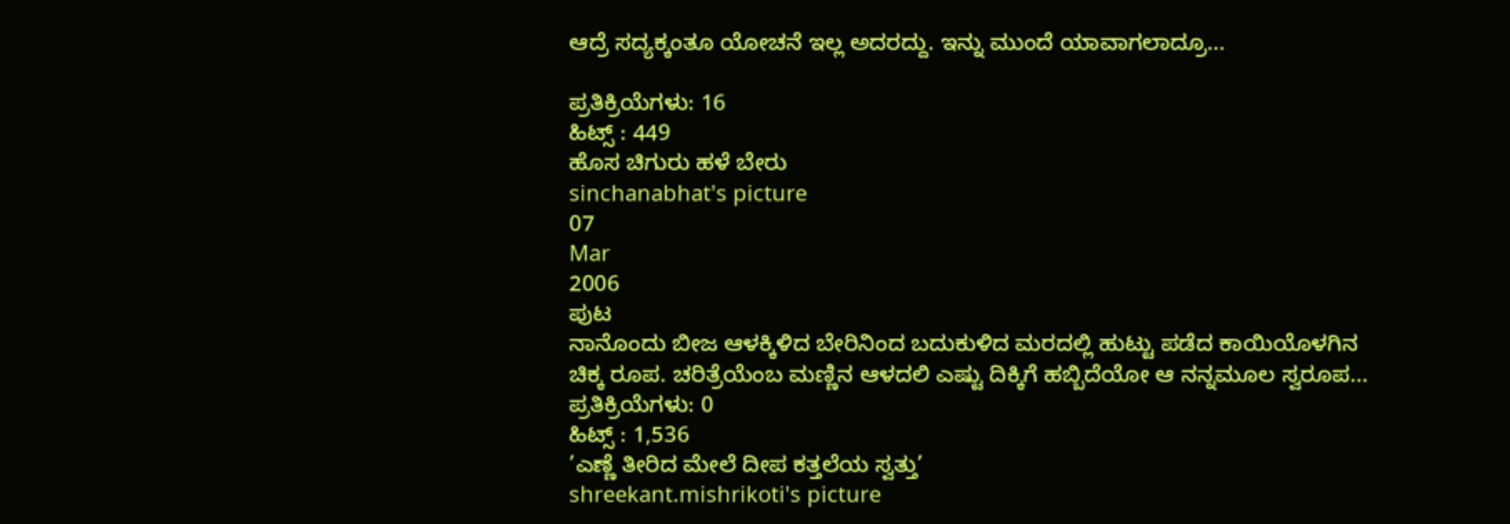ಆದ್ರೆ ಸದ್ಯಕ್ಕಂತೂ ಯೋಚನೆ ಇಲ್ಲ ಅದರದ್ದು. ಇನ್ನು ಮುಂದೆ ಯಾವಾಗಲಾದ್ರೂ...

ಪ್ರತಿಕ್ರಿಯೆಗಳು: 16
ಹಿಟ್ಸ್ : 449
ಹೊಸ ಚಿಗುರು ಹಳೆ ಬೇರು
sinchanabhat's picture
07
Mar
2006
ಪುಟ
ನಾನೊಂದು ಬೀಜ ಆಳಕ್ಕಿಳಿದ ಬೇರಿನಿಂದ ಬದುಕುಳಿದ ಮರದಲ್ಲಿ ಹುಟ್ಟು ಪಡೆದ ಕಾಯಿಯೊಳಗಿನ ಚಿಕ್ಕ ರೂಪ. ಚರಿತ್ರೆಯೆಂಬ ಮಣ್ಣಿನ ಆಳದಲಿ ಎಷ್ಟು ದಿಕ್ಕಿಗೆ ಹಬ್ಬಿದೆಯೋ ಆ ನನ್ನಮೂಲ ಸ್ವರೂಪ...
ಪ್ರತಿಕ್ರಿಯೆಗಳು: 0
ಹಿಟ್ಸ್ : 1,536
’ಎಣ್ಣೆ ತೀರಿದ ಮೇಲೆ ದೀಪ ಕತ್ತಲೆಯ ಸ್ವತ್ತು’
shreekant.mishrikoti's picture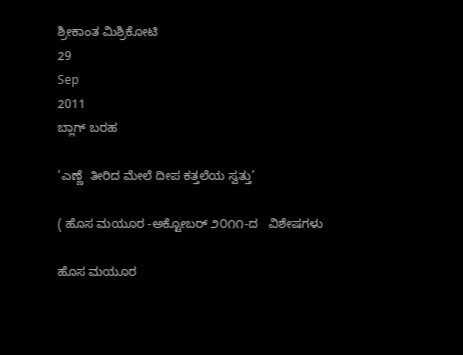ಶ್ರೀಕಾಂತ ಮಿಶ್ರಿಕೋಟಿ
29
Sep
2011
ಬ್ಲಾಗ್ ಬರಹ

’ಎಣ್ಣೆ  ತೀರಿದ ಮೇಲೆ ದೀಪ ಕತ್ತಲೆಯ ಸ್ವತ್ತು’

( ಹೊಸ ಮಯೂರ -ಅಕ್ಟೋಬರ್ ೨೦೧೧-ದ   ವಿಶೇಷಗಳು

ಹೊಸ ಮಯೂರ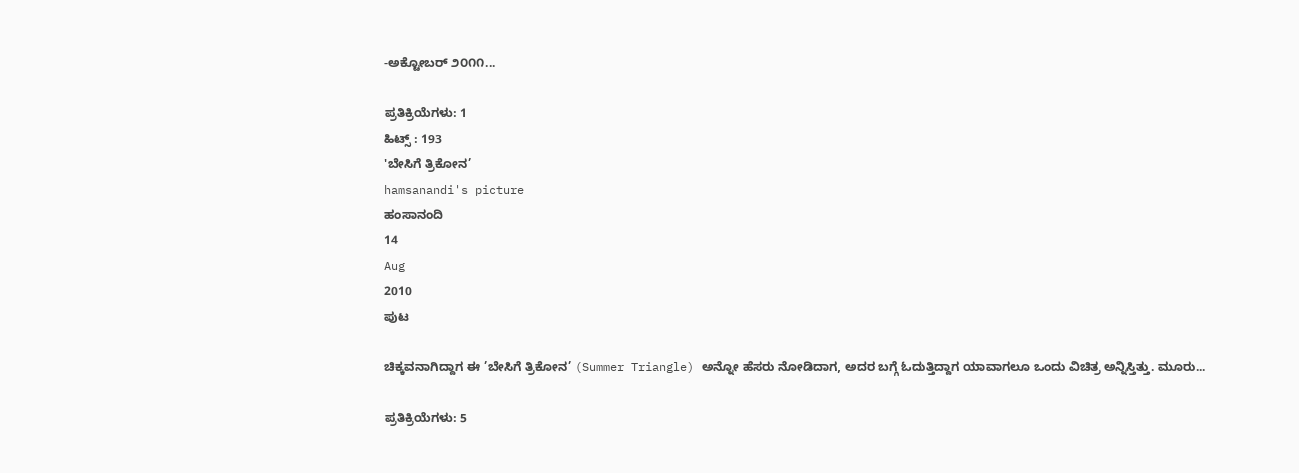-ಅಕ್ಟೋಬರ್ ೨೦೧೧...

ಪ್ರತಿಕ್ರಿಯೆಗಳು: 1
ಹಿಟ್ಸ್ : 193
'ಬೇಸಿಗೆ ತ್ರಿಕೋನ’
hamsanandi's picture
ಹಂಸಾನಂದಿ
14
Aug
2010
ಪುಟ

ಚಿಕ್ಕವನಾಗಿದ್ದಾಗ ಈ ’ಬೇಸಿಗೆ ತ್ರಿಕೋನ’ (Summer Triangle) ಅನ್ನೋ ಹೆಸರು ನೋಡಿದಾಗ, ಅದರ ಬಗ್ಗೆ ಓದುತ್ತಿದ್ದಾಗ ಯಾವಾಗಲೂ ಒಂದು ವಿಚಿತ್ರ ಅನ್ನಿಸ್ತಿತ್ತು. ಮೂರು...

ಪ್ರತಿಕ್ರಿಯೆಗಳು: 5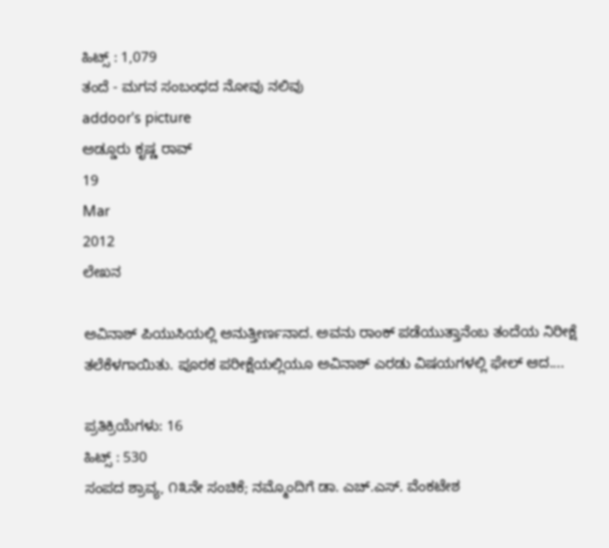ಹಿಟ್ಸ್ : 1,079
ತಂದೆ - ಮಗನ ಸಂಬಂಧದ ನೋವು ನಲಿವು
addoor's picture
ಅಡ್ಡೂರು ಕೃಷ್ಣ ರಾವ್
19
Mar
2012
ಲೇಖನ

ಅವಿನಾಶ್ ಪಿಯುಸಿಯಲ್ಲಿ ಅನುತ್ತೀರ್ಣನಾದ. ಅವನು ರಾಂಕ್ ಪಡೆಯುತ್ತಾನೆಂಬ ತಂದೆಯ ನಿರೀಕ್ಷೆ ತಲೆಕೆಳಗಾಯಿತು. ಪೂರಕ ಪರೀಕ್ಷೆಯಲ್ಲಿಯೂ ಅವಿನಾಶ್ ಎರಡು ವಿಷಯಗಳಲ್ಲಿ ಫೇಲ್ ಆದ....

ಪ್ರತಿಕ್ರಿಯೆಗಳು: 16
ಹಿಟ್ಸ್ : 530
ಸಂಪದ ಶ್ರಾವ್ಯ, ೧೩ನೇ ಸಂಚಿಕೆ; ನಮ್ಮೊಂದಿಗೆ ಡಾ. ಎಚ್.ಎಸ್. ವೆಂಕಟೇಶ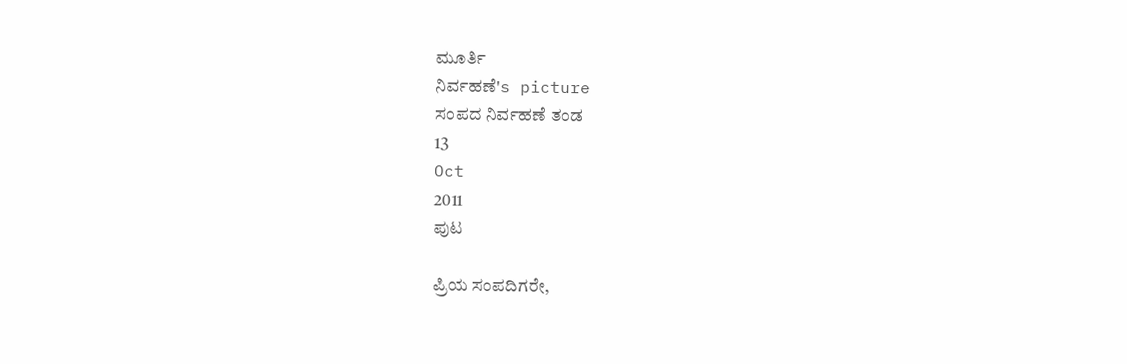ಮೂರ್ತಿ
ನಿರ್ವಹಣೆ's picture
ಸಂಪದ ನಿರ್ವಹಣೆ ತಂಡ
13
Oct
2011
ಪುಟ

ಪ್ರಿಯ ಸಂಪದಿಗರೇ,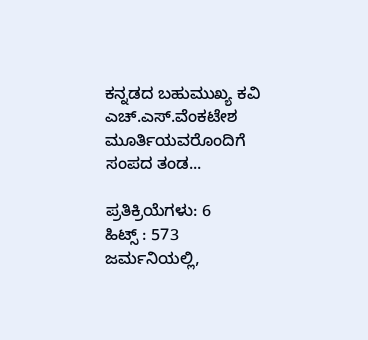ಕನ್ನಡದ ಬಹುಮುಖ್ಯ ಕವಿ ಎಚ್.ಎಸ್.ವೆಂಕಟೇಶ ಮೂರ್ತಿಯವರೊಂದಿಗೆ ಸಂಪದ ತಂಡ...

ಪ್ರತಿಕ್ರಿಯೆಗಳು: 6
ಹಿಟ್ಸ್ : 573
ಜರ್ಮನಿಯಲ್ಲಿ,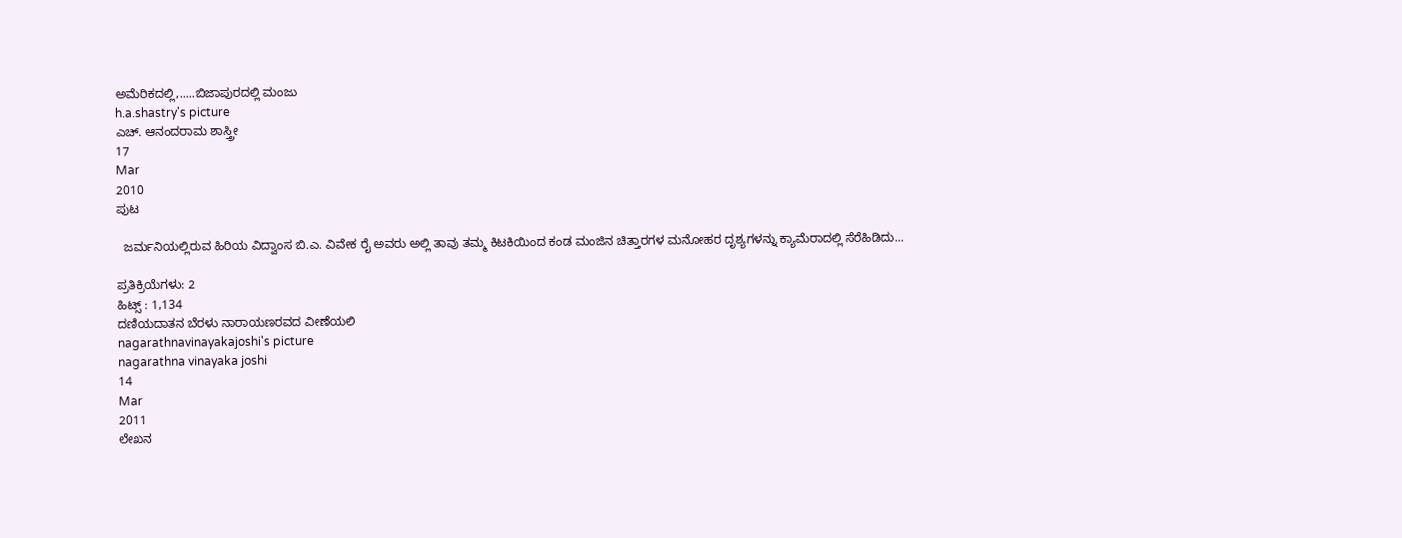ಅಮೆರಿಕದಲ್ಲಿ,.....ಬಿಜಾಪುರದಲ್ಲಿ ಮಂಜು
h.a.shastry's picture
ಎಚ್. ಆನಂದರಾಮ ಶಾಸ್ತ್ರೀ
17
Mar
2010
ಪುಟ

  ಜರ್ಮನಿಯಲ್ಲಿರುವ ಹಿರಿಯ ವಿದ್ವಾಂಸ ಬಿ.ಎ. ವಿವೇಕ ರೈ ಅವರು ಅಲ್ಲಿ ತಾವು ತಮ್ಮ ಕಿಟಕಿಯಿಂದ ಕಂಡ ಮಂಜಿನ ಚಿತ್ತಾರಗಳ ಮನೋಹರ ದೃಶ್ಯಗಳನ್ನು ಕ್ಯಾಮೆರಾದಲ್ಲಿ ಸೆರೆಹಿಡಿದು...

ಪ್ರತಿಕ್ರಿಯೆಗಳು: 2
ಹಿಟ್ಸ್ : 1,134
ದಣಿಯದಾತನ ಬೆರಳು ನಾರಾಯಣರವದ ವೀಣೆಯಲಿ
nagarathnavinayakajoshi's picture
nagarathna vinayaka joshi
14
Mar
2011
ಲೇಖನ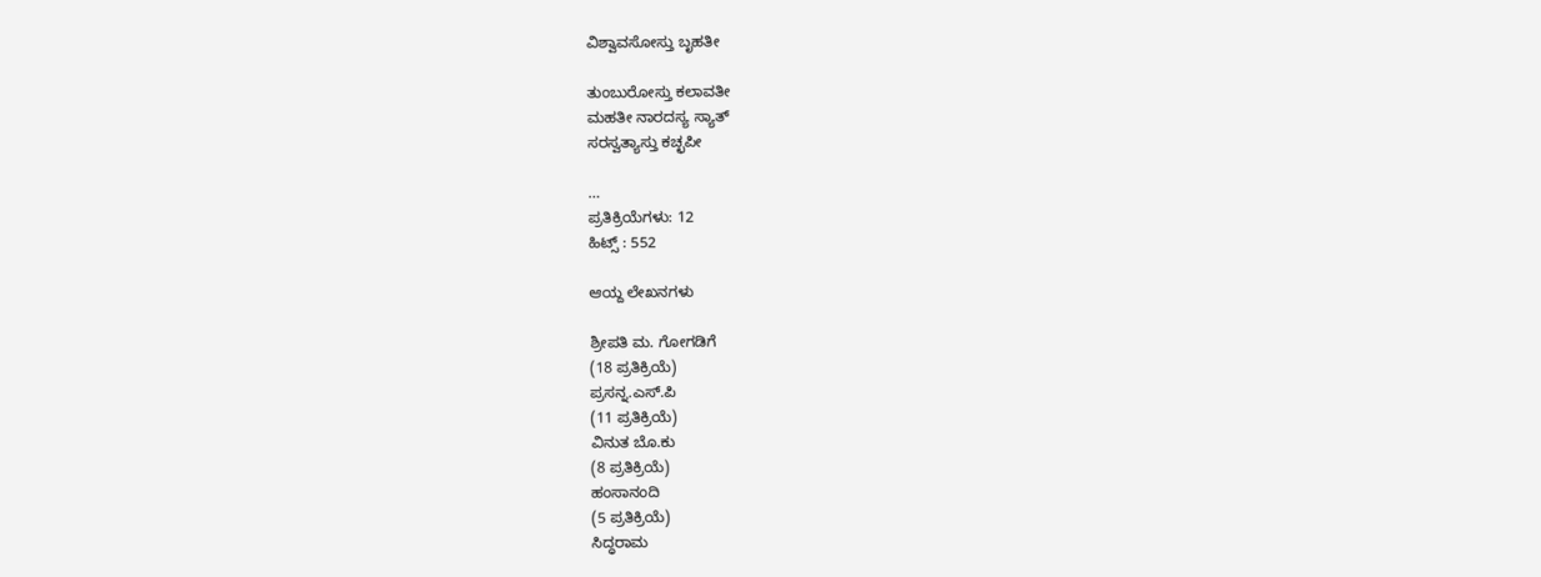ವಿಶ್ವಾವಸೋಸ್ತು ಬೃಹತೀ

ತುಂಬುರೋಸ್ತು ಕಲಾವತೀ
ಮಹತೀ ನಾರದಸ್ಯ ಸ್ಯಾತ್
ಸರಸ್ವತ್ಯಾಸ್ತು ಕಚ್ಛಪೀ

...
ಪ್ರತಿಕ್ರಿಯೆಗಳು: 12
ಹಿಟ್ಸ್ : 552

ಆಯ್ದ ಲೇಖನಗಳು

ಶ್ರೀಪತಿ ಮ. ಗೋಗಡಿಗೆ
(18 ಪ್ರತಿಕ್ರಿಯೆ)
ಪ್ರಸನ್ನ.ಎಸ್.ಪಿ
(11 ಪ್ರತಿಕ್ರಿಯೆ)
ವಿನುತ ಬೊ.ಕು
(8 ಪ್ರತಿಕ್ರಿಯೆ)
ಹಂಸಾನಂದಿ
(5 ಪ್ರತಿಕ್ರಿಯೆ)
ಸಿದ್ಧರಾಮ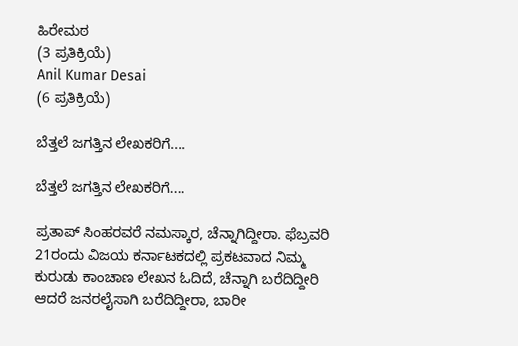ಹಿರೇಮಠ
(3 ಪ್ರತಿಕ್ರಿಯೆ)
Anil Kumar Desai
(6 ಪ್ರತಿಕ್ರಿಯೆ)

ಬೆತ್ತಲೆ ಜಗತ್ತಿನ ಲೇಖಕರಿಗೆ....

ಬೆತ್ತಲೆ ಜಗತ್ತಿನ ಲೇಖಕರಿಗೆ....

ಪ್ರತಾಪ್ ಸಿಂಹರವರೆ ನಮಸ್ಕಾರ, ಚೆನ್ನಾಗಿದ್ದೀರಾ. ಫೆಬ್ರವರಿ 21ರಂದು ವಿಜಯ ಕರ್ನಾಟಕದಲ್ಲಿ ಪ್ರಕಟವಾದ‌ ನಿಮ್ಮ ಕುರುಡು ಕಾಂಚಾಣ ಲೇಖನ ಓದಿದೆ, ಚೆನ್ನಾಗಿ ಬರೆದಿದ್ದೀರಿ ಆದರೆ ಜನರಲೈಸಾಗಿ ಬರೆದಿದ್ದೀರಾ, ಬಾರೀ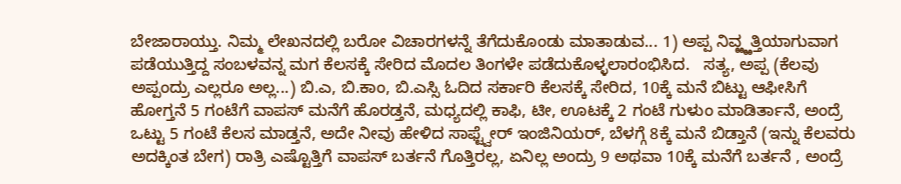ಬೇಜಾರಾಯ್ತು. ನಿಮ್ಮ ಲೇಖನದಲ್ಲಿ ಬರೋ ವಿಚಾರಗಳನ್ನೆ ತೆಗೆದುಕೊಂಡು ಮಾತಾಡುವ... 1) ಅಪ್ಪ ನಿವ್ಱ್ಱತ್ತಿಯಾಗುವಾಗ ಪಡೆಯುತ್ತಿದ್ದ ಸಂಬಳವನ್ನ ಮಗ ಕೆಲಸಕ್ಕೆ ಸೇರಿದ ಮೊದಲ ತಿಂಗಳೇ ಪಡೆದುಕೊಳ್ಳಲಾರಂಭಿಸಿದ.   ಸತ್ಯ, ಅಪ್ಪ (ಕೆಲವು ಅಪ್ಪಂದ್ರು ಎಲ್ಲರೂ ಅಲ್ಲ...) ಬಿ.ಎ, ಬಿ.ಕಾಂ, ಬಿ.ಎಸ್ಸಿ ಓದಿದ ಸರ್ಕಾರಿ ಕೆಲಸಕ್ಕೆ ಸೇರಿದ, 10ಕ್ಕೆ ಮನೆ ಬಿಟ್ಟು ಆಫೀಸಿಗೆ ಹೋಗ್ತನೆ 5 ಗಂಟೆಗೆ ವಾಪಸ್ ಮನೆಗೆ ಹೊರಡ್ತನೆ, ಮಧ್ಯದಲ್ಲಿ ಕಾಫಿ, ಟೀ, ಊಟಕ್ಕೆ 2 ಗಂಟೆ ಗುಳುಂ ಮಾಡಿರ್ತಾನೆ, ಅಂದ್ರೆ ಒಟ್ಟು 5 ಗಂಟೆ ಕೆಲಸ ಮಾಡ್ತನೆ, ಅದೇ ನೀವು ಹೇಳಿದ ಸಾಫ್ಟ್ವೇರ್ ಇಂಜಿನಿಯರ್, ಬೆಳಗ್ಗೆ 8ಕ್ಕೆ ಮನೆ ಬಿಡ್ತಾನೆ (ಇನ್ನು ಕೆಲವರು ಅದಕ್ಕಿಂತ ಬೇಗ) ರಾತ್ರಿ ಎಷ್ಟೊತ್ತಿಗೆ ವಾಪಸ್ ಬರ್ತನೆ ಗೊತ್ತಿರಲ್ಲ, ಏನಿಲ್ಲ ಅಂದ್ರು 9 ಅಥವಾ 10ಕ್ಕೆ ಮನೆಗೆ ಬರ್ತನೆ , ಅಂದ್ರೆ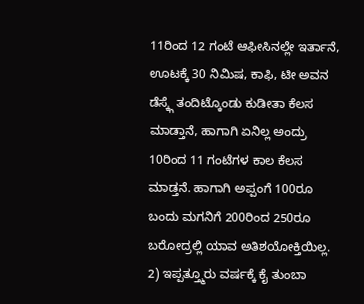11ರಿಂದ 12 ಗಂಟೆ ಆಫೀಸಿನಲ್ಲೇ ಇರ್ತಾನೆ, ಊಟಕ್ಕೆ 30 ನಿಮಿಷ, ಕಾಫಿ, ಟೀ ಅವನ ಡೆಸ್ಕ್ಗೆ ತಂದಿಟ್ಕೊಂಡು ಕುಡೀತಾ ಕೆಲಸ ಮಾಡ್ತಾನೆ, ಹಾಗಾಗಿ ಏನಿಲ್ಲ ಅಂದ್ರು 10ರಿಂದ 11 ಗಂಟೆಗಳ ಕಾಲ ಕೆಲಸ ಮಾಡ್ತನೆ. ಹಾಗಾಗಿ ಅಪ್ಪಂಗೆ 100ರೂ ಬಂದು ಮಗನಿಗೆ 200ರಿಂದ 250ರೂ ಬರೋದ್ರಲ್ಲಿ ಯಾವ ಅತಿಶಯೋಕ್ತಿಯಿಲ್ಲ. 2) ಇಪ್ಪತ್ತ್ಮೂರು ವರ್ಷಕ್ಕೆ ಕೈ ತುಂಬಾ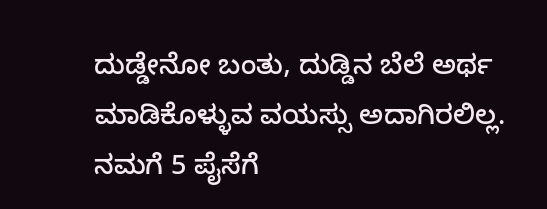ದುಡ್ಡೇನೋ ಬಂತು, ದುಡ್ಡಿನ‌ ಬೆಲೆ ಅರ್ಥ‌ ಮಾಡಿಕೊಳ್ಳುವ‌ ವ‌ಯ‌ಸ್ಸು ಅದಾಗಿರ‌ಲಿಲ್ಲ. ನಮಗೆ 5 ಪೈಸೆಗೆ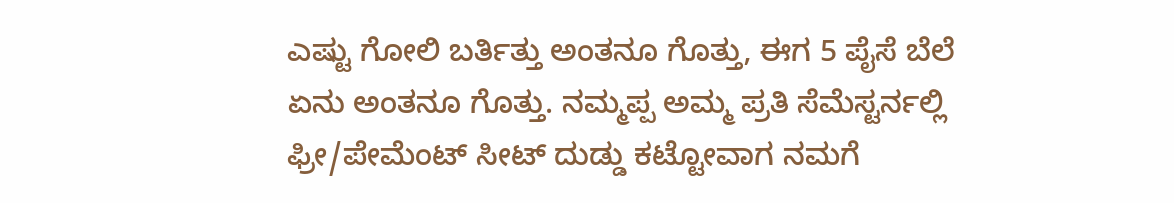ಎಷ್ಟು ಗೋಲಿ ಬರ್ತಿತ್ತು ಅಂತನೂ ಗೊತ್ತು, ಈಗ 5 ಪೈಸೆ ಬೆಲೆ ಏನು ಅಂತನೂ ಗೊತ್ತು. ನಮ್ಮಪ್ಪ ಅಮ್ಮ ಪ್ರತಿ ಸೆಮೆಸ್ಟರ್ನಲ್ಲಿ ಫ್ರೀ/ಪೇಮೆಂಟ್ ಸೀಟ್ ದುಡ್ಡು ಕಟ್ಟೋವಾಗ ನಮಗೆ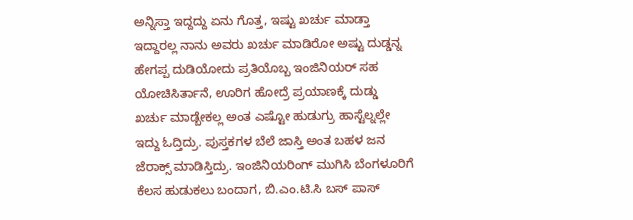ಅನ್ನಿಸ್ತಾ ಇದ್ದದ್ದು ಏನು ಗೊತ್ತ, ಇಷ್ಟು ಖರ್ಚು ಮಾಡ್ತಾ ಇದ್ದಾರಲ್ಲ ನಾನು ಅವರು ಖರ್ಚು ಮಾಡಿರೋ ಅಷ್ಟು ದುಡ್ಡನ್ನ ಹೇಗಪ್ಪ ದುಡಿಯೋದು ಪ್ರತಿಯೊಬ್ಬ ಇಂಜಿನಿಯರ್ ಸಹ ಯೋಚಿಸಿರ್ತಾನೆ, ಊರಿಗ ಹೋದ್ರೆ ಪ್ರಯಾಣಕ್ಕೆ ದುಡ್ಡು ಖರ್ಚು ಮಾಡ್ಬೇಕಲ್ಲ ಅಂತ ಎಷ್ಟೋ ಹುಡುಗ್ರು ಹಾಸ್ಟೆಲ್ನಲ್ಲೇ ಇದ್ದು ಓದ್ತಿದ್ರು. ಪುಸ್ತಕಗಳ ಬೆಲೆ ಜಾಸ್ತಿ ಅಂತ ಬಹಳ ಜನ ಜೆರಾಕ್ಸ್ ಮಾಡಿಸ್ತಿದ್ರು. ಇಂಜಿನಿಯರಿಂಗ್ ಮುಗಿಸಿ ಬೆಂಗಳೂರಿಗೆ ಕೆಲಸ ಹುಡುಕಲು ಬಂದಾಗ, ಬಿ.ಎಂ.ಟಿ.ಸಿ ಬಸ್ ಪಾಸ್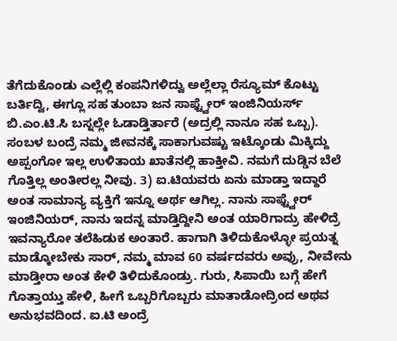ತೆಗೆದುಕೊಂಡು ಎಲ್ಲೆಲ್ಲಿ ಕಂಪನಿಗಳಿದ್ವು ಅಲ್ಲೆಲ್ಲಾ ರೆಸ್ಯೂಮ್ ಕೊಟ್ಟು ಬರ್ತಿದ್ವಿ, ಈಗ್ಲೂ ಸಹ ತುಂಬಾ ಜನ ಸಾಫ್ಟ್ವೇರ್ ಇಂಜಿನಿಯರ್ಸ್ ಬಿ.ಎಂ.ಟಿ.ಸಿ ಬಸ್ನಲ್ಲೇ ಓಡಾಡ್ತಿರ್ತಾರೆ (ಅದ್ರಲ್ಲಿ ನಾನೂ ಸಹ ಒಬ್ಬ). ಸ‌ಂಬಳ ಬಂದ್ರೆ ನಮ್ಮ ಜೀವನಕ್ಕೆ ಸಾಕಾಗುವಷ್ಟು ಇಟ್ಕೊಂಡು ಮಿಕ್ಕಿದ್ದು ಅಪ್ಪಂಗೋ ಇಲ್ಲ ಉಳಿತಾಯ ಖಾತೆನಲ್ಲಿ ಹಾಕ್ತೀವಿ. ನಮಗೆ ದುಡ್ಡಿನ ಬೆಲೆ ಗೊತ್ತಿಲ್ಲ ಅಂತೀರಲ್ಲ ನೀವು. 3) ಐ.ಟಿಯ‌ವ‌ರು ಏನು ಮಾಡ್ತಾ ಇದ್ದಾರೆ ಅಂತ‌ ಸಾಮಾನ್ಯ‌ ವ್ಯಕ್ತಿಗೆ ಇನ್ನೂ ಅರ್ಥ‌ ಆಗಿಲ್ಲ. ನಾನು ಸಾಫ್ಟ್ವೇರ್ ಇಂಜಿನಿಯರ್, ನಾನು ಇದ‌ನ್ನ ಮಾಡ್ತಿದ್ದೀನಿ ಅಂತ‌ ಯಾರಿಗಾದ್ರು ಹೇಳಿದ್ರೆ ಇವ‌ನ್ಯಾರೋ ತ‌ಲೆಹಿಡುಕ‌ ಅಂತಾರೆ. ಹಾಗಾಗಿ ತಿಳಿದುಕೊಳ್ಳೋ ಪ್ರಯ‌ತ್ನ ಮಾಡ್ಕೋಬೇಕು ಸಾರ್, ನ‌ಮ್ಮ ಮಾವ‌ 60 ವ‌ರ್ಷ‌ದ‌ವ‌ರು ಅವ್ರು, ನೀವೇನು ಮಾಡ್ತೀರಾ ಅಂತ‌ ಕೇಳಿ ತಿಳಿದುಕೊಂಡ್ರು. ಗುರು, ಸಿಪಾಯಿ ಬ‌ಗ್ಗೆ ಹೇಗೆ ಗೊತ್ತಾಯ್ತು ಹೇಳಿ, ಹೀಗೆ ಒಬ್ಬರಿಗೊಬ್ಬರು ಮಾತಾಡೋದ್ರಿಂದ‌ ಅಥ‌ವ‌ ಅನುಭ‌ವ‌ದಿಂದ‌. ಐ.ಟಿ ಅಂದ್ರೆ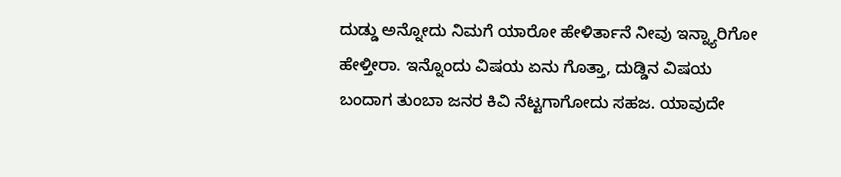ದುಡ್ಡು ಅನ್ನೋದು ನಿಮ‌ಗೆ ಯಾರೋ ಹೇಳಿರ್ತಾನೆ ನೀವು ಇನ್ನ್ಯಾರಿಗೋ ಹೇಳ್ತೀರಾ. ಇನ್ನೊಂದು ವಿಷ‌ಯ‌ ಏನು ಗೊತ್ತಾ, ದುಡ್ಡಿನ‌ ವಿಷ‌ಯ‌ ಬ‌ಂದಾಗ‌ ತುಂಬಾ ಜ‌ನ‌ರ‌ ಕಿವಿ ನೆಟ್ಟಗಾಗೋದು ಸ‌ಹ‌ಜ‌. ಯಾವುದೇ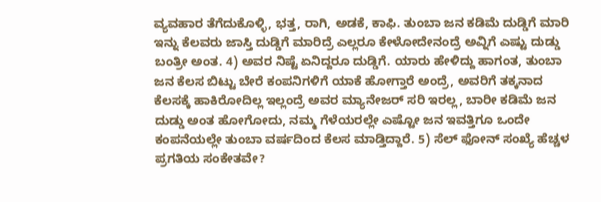ವ್ಯವ‌ಹಾರ‌ ತೆಗೆದುಕೊಳ್ಳಿ, ಭ‌ತ್ತ, ರಾಗಿ, ಅಡ‌ಕೆ, ಕಾಫಿ. ತುಂಬಾ ಜ‌ನ‌ ಕ‌ಡಿಮೆ ದುಡ್ಡಿಗೆ ಮಾರಿ ಇನ್ನು ಕೆಲ‌ವ‌ರು ಜಾಸ್ತಿ ದುಡ್ಡಿಗೆ ಮಾರಿದ್ರೆ ಎಲ್ಲರೂ ಕೇಳೋದೇನ‌ಂದ್ರೆ ಅವ್ನಿಗೆ ಎಷ್ಟು ದುಡ್ಡು ಬ‌ಂತ್ರೀ ಅಂತ‌. 4) ಅವ‌ರ‌ ನಿಷ್ಟೆ ಏನಿದ್ದರೂ ದುಡ್ಡಿಗೆ. ಯಾರು ಹೇಳಿದ್ದು ಹಾಗ‌ಂತ‌, ತುಂಬಾ ಜ‌ನ‌ ಕೆಲ‌ಸ‌ ಬಿಟ್ಟು ಬೇರೆ ಕ‌ಂಪ‌ನಿಗ‌ಳಿಗೆ ಯಾಕೆ ಹೋಗ್ತಾರೆ ಅಂದ್ರೆ, ಅವ‌ರಿಗೆ ತ‌ಕ್ಕನಾದ‌ ಕೆಲ‌ಸ‌ಕ್ಕೆ ಹಾಕಿರೋದಿಲ್ಲ ಇಲ್ಲಂದ್ರೆ ಅವ‌ರ‌ ಮ್ಯಾನೇಜ‌ರ್ ಸ‌ರಿ ಇರ‌ಲ್ಲ, ಬಾರೀ ಕ‌ಡಿಮೆ ಜ‌ನ‌ ದುಡ್ಡು ಅಂತ‌ ಹೋಗೋದು, ನ‌ಮ್ಮ ಗೆಳೆಯ‌ರ‌ಲ್ಲೇ ಎಷ್ಟೋ ಜ‌ನ‌ ಇವ‌ತ್ತಿಗೂ ಒಂದೇ ಕ‌ಂಪ‌ನೆಯ‌ಲ್ಲೇ ತುಂಬಾ ವರ್ಷದಿಂದ‌ ಕೆಲ‌ಸ‌ ಮಾಡ್ತಿದ್ದಾರೆ. 5) ಸೆಲ್ ಫೋನ್ ಸ‌ಂಖ್ಯೆ ಹೆಚ್ಚಳ‌ ಪ್ರಗ‌ತಿಯ‌ ಸ‌ಂಕೇತ‌ವೇ?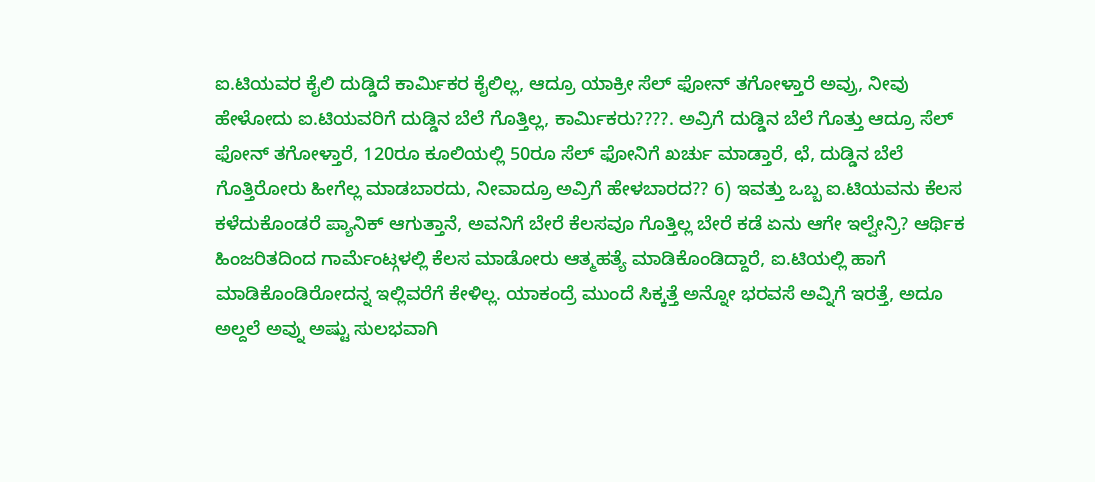ಐ.ಟಿಯ‌ವ‌ರ‌ ಕೈಲಿ ದುಡ್ಡಿದೆ ಕಾರ್ಮಿಕ‌ರ‌ ಕೈಲಿಲ್ಲ, ಆದ್ರೂ ಯಾಕ್ರೀ ಸೆಲ್ ಫೋನ್ ತ‌ಗೋಳ್ತಾರೆ ಅವ್ರು, ನೀವು ಹೇಳೋದು ಐ.ಟಿಯ‌ವ‌ರಿಗೆ ದುಡ್ಡಿನ‌ ಬೆಲೆ ಗೊತ್ತಿಲ್ಲ, ಕಾರ್ಮಿಕ‌ರು????. ಅವ್ರಿಗೆ ದುಡ್ಡಿನ‌ ಬೆಲೆ ಗೊತ್ತು ಆದ್ರೂ ಸೆಲ್ ಫೋನ್ ತ‌ಗೋಳ್ತಾರೆ, 120ರೂ ಕೂಲಿಯ‌ಲ್ಲಿ 50ರೂ ಸೆಲ್ ಫೋನಿಗೆ ಖ‌ರ್ಚು ಮಾಡ್ತಾರೆ, ಛೆ, ದುಡ್ಡಿನ‌ ಬೆಲೆ ಗೊತ್ತಿರೋರು ಹೀಗೆಲ್ಲ ಮಾಡ‌ಬಾರ‌ದು, ನೀವಾದ್ರೂ ಅವ್ರಿಗೆ ಹೇಳ‌ಬಾರ‌ದ‌?? 6) ಇವ‌ತ್ತು ಒಬ್ಬ ಐ.ಟಿಯ‌ವ‌ನು ಕೆಲ‌ಸ‌ ಕ‌ಳೆದುಕೊಂಡ‌ರೆ ಪ್ಯಾನಿಕ್ ಆಗುತ್ತಾನೆ, ಅವ‌ನಿಗೆ ಬೇರೆ ಕೆಲ‌ಸ‌ವೂ ಗೊತ್ತಿಲ್ಲ ಬೇರೆ ಕ‌ಡೆ ಏನು ಆಗೇ ಇಲ್ವೇನ್ರಿ? ಆರ್ಥಿಕ ಹಿಂಜರಿತದಿಂದ ಗಾರ್ಮೆಂಟ್ಗಳ‌ಲ್ಲಿ ಕೆಲ‌ಸ‌ ಮಾಡೋರು ಆತ್ಮಹ‌ತ್ಯೆ ಮಾಡಿಕೊಂಡಿದ್ದಾರೆ, ಐ.ಟಿಯ‌ಲ್ಲಿ ಹಾಗೆ ಮಾಡಿಕೊಂಡಿರೋದ‌ನ್ನ ಇಲ್ಲಿವ‌ರೆಗೆ ಕೇಳಿಲ್ಲ. ಯಾಕ‌ಂದ್ರೆ ಮುಂದೆ ಸಿಕ್ಕತ್ತೆ ಅನ್ನೋ ಭ‌ರ‌ವ‌ಸೆ ಅವ್ನಿಗೆ ಇರ‌ತ್ತೆ, ಅದೂ ಅಲ್ದಲೆ ಅವ್ನು ಅಷ್ಟು ಸುಲ‌ಭ‌ವಾಗಿ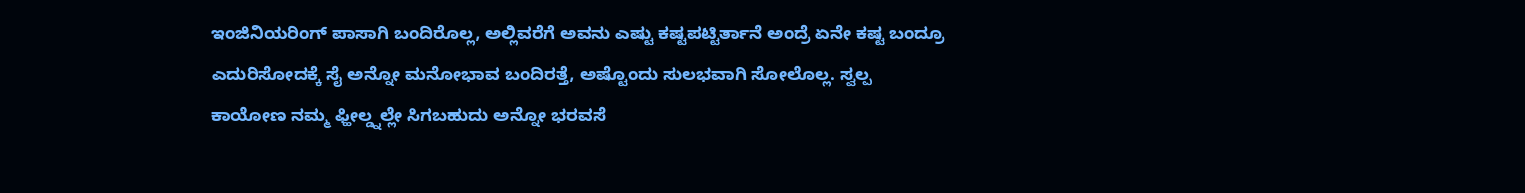ಇಂಜಿನಿಯ‌ರಿಂಗ್ ಪಾಸಾಗಿ ಬ‌ಂದಿರೊಲ್ಲ, ಅಲ್ಲಿವ‌ರೆಗೆ ಅವ‌ನು ಎಷ್ಟು ಕ‌ಷ್ಟಪ‌ಟ್ಟಿರ್ತಾನೆ ಅಂದ್ರೆ ಏನೇ ಕ‌ಷ್ಟ ಬ‌ಂದ್ರೂ ಎದುರಿಸೋದ‌ಕ್ಕೆ ಸೈ ಅನ್ನೋ ಮ‌ನೋಭಾವ‌ ಬ‌ಂದಿರ‌ತ್ತೆ, ಅಷ್ಟೊಂದು ಸುಲ‌ಭ‌ವಾಗಿ ಸೋಲೊಲ್ಲ. ಸ್ವಲ್ಪ ಕಾಯೋಣ‌ ನ‌ಮ್ಮ ಫ್ಹೀಲ್ಡ್ನಲ್ಲೇ ಸಿಗ‌ಬ‌ಹುದು ಅನ್ನೋ ಭ‌ರ‌ವ‌ಸೆ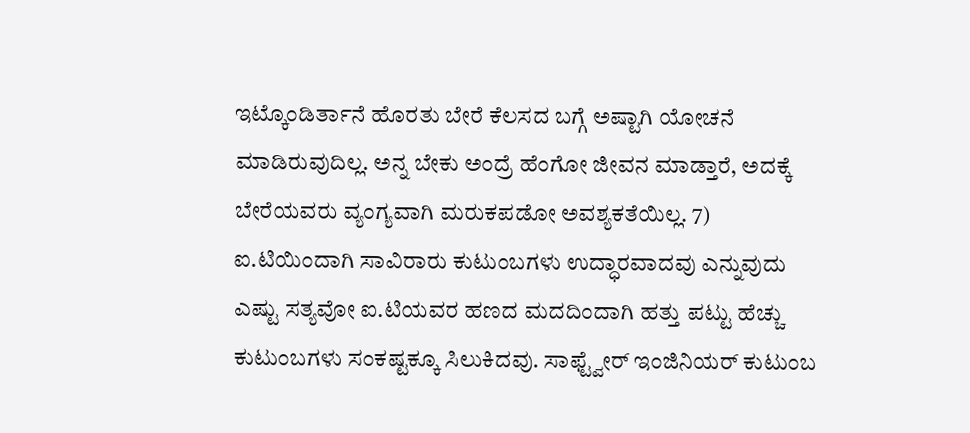ಇಟ್ಕೊಂಡಿರ್ತಾನೆ ಹೊರತು ಬೇರೆ ಕೆಲ‌ಸ‌ದ‌ ಬ‌ಗ್ಗೆ ಅಷ್ಟಾಗಿ ಯೋಚ‌ನೆ ಮಾಡಿರುವುದಿಲ್ಲ. ಅನ್ನ ಬೇಕು ಅಂದ್ರೆ ಹೆಂಗೋ ಜೀವ‌ನ‌ ಮಾಡ್ತಾರೆ, ಅದ‌ಕ್ಕೆ ಬೇರೆಯ‌ವ‌ರು ವ್ಯಂಗ್ಯವಾಗಿ ಮ‌ರುಕ‌ಪ‌ಡೋ ಅವ‌ಶ್ಯಕ‌ತೆಯಿಲ್ಲ. 7) ಐ.ಟಿಯಿಂದಾಗಿ ಸಾವಿರಾರು ಕುಟುಂಬ‌ಗ‌ಳು ಉದ್ಧಾರ‌ವಾದ‌ವು ಎನ್ನುವುದು ಎಷ್ಟು ಸ‌ತ್ಯವೋ ಐ.ಟಿಯ‌ವ‌ರ‌ ಹ‌ಣ‌ದ‌ ಮ‌ದ‌ದಿಂದಾಗಿ ಹ‌ತ್ತು ಪ‌ಟ್ಟು ಹೆಚ್ಚು ಕುಟುಂಬ‌ಗ‌ಳು ಸ‌ಂಕ‌ಷ್ಟಕ್ಕೂ ಸಿಲುಕಿದ‌ವು. ಸಾಫ್ಟ್ವೇರ್ ಇಂಜಿನಿಯರ್ ಕುಟುಂಬ‌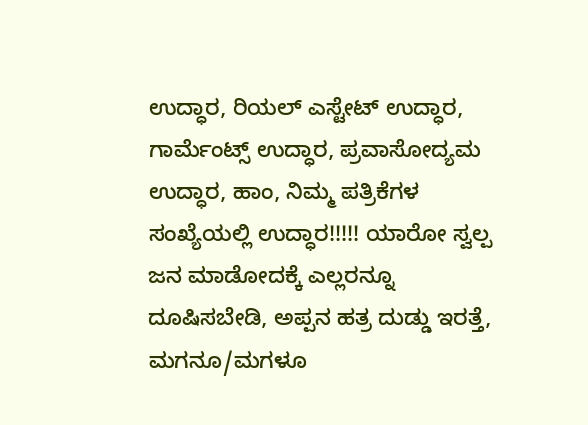ಉದ್ಧಾರ‌, ರಿಯ‌ಲ್ ಎಸ್ಟೇಟ್ ಉದ್ಧಾರ‌, ಗಾರ್ಮೆಂಟ್ಸ್ ಉದ್ಧಾರ‌, ಪ್ರವಾಸೋದ್ಯಮ‌ ಉದ್ಧಾರ‌, ಹಾಂ, ನಿಮ್ಮ ಪ‌ತ್ರಿಕೆಗ‌ಳ‌ ಸಂಖ್ಯೆಯ‌ಲ್ಲಿ ಉದ್ಧಾರ‌!!!!! ಯಾರೋ ಸ್ವಲ್ಪ ಜ‌ನ‌ ಮಾಡೋದ‌ಕ್ಕೆ ಎಲ್ಲರ‌ನ್ನೂ ದೂಷಿಸ‌ಬೇಡಿ, ಅಪ್ಪನ‌ ಹ‌ತ್ರ ದುಡ್ಡು ಇರ‌ತ್ತೆ, ಮ‌ಗನೂ/ಮಗಳೂ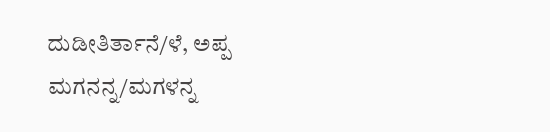ದುಡೀತಿರ್ತಾನೆ/ಳೆ, ಅಪ್ಪ ಮ‌ಗನ‌ನ್ನ/ಮಗಳನ್ನ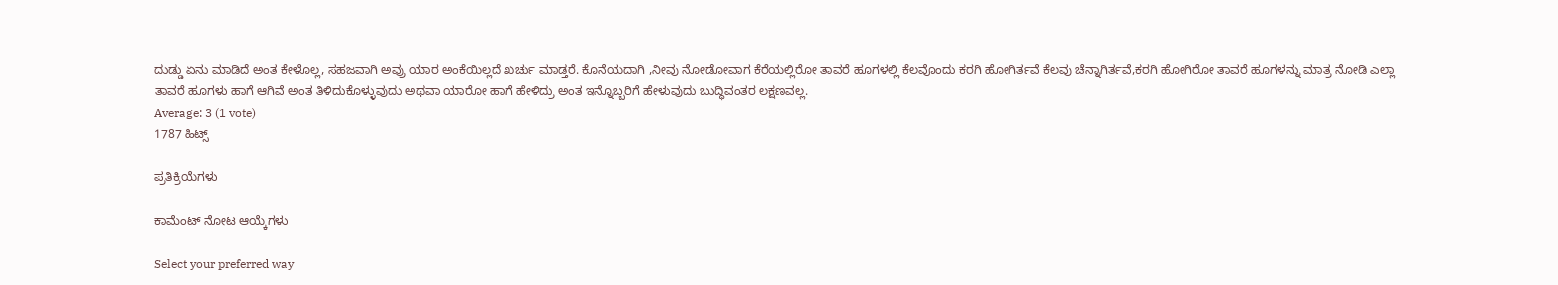ದುಡ್ಡು ಏನು ಮಾಡಿದೆ ಅಂತ‌ ಕೇಳೊಲ್ಲ, ಸ‌ಹ‌ಜ‌ವಾಗಿ ಅವ್ರು ಯಾರ ಅಂಕೆಯಿಲ್ಲದೆ ಖ‌ರ್ಚು ಮಾಡ್ತರೆ. ಕೊನೆಯದಾಗಿ ,ನೀವು ನೋಡೋವಾಗ‌ ಕೆರೆಯ‌ಲ್ಲಿರೋ ತಾವ‌ರೆ ಹೂಗ‌ಳ‌ಲ್ಲಿ ಕೆಲ‌ವೊಂದು ಕ‌ರ‌ಗಿ ಹೋಗಿರ್ತ‌ವೆ ಕೆಲ‌ವು ಚೆನ್ನಾಗಿರ್ತ‌ವೆ,ಕ‌ರ‌ಗಿ ಹೋಗಿರೋ ತಾವ‌ರೆ ಹೂಗ‌ಳ‌ನ್ನು ಮಾತ್ರ ನೋಡಿ ಎಲ್ಲಾ ತಾವ‌ರೆ ಹೂಗ‌ಳು ಹಾಗೆ ಆಗಿವೆ ಅಂತ‌ ತಿಳಿದುಕೊಳ್ಳುವುದು ಅಥ‌ವಾ ಯಾರೋ ಹಾಗೆ ಹೇಳಿದ್ರು ಅಂತ‌ ಇನ್ನೊಬ್ಬರಿಗೆ ಹೇಳುವುದು ಬುದ್ಧಿವ‌ಂತ‌ರ‌ ಲ‌ಕ್ಷಣ‌ವ‌ಲ್ಲ.
Average: 3 (1 vote)
1787 ಹಿಟ್ಸ್

ಪ್ರತಿಕ್ರಿಯೆಗಳು

ಕಾಮೆಂಟ್ ನೋಟ ಆಯ್ಕೆಗಳು

Select your preferred way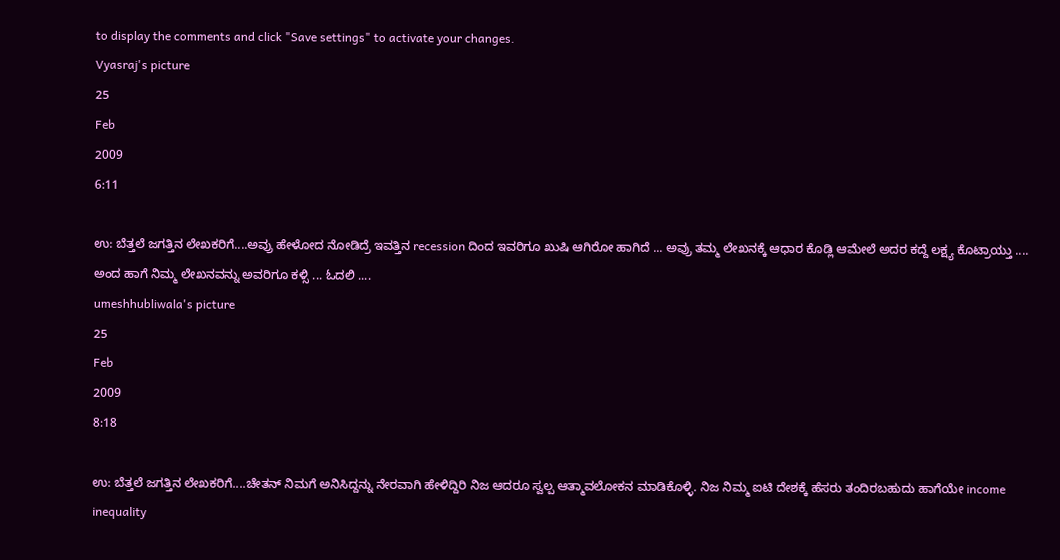to display the comments and click "Save settings" to activate your changes.
Vyasraj's picture
25
Feb
2009
6:11

ಉ: ಬೆತ್ತಲೆ ಜಗತ್ತಿನ ಲೇಖಕರಿಗೆ....ಅವ್ರು ಹೇಳೋದ ನೋಡಿದ್ರೆ ಇವತ್ತಿನ recession ದಿಂದ ಇವರಿಗೂ ಖುಷಿ ಆಗಿರೋ ಹಾಗಿದೆ ... ಅವ್ರು ತಮ್ಮ ಲೇಖನಕ್ಕೆ ಆಧಾರ ಕೊಡ್ಲಿ ಆಮೇಲೆ ಅದರ ಕದ್ದೆ ಲಕ್ಷ್ಯ ಕೊಟ್ರಾಯ್ತು .... ಅಂದ ಹಾಗೆ ನಿಮ್ಮ ಲೇಖನವನ್ನು ಅವರಿಗೂ ಕಳ್ಸಿ ... ಓದಲಿ ....
umeshhubliwala's picture
25
Feb
2009
8:18

ಉ: ಬೆತ್ತಲೆ ಜಗತ್ತಿನ ಲೇಖಕರಿಗೆ....ಚೇತನ್ ನಿಮಗೆ ಅನಿಸಿದ್ದನ್ನು ನೇರವಾಗಿ ಹೇಳಿದ್ದಿರಿ ನಿಜ ಆದರೂ ಸ್ವಲ್ಪ ಆತ್ಮಾವಲೋಕನ ಮಾಡಿಕೊಳ್ಳಿ. ನಿಜ ನಿಮ್ಮ ಐಟಿ ದೇಶಕ್ಕೆ ಹೆಸರು ತಂದಿರಬಹುದು ಹಾಗೆಯೇ income inequality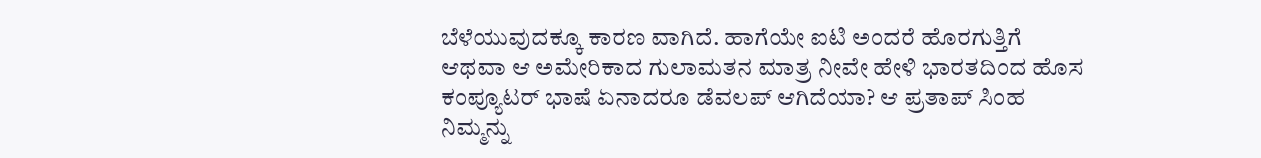ಬೆಳೆಯುವುದಕ್ಕೂ ಕಾರಣ ವಾಗಿದೆ. ಹಾಗೆಯೇ ಐಟಿ ಅಂದರೆ ಹೊರಗುತ್ತಿಗೆ ಆಥವಾ ಆ ಅಮೇರಿಕಾದ ಗುಲಾಮತನ ಮಾತ್ರ ನೀವೇ ಹೇಳಿ ಭಾರತದಿಂದ ಹೊಸ ಕಂಪ್ಯೂಟರ್ ಭಾಷೆ ಏನಾದರೂ ಡೆವಲಪ್ ಆಗಿದೆಯಾ? ಆ ಪ್ರತಾಪ್ ಸಿಂಹ ನಿಮ್ಮನ್ನು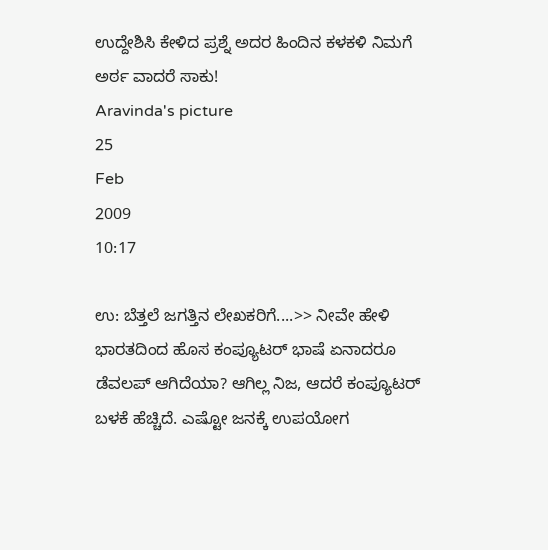ಉದ್ದೇಶಿಸಿ ಕೇಳಿದ ಪ್ರಶ್ನೆ ಅದರ ಹಿಂದಿನ ಕಳಕಳಿ ನಿಮಗೆ ಅರ್ಠ ವಾದರೆ ಸಾಕು!
Aravinda's picture
25
Feb
2009
10:17

ಉ: ಬೆತ್ತಲೆ ಜಗತ್ತಿನ ಲೇಖಕರಿಗೆ....>> ನೀವೇ ಹೇಳಿ ಭಾರತದಿಂದ ಹೊಸ ಕಂಪ್ಯೂಟರ್ ಭಾಷೆ ಏನಾದರೂ ಡೆವಲಪ್ ಆಗಿದೆಯಾ? ಆಗಿಲ್ಲ ನಿಜ, ಆದರೆ ಕಂಪ್ಯೂಟರ್ ಬಳಕೆ ಹೆಚ್ಚಿದೆ. ಎಷ್ಟೋ ಜನಕ್ಕೆ ಉಪಯೋಗ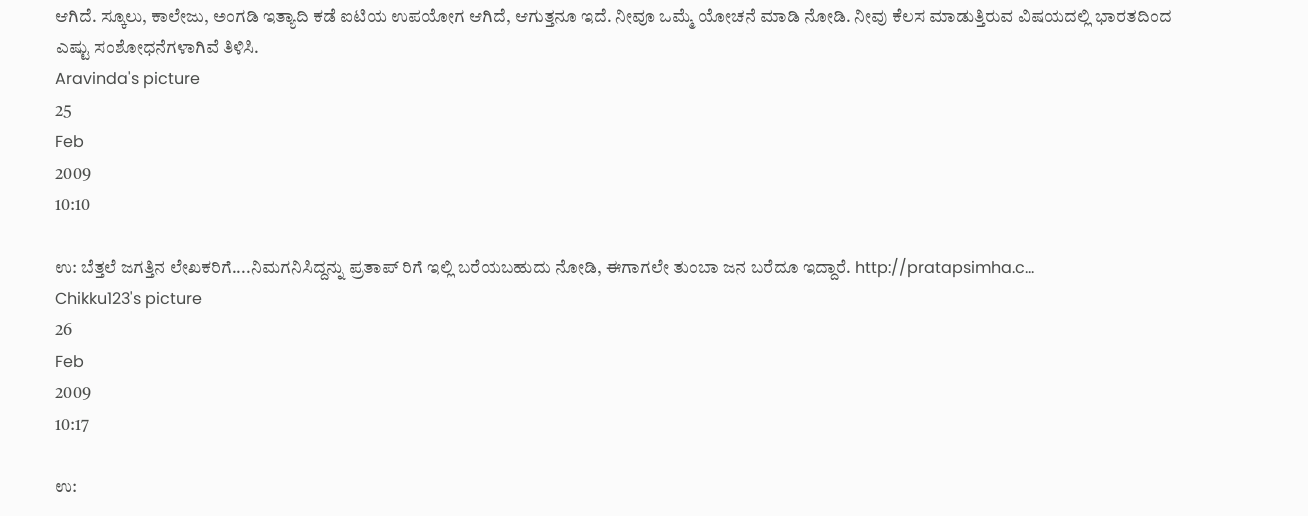ಆಗಿದೆ. ಸ್ಕೂಲು, ಕಾಲೇಜು, ಅಂಗಡಿ ಇತ್ಯಾದಿ ಕಡೆ ಐಟಿಯ ಉಪಯೋಗ ಆಗಿದೆ, ಆಗುತ್ತನೂ ಇದೆ. ನೀವೂ ಒಮ್ಮೆ ಯೋಚನೆ ಮಾಡಿ ನೋಡಿ. ನೀವು ಕೆಲಸ ಮಾಡುತ್ತಿರುವ ವಿಷಯದಲ್ಲಿ ಭಾರತದಿಂದ ಎಷ್ಟು ಸಂಶೋಧನೆಗಳಾಗಿವೆ ತಿಳಿಸಿ.
Aravinda's picture
25
Feb
2009
10:10

ಉ: ಬೆತ್ತಲೆ ಜಗತ್ತಿನ ಲೇಖಕರಿಗೆ....ನಿಮಗನಿಸಿದ್ದನ್ನು ಪ್ರತಾಪ್ ರಿಗೆ ಇಲ್ಲಿ ಬರೆಯಬಹುದು ನೋಡಿ, ಈಗಾಗಲೇ ತುಂಬಾ ಜನ ಬರೆದೂ ಇದ್ದಾರೆ. http://pratapsimha.c...
Chikku123's picture
26
Feb
2009
10:17

ಉ: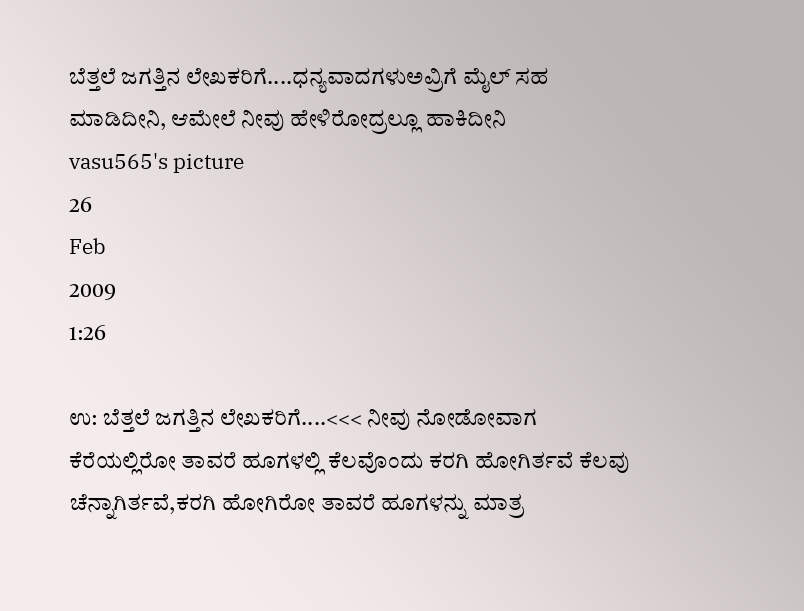ಬೆತ್ತಲೆ ಜಗತ್ತಿನ ಲೇಖಕರಿಗೆ....ಧನ್ಯವಾದಗಳುಅವ್ರಿಗೆ ಮೈಲ್ ಸಹ ಮಾಡಿದೀನಿ, ಆಮೇಲೆ ನೀವು ಹೇಳಿರೋದ್ರಲ್ಲೂ ಹಾಕಿದೀನಿ
vasu565's picture
26
Feb
2009
1:26

ಉ: ಬೆತ್ತಲೆ ಜಗತ್ತಿನ ಲೇಖಕರಿಗೆ....<<< ನೀವು ನೋಡೋವಾಗ‌ ಕೆರೆಯ‌ಲ್ಲಿರೋ ತಾವ‌ರೆ ಹೂಗ‌ಳ‌ಲ್ಲಿ ಕೆಲ‌ವೊಂದು ಕ‌ರ‌ಗಿ ಹೋಗಿರ್ತ‌ವೆ ಕೆಲ‌ವು ಚೆನ್ನಾಗಿರ್ತ‌ವೆ,ಕ‌ರ‌ಗಿ ಹೋಗಿರೋ ತಾವ‌ರೆ ಹೂಗ‌ಳ‌ನ್ನು ಮಾತ್ರ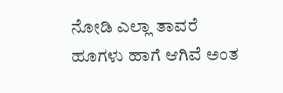ನೋಡಿ ಎಲ್ಲಾ ತಾವ‌ರೆ ಹೂಗ‌ಳು ಹಾಗೆ ಆಗಿವೆ ಅಂತ‌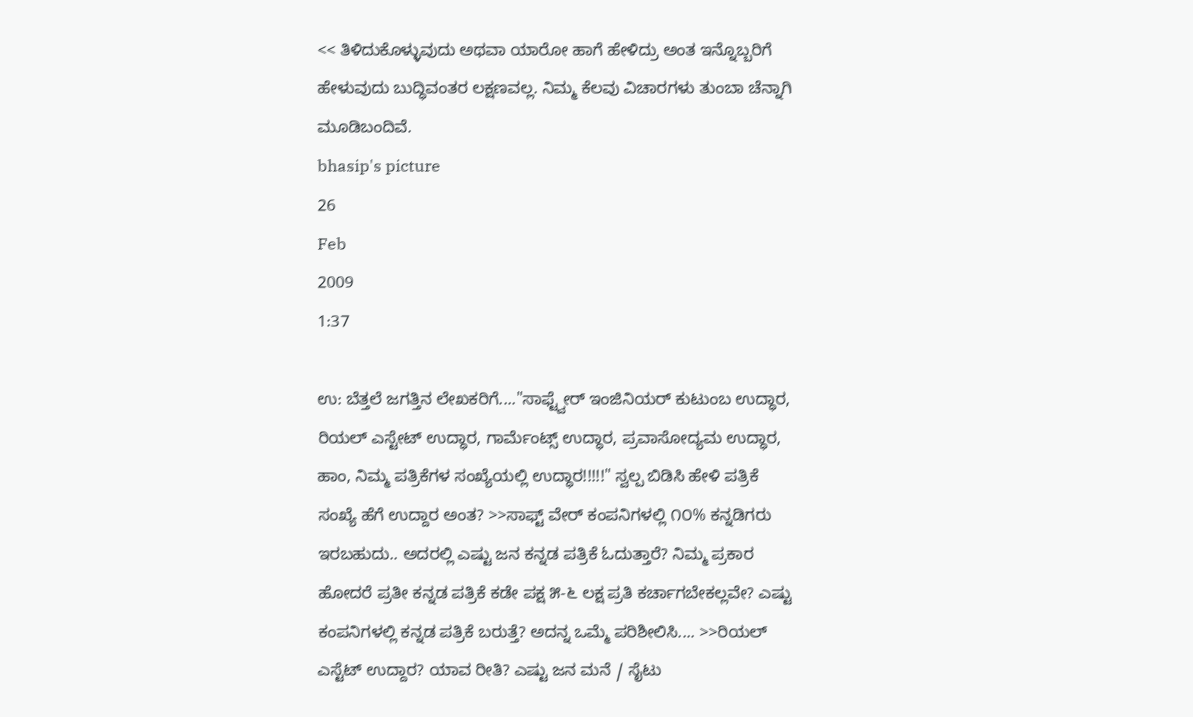<< ತಿಳಿದುಕೊಳ್ಳುವುದು ಅಥ‌ವಾ ಯಾರೋ ಹಾಗೆ ಹೇಳಿದ್ರು ಅಂತ‌ ಇನ್ನೊಬ್ಬರಿಗೆ ಹೇಳುವುದು ಬುದ್ಧಿವ‌ಂತ‌ರ‌ ಲ‌ಕ್ಷಣ‌ವ‌ಲ್ಲ. ನಿಮ್ಮ ಕೆಲವು ವಿಚಾರಗಳು ತುಂಬಾ ಚೆನ್ನಾಗಿ ಮೂಡಿಬಂದಿವೆ.
bhasip's picture
26
Feb
2009
1:37

ಉ: ಬೆತ್ತಲೆ ಜಗತ್ತಿನ ಲೇಖಕರಿಗೆ...."ಸಾಫ್ಟ್ವೇರ್ ಇಂಜಿನಿಯರ್ ಕುಟುಂಬ‌ ಉದ್ಧಾರ‌, ರಿಯ‌ಲ್ ಎಸ್ಟೇಟ್ ಉದ್ಧಾರ‌, ಗಾರ್ಮೆಂಟ್ಸ್ ಉದ್ಧಾರ‌, ಪ್ರವಾಸೋದ್ಯಮ‌ ಉದ್ಧಾರ‌, ಹಾಂ, ನಿಮ್ಮ ಪ‌ತ್ರಿಕೆಗ‌ಳ‌ ಸಂಖ್ಯೆಯ‌ಲ್ಲಿ ಉದ್ಧಾರ‌!!!!!" ಸ್ವಲ್ಪ ಬಿಡಿಸಿ ಹೇಳಿ ಪತ್ರಿಕೆ ಸಂಖ್ಯೆ ಹೆಗೆ ಉದ್ದಾರ ಅಂತ? >>ಸಾಫ್ಟ್ ವೇರ್ ಕಂಪನಿಗಳಲ್ಲಿ ೧೦% ಕನ್ನಡಿಗರು ಇರಬಹುದು.. ಅದರಲ್ಲಿ ಎಷ್ಟು ಜನ ಕನ್ನಡ ಪತ್ರಿಕೆ ಓದುತ್ತಾರೆ? ನಿಮ್ಮ ಪ್ರಕಾರ ಹೋದರೆ ಪ್ರತೀ ಕನ್ನಡ ಪತ್ರಿಕೆ ಕಡೇ ಪಕ್ಷ ೫-೬ ಲಕ್ಷ ಪ್ರತಿ ಕರ್ಚಾಗಬೇಕಲ್ಲವೇ? ಎಷ್ಟು ಕಂಪನಿಗಳಲ್ಲಿ ಕನ್ನಡ ಪತ್ರಿಕೆ ಬರುತ್ತೆ? ಅದನ್ನ ಒಮ್ಮೆ ಪರಿಶೀಲಿಸಿ.... >>ರಿಯಲ್ ಎಸ್ಟೆಟ್ ಉದ್ದಾರ? ಯಾವ ರೀತಿ? ಎಷ್ಟು ಜನ ಮನೆ / ಸೈಟು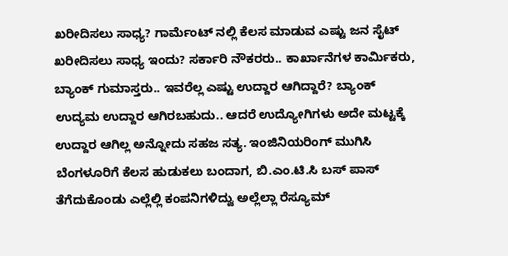ಖರೀದಿಸಲು ಸಾಧ್ಯ? ಗಾರ್ಮೆಂಟ್ ನಲ್ಲಿ ಕೆಲಸ ಮಾಡುವ ಎಷ್ಟು ಜನ ಸೈಟ್ ಖರೀದಿಸಲು ಸಾಧ್ಯ ಇಂದು? ಸರ್ಕಾರಿ ನೌಕರರು.. ಕಾರ್ಖಾನೆಗಳ ಕಾರ್ಮಿಕರು, ಬ್ಯಾಂಕ್ ಗುಮಾಸ್ತರು.. ಇವರೆಲ್ಲ ಎಷ್ಟು ಉದ್ದಾರ ಆಗಿದ್ದಾರೆ? ಬ್ಯಾಂಕ್ ಉದ್ಯಮ ಉದ್ದಾರ ಆಗಿರಬಹುದು.. ಆದರೆ ಉದ್ಯೋಗಿಗಳು ಅದೇ ಮಟ್ಟಕ್ಕೆ ಉದ್ದಾರ ಆಗಿಲ್ಲ ಅನ್ನೋದು ಸಹಜ ಸತ್ಯ. ಇಂಜಿನಿಯರಿಂಗ್ ಮುಗಿಸಿ ಬೆಂಗಳೂರಿಗೆ ಕೆಲಸ ಹುಡುಕಲು ಬಂದಾಗ, ಬಿ.ಎಂ.ಟಿ.ಸಿ ಬಸ್ ಪಾಸ್ ತೆಗೆದುಕೊಂಡು ಎಲ್ಲೆಲ್ಲಿ ಕಂಪನಿಗಳಿದ್ವು ಅಲ್ಲೆಲ್ಲಾ ರೆಸ್ಯೂಮ್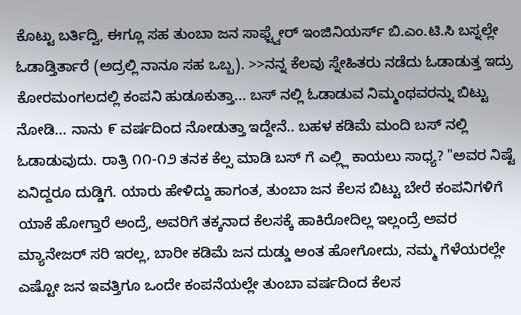ಕೊಟ್ಟು ಬರ್ತಿದ್ವಿ, ಈಗ್ಲೂ ಸಹ ತುಂಬಾ ಜನ ಸಾಫ್ಟ್ವೇರ್ ಇಂಜಿನಿಯರ್ಸ್ ಬಿ.ಎಂ.ಟಿ.ಸಿ ಬಸ್ನಲ್ಲೇ ಓಡಾಡ್ತಿರ್ತಾರೆ (ಅದ್ರಲ್ಲಿ ನಾನೂ ಸಹ ಒಬ್ಬ). >>ನನ್ನ ಕೆಲವು ಸ್ನೇಹಿತರು ನಡೆದು ಓಡಾಡುತ್ತ ಇದ್ರು ಕೋರಮಂಗಲದಲ್ಲಿ ಕಂಪನಿ ಹುಡೂಕುತ್ತಾ... ಬಸ್ ನಲ್ಲಿ ಓಡಾಡುವ ನಿಮ್ಮಂಥವರನ್ನು ಬಿಟ್ಟು ನೋಡಿ... ನಾನು ೯ ವರ್ಷದಿಂದ ನೋಡುತ್ತಾ ಇದ್ದೇನೆ.. ಬಹಳ ಕಡಿಮೆ ಮಂದಿ ಬಸ್ ನಲ್ಲಿ ಓಡಾಡುವುದು. ರಾತ್ರಿ ೧೧-೧೨ ತನಕ ಕೆಲ್ಸ ಮಾಡಿ ಬಸ್ ಗೆ ಎಲ್ಲ್ಲಿ ಕಾಯಲು ಸಾಧ್ಯ? "ಅವ‌ರ‌ ನಿಷ್ಟೆ ಏನಿದ್ದರೂ ದುಡ್ಡಿಗೆ. ಯಾರು ಹೇಳಿದ್ದು ಹಾಗ‌ಂತ‌, ತುಂಬಾ ಜ‌ನ‌ ಕೆಲ‌ಸ‌ ಬಿಟ್ಟು ಬೇರೆ ಕ‌ಂಪ‌ನಿಗ‌ಳಿಗೆ ಯಾಕೆ ಹೋಗ್ತಾರೆ ಅಂದ್ರೆ, ಅವ‌ರಿಗೆ ತ‌ಕ್ಕನಾದ‌ ಕೆಲ‌ಸ‌ಕ್ಕೆ ಹಾಕಿರೋದಿಲ್ಲ ಇಲ್ಲಂದ್ರೆ ಅವ‌ರ‌ ಮ್ಯಾನೇಜ‌ರ್ ಸ‌ರಿ ಇರ‌ಲ್ಲ, ಬಾರೀ ಕ‌ಡಿಮೆ ಜ‌ನ‌ ದುಡ್ಡು ಅಂತ‌ ಹೋಗೋದು, ನ‌ಮ್ಮ ಗೆಳೆಯ‌ರ‌ಲ್ಲೇ ಎಷ್ಟೋ ಜ‌ನ‌ ಇವ‌ತ್ತಿಗೂ ಒಂದೇ ಕ‌ಂಪ‌ನೆಯ‌ಲ್ಲೇ ತುಂಬಾ ವರ್ಷದಿಂದ‌ ಕೆಲ‌ಸ‌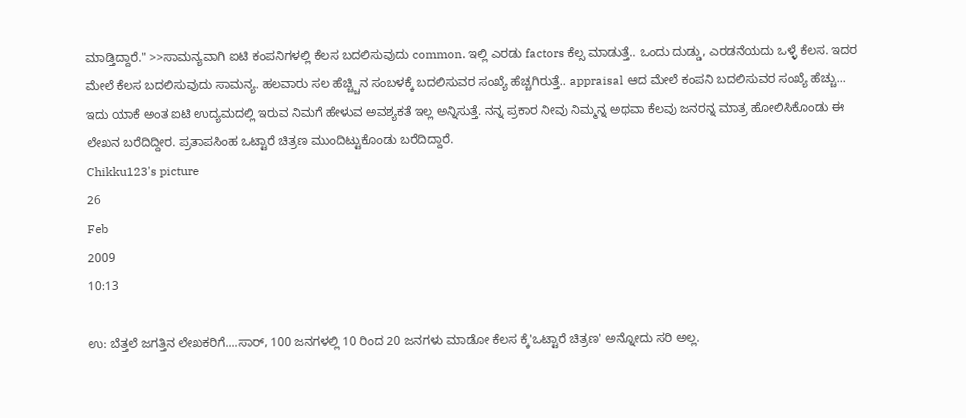ಮಾಡ್ತಿದ್ದಾರೆ." >>ಸಾಮನ್ಯವಾಗಿ ಐಟಿ ಕಂಪನಿಗಳಲ್ಲಿ ಕೆಲಸ ಬದಲಿಸುವುದು common. ಇಲ್ಲಿ ಎರಡು factors ಕೆಲ್ಸ ಮಾಡುತ್ತೆ.. ಒಂದು ದುಡ್ಡು, ಎರಡನೆಯದು ಒಳ್ಳೆ ಕೆಲಸ. ಇದರ ಮೇಲೆ ಕೆಲಸ ಬದಲಿಸುವುದು ಸಾಮನ್ಯ. ಹಲವಾರು ಸಲ ಹೆಚ್ಚ್ಚಿನ ಸಂಬಳಕ್ಕೆ ಬದಲಿಸುವರ ಸಂಖ್ಯೆ ಹೆಚ್ಚಗಿರುತ್ತೆ.. appraisal ಆದ ಮೇಲೆ ಕಂಪನಿ ಬದಲಿಸುವರ ಸಂಖ್ಯೆ ಹೆಚ್ಚು... ಇದು ಯಾಕೆ ಅಂತ ಐಟಿ ಉದ್ಯಮದಲ್ಲಿ ಇರುವ ನಿಮಗೆ ಹೇಳುವ ಅವಶ್ಯಕತೆ ಇಲ್ಲ ಅನ್ನಿಸುತ್ತೆ. ನನ್ನ ಪ್ರಕಾರ ನೀವು ನಿಮ್ಮನ್ನ ಅಥವಾ ಕೆಲವು ಜನರನ್ನ ಮಾತ್ರ ಹೋಲಿಸಿಕೊಂಡು ಈ ಲೇಖನ ಬರೆದಿದ್ದೀರ. ಪ್ರತಾಪಸಿಂಹ ಒಟ್ಟಾರೆ ಚಿತ್ರಣ ಮುಂದಿಟ್ಟುಕೊಂಡು ಬರೆದಿದ್ದಾರೆ.
Chikku123's picture
26
Feb
2009
10:13

ಉ: ಬೆತ್ತಲೆ ಜಗತ್ತಿನ ಲೇಖಕರಿಗೆ....ಸಾರ್, 100 ಜನಗಳಲ್ಲಿ 10 ರಿಂದ 20 ಜನಗಳು ಮಾಡೋ ಕೆಲಸ ಕ್ಕೆ'ಒಟ್ಟಾರೆ ಚಿತ್ರಣ' ಅನ್ನೋದು ಸರಿ ಅಲ್ಲ.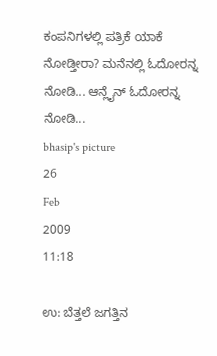ಕಂಪನಿಗಳಲ್ಲಿ ಪತ್ರಿಕೆ ಯಾಕೆ ನೋಡ್ತೀರಾ? ಮನೆನಲ್ಲಿ ಓದೋರನ್ನ ನೋಡಿ... ಆನ್ಲೈನ್ ಓದೋರನ್ನ ನೋಡಿ...
bhasip's picture
26
Feb
2009
11:18

ಉ: ಬೆತ್ತಲೆ ಜಗತ್ತಿನ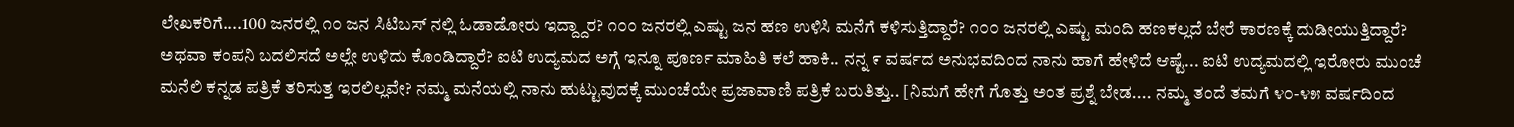ಲೇಖಕರಿಗೆ....100 ಜನರಲ್ಲಿ ೧೦ ಜನ ಸಿಟಿಬಸ್ ನಲ್ಲಿ ಓಡಾಡೋರು ಇದ್ದ್ದಾರ? ೧೦೦ ಜನರಲ್ಲಿ ಎಷ್ಟು ಜನ ಹಣ ಉಳಿಸಿ ಮನೆಗೆ ಕಳಿಸುತ್ತಿದ್ದಾರೆ? ೧೦೦ ಜನರಲ್ಲಿ ಎಷ್ಟು ಮಂದಿ ಹಣಕಲ್ಲದೆ ಬೇರೆ ಕಾರಣಕ್ಕೆ ದುಡೀಯುತ್ತಿದ್ದಾರೆ? ಅಥವಾ ಕಂಪನಿ ಬದಲಿಸದೆ ಅಲ್ಲೇ ಉಳಿದು ಕೊಂಡಿದ್ದಾರೆ? ಐಟಿ ಉದ್ಯಮದ ಅಗ್ಗೆ ಇನ್ನೂ ಪೂರ್ಣ ಮಾಹಿತಿ ಕಲೆ ಹಾಕಿ.. ನನ್ನ ೯ ವರ್ಷದ ಅನುಭವದಿಂದ ನಾನು ಹಾಗೆ ಹೇಳಿದೆ ಆಷ್ಟೆ... ಐಟಿ ಉದ್ಯಮದಲ್ಲಿ ಇರೋರು ಮುಂಚೆ ಮನೆಲಿ ಕನ್ನಡ ಪತ್ರಿಕೆ ತರಿಸುತ್ತ ಇರಲಿಲ್ಲವೇ? ನಮ್ಮ ಮನೆಯಲ್ಲಿ ನಾನು ಹುಟ್ಟುವುದಕ್ಕೆ ಮುಂಚೆಯೇ ಪ್ರಜಾವಾಣಿ ಪತ್ರಿಕೆ ಬರುತಿತ್ತು.. [ನಿಮಗೆ ಹೇಗೆ ಗೊತ್ತು ಅಂತ ಪ್ರಶ್ನೆ ಬೇಡ.... ನಮ್ಮ ತಂದೆ ತಮಗೆ ೪೦-೪೫ ವರ್ಷದಿಂದ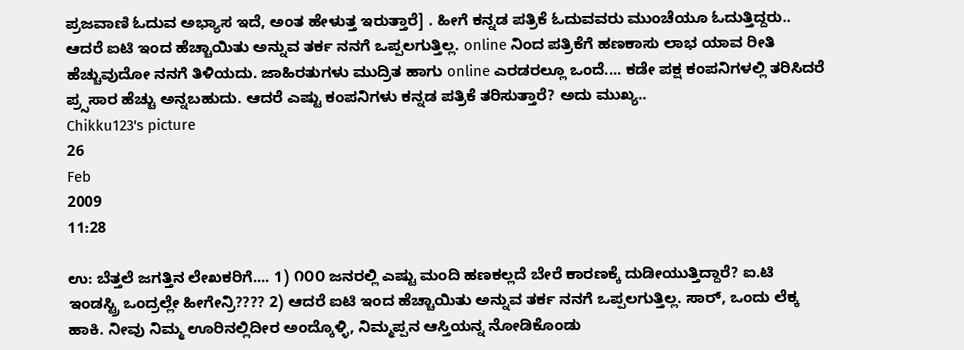ಪ್ರಜವಾಣಿ ಓದುವ ಅಭ್ಯಾಸ ಇದೆ, ಅಂತ ಹೇಳುತ್ತ ಇರುತ್ತಾರೆ] . ಹೀಗೆ ಕನ್ನಡ ಪತ್ರಿಕೆ ಓದುವವರು ಮುಂಚೆಯೂ ಓದುತ್ತಿದ್ದರು.. ಆದರೆ ಐಟಿ ಇಂದ ಹೆಚ್ಚಾಯಿತು ಅನ್ನುವ ತರ್ಕ ನನಗೆ ಒಪ್ಪಲಗುತ್ತಿಲ್ಲ. online ನಿಂದ ಪತ್ರಿಕೆಗೆ ಹಣಕಾಸು ಲಾಭ ಯಾವ ರೀತಿ ಹೆಚ್ಚುವುದೋ ನನಗೆ ತಿಳಿಯದು. ಜಾಹಿರತುಗಳು ಮುದ್ರಿತ ಹಾಗು online ಎರಡರಲ್ಲೂ ಒಂದೆ.... ಕಡೇ ಪಕ್ಷ ಕಂಪನಿಗಳಲ್ಲಿ ತರಿಸಿದರೆ ಪ್ರ್ಸಸಾರ ಹೆಚ್ಚು ಅನ್ನಬಹುದು. ಆದರೆ ಎಷ್ಟು ಕಂಪನಿಗಳು ಕನ್ನಡ ಪತ್ರಿಕೆ ತರಿಸುತ್ತಾರೆ? ಅದು ಮುಖ್ಯ..
Chikku123's picture
26
Feb
2009
11:28

ಉ: ಬೆತ್ತಲೆ ಜಗತ್ತಿನ ಲೇಖಕರಿಗೆ.... 1) ೧೦೦ ಜನರಲ್ಲಿ ಎಷ್ಟು ಮಂದಿ ಹಣಕಲ್ಲದೆ ಬೇರೆ ಕಾರಣಕ್ಕೆ ದುಡೀಯುತ್ತಿದ್ದಾರೆ? ಐ.ಟಿ ಇಂಡಸ್ಟ್ರಿ ಒಂದ್ರಲ್ಲೇ ಹೀಗೇನ್ರಿ???? 2) ಆದರೆ ಐಟಿ ಇಂದ ಹೆಚ್ಚಾಯಿತು ಅನ್ನುವ ತರ್ಕ ನನಗೆ ಒಪ್ಪಲಗುತ್ತಿಲ್ಲ. ಸಾರ್, ಒಂದು ಲೆಕ್ಕ ಹಾಕಿ. ನೀವು ನಿಮ್ಮ ಊರಿನಲ್ಲಿದೀರ ಅಂದ್ಕೊಳ್ಳಿ, ನಿಮ್ಮಪ್ಪನ ಆಸ್ತಿಯನ್ನ ನೋಡಿಕೊಂಡು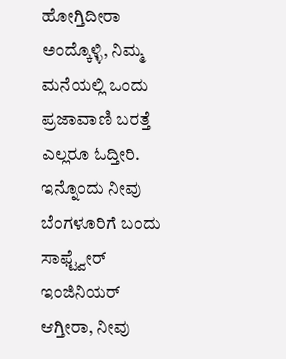ಹೋಗ್ತಿದೀರಾ ಅಂದ್ಕೊಳ್ಳಿ, ನಿಮ್ಮ ಮನೆಯಲ್ಲಿ ಒಂದು ಪ್ರಜಾವಾಣಿ ಬರತ್ತೆ ಎಲ್ಲರೂ ಓದ್ತೀರಿ. ಇನ್ನೊಂದು ನೀವು ಬೆಂಗಳೂರಿಗೆ ಬಂದು ಸಾಫ್ಟ್ವೇರ್ ಇಂಜಿನಿಯರ್ ಆಗ್ತೀರಾ, ನೀವು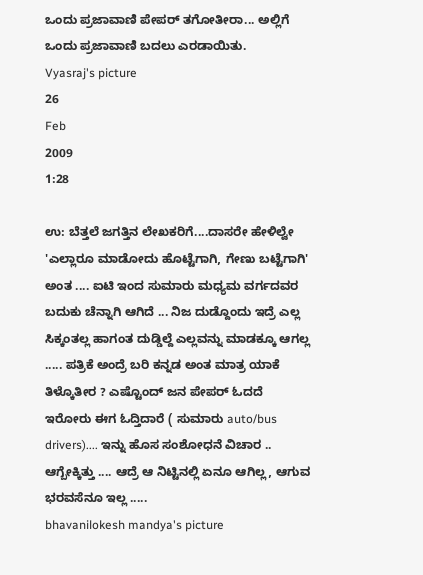ಒಂದು ಪ್ರಜಾವಾಣಿ ಪೇಪ‌ರ್ ತ‌ಗೋತೀರಾ... ಅಲ್ಲಿಗೆ ಒಂದು ಪ್ರಜಾವಾಣಿ ಬ‌ದ‌ಲು ಎರ‌ಡಾಯಿತು.
Vyasraj's picture
26
Feb
2009
1:28

ಉ: ಬೆತ್ತಲೆ ಜಗತ್ತಿನ ಲೇಖಕರಿಗೆ....ದಾಸರೇ ಹೇಳಿಲ್ವೇ 'ಎಲ್ಲಾರೂ ಮಾಡೋದು ಹೊಟ್ಟೆಗಾಗಿ, ಗೇಣು ಬಟ್ಟೆಗಾಗಿ' ಅಂತ .... ಐಟಿ ಇಂದ ಸುಮಾರು ಮಧ್ಯಮ ವರ್ಗದವರ ಬದುಕು ಚೆನ್ನಾಗಿ ಆಗಿದೆ ... ನಿಜ ದುಡ್ದೊಂದು ಇದ್ರೆ ಎಲ್ಲ ಸಿಕ್ಕಂತಲ್ಲ ಹಾಗಂತ ದುಡ್ಡಿಲ್ದೆ ಎಲ್ಲವನ್ನು ಮಾಡಕ್ಕೂ ಆಗಲ್ಲ ..... ಪತ್ರಿಕೆ ಅಂದ್ರೆ ಬರಿ ಕನ್ನಡ ಅಂತ ಮಾತ್ರ ಯಾಕೆ ತಿಳ್ಕೊತೀರ ? ಎಷ್ಟೊಂದ್ ಜನ ಪೇಪರ್ ಓದದೆ ಇರೋರು ಈಗ ಓದ್ತಿದಾರೆ ( ಸುಮಾರು auto/bus drivers).... ಇನ್ನು ಹೊಸ ಸಂಶೋಧನೆ ವಿಚಾರ .. ಆಗ್ಬೇಕ್ಕಿತ್ತು .... ಆದ್ರೆ ಆ ನಿಟ್ಟಿನಲ್ಲಿ ಏನೂ ಆಗಿಲ್ಲ, ಆಗುವ ಭರವಸೆನೂ ಇಲ್ಲ .....
bhavanilokesh mandya's picture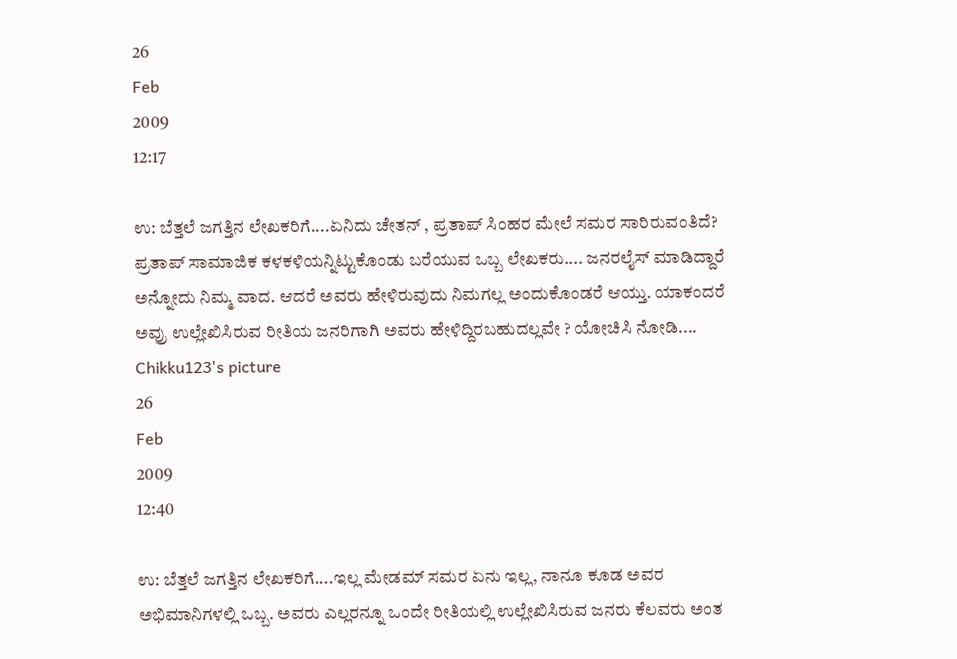26
Feb
2009
12:17

ಉ: ಬೆತ್ತಲೆ ಜಗತ್ತಿನ ಲೇಖಕರಿಗೆ....ಏನಿದು ಚೇತನ್ , ಪ್ರತಾಪ್ ಸಿಂಹರ ಮೇಲೆ ಸಮರ ಸಾರಿರುವಂತಿದೆ? ಪ್ರತಾಪ್ ಸಾಮಾಜಿಕ ಕಳಕಳಿಯನ್ನಿಟ್ಟುಕೊಂಡು ಬರೆಯುವ ಒಬ್ಬ ಲೇಖಕರು.... ಜನರಲೈಸ್ ಮಾಡಿದ್ದಾರೆ ಅನ್ನೋದು ನಿಮ್ಮ ವಾದ. ಆದರೆ ಅವರು ಹೇಳಿರುವುದು ನಿಮಗಲ್ಲ ಅಂದುಕೊಂಡರೆ ಆಯ್ತು. ಯಾಕಂದರೆ ಅವ್ರು ಉಲ್ಲೇಖಿಸಿರುವ ರೀತಿಯ ಜನರಿಗಾಗಿ ಅವರು ಹೇಳಿದ್ದಿರಬಹುದಲ್ಲವೇ ? ಯೋಚಿಸಿ ನೋಡಿ....
Chikku123's picture
26
Feb
2009
12:40

ಉ: ಬೆತ್ತಲೆ ಜಗತ್ತಿನ ಲೇಖಕರಿಗೆ....ಇಲ್ಲ ಮೇಡಮ್ ಸಮರ ಏನು ಇಲ್ಲ, ನಾನೂ ಕೂಡ ಅವರ ಅಭಿಮಾನಿಗಳಲ್ಲಿ ಒಬ್ಬ. ಅವರು ಎಲ್ಲರನ್ನೂ ಒಂದೇ ರೀತಿಯಲ್ಲಿ ಉಲ್ಲೇಖಿಸಿರುವ ಜನರು ಕೆಲವರು ಅಂತ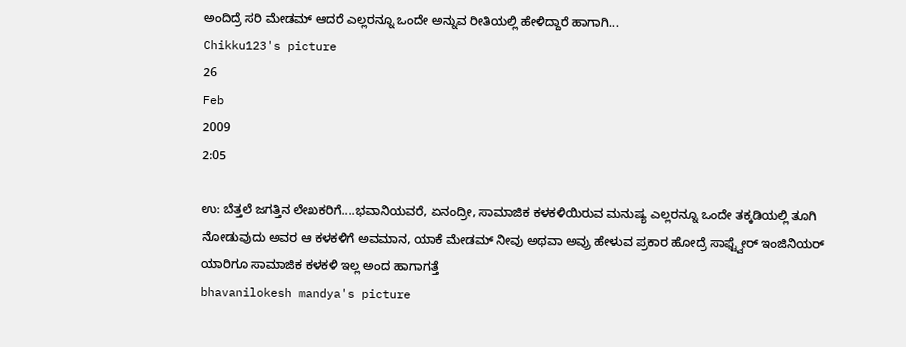ಅಂದಿದ್ರೆ ಸರಿ ಮೇಡಮ್ ಆದರೆ ಎಲ್ಲರನ್ನೂ ಒಂದೇ ಅನ್ನುವ ರೀತಿಯಲ್ಲಿ ಹೇಳಿದ್ದಾರೆ ಹಾಗಾಗಿ...
Chikku123's picture
26
Feb
2009
2:05

ಉ: ಬೆತ್ತಲೆ ಜಗತ್ತಿನ ಲೇಖಕರಿಗೆ....ಭವಾನಿಯವರೆ, ಏನಂದ್ರೀ, ಸಾಮಾಜಿಕ ಕಳಕಳಿಯಿರುವ ಮನುಷ್ಯ ಎಲ್ಲರನ್ನೂ ಒಂದೇ ತಕ್ಕಡಿಯಲ್ಲಿ ತೂಗಿ ನೋಡುವುದು ಅವರ ಆ ಕಳಕಳಿಗೆ ಅವಮಾನ, ಯಾಕೆ ಮೇಡಮ್ ನೀವು ಅಥವಾ ಅವ್ರು ಹೇಳುವ ಪ್ರಕಾರ ಹೋದ್ರೆ ಸಾಫ್ಟ್ವೇರ್ ಇಂಜಿನಿಯರ್ ಯಾರಿಗೂ ಸಾಮಾಜಿಕ ಕಳಕಳಿ ಇಲ್ಲ ಅಂದ ಹಾಗಾಗತ್ತೆ
bhavanilokesh mandya's picture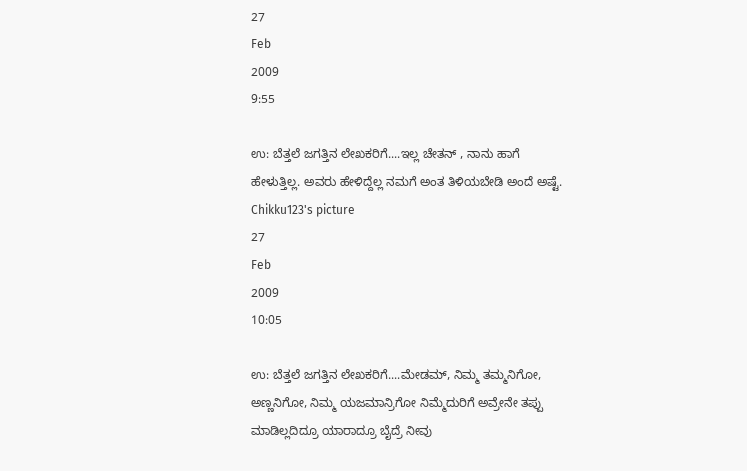27
Feb
2009
9:55

ಉ: ಬೆತ್ತಲೆ ಜಗತ್ತಿನ ಲೇಖಕರಿಗೆ....ಇಲ್ಲ ಚೇತನ್ , ನಾನು ಹಾಗೆ ಹೇಳುತ್ತಿಲ್ಲ. ಅವರು ಹೇಳಿದ್ದೆಲ್ಲ ನಮಗೆ ಅಂತ ತಿಳಿಯಬೇಡಿ ಅಂದೆ ಅಷ್ಟೆ.
Chikku123's picture
27
Feb
2009
10:05

ಉ: ಬೆತ್ತಲೆ ಜಗತ್ತಿನ ಲೇಖಕರಿಗೆ....ಮೇಡಮ್, ನಿಮ್ಮ ತಮ್ಮನಿಗೋ, ಅಣ್ಣನಿಗೋ, ನಿಮ್ಮ ಯಜಮಾನ್ರಿಗೋ ನಿಮ್ಮೆದುರಿಗೆ ಅವ್ರೇನೇ ತಪ್ಪು ಮಾಡಿಲ್ಲದಿದ್ರೂ ಯಾರಾದ್ರೂ ಬೈದ್ರೆ ನೀವು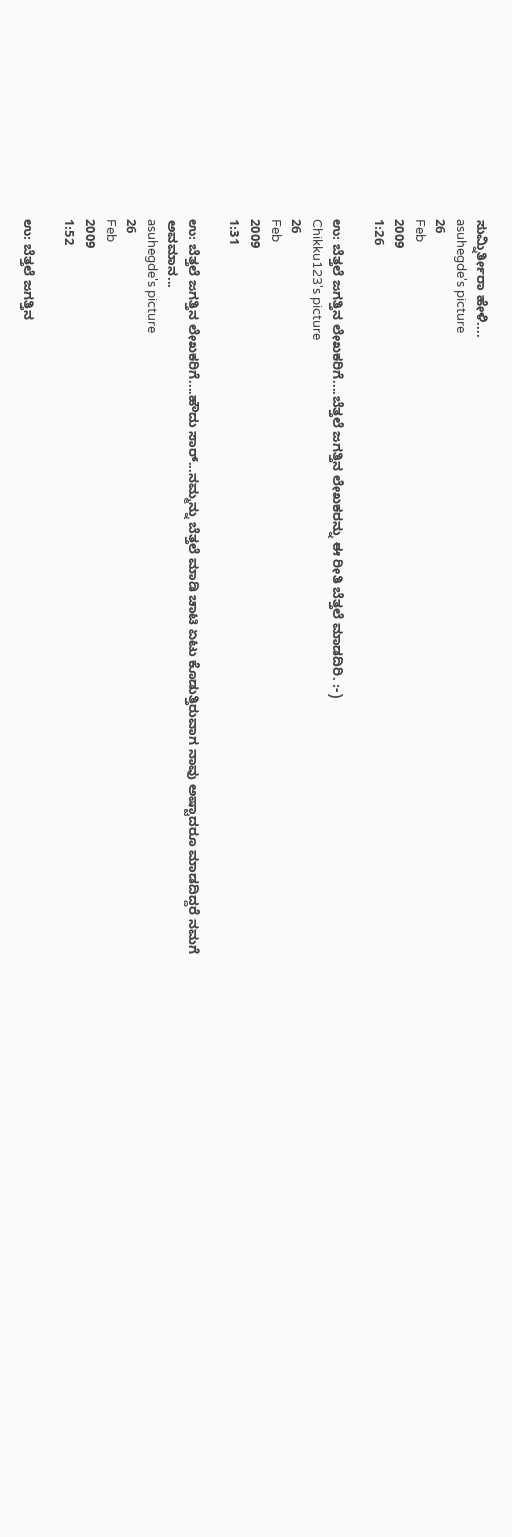ಸುಮ್ನಿರ್ತೀರಾ ಹೇಳಿ....
asuhegde's picture
26
Feb
2009
1:26

ಉ: ಬೆತ್ತಲೆ ಜಗತ್ತಿನ ಲೇಖಕರಿಗೆ....ಬೆತ್ತಲೆ ಜಗತ್ತಿನ ಲೇಖಕರನ್ನು ಈ ರೀತಿ ಬೆತ್ತಲೆ ಮಾಡದಿರಿ. :-)
Chikku123's picture
26
Feb
2009
1:31

ಉ: ಬೆತ್ತಲೆ ಜಗತ್ತಿನ ಲೇಖಕರಿಗೆ....ಹೌದು ಸಾರ್...ನಮ್ಮನ್ನು ಬೆತ್ತಲೆ ಮಾಡಿ ಚಾಟಿ ಏಟು ಕೊಡುತ್ತಿರುವಾಗ ನಾವು ಅಷ್ಟಾದರೂ ಮಾಡದಿದ್ದರೆ ನಮಗೆ ಅವಮಾನ...
asuhegde's picture
26
Feb
2009
1:52

ಉ: ಬೆತ್ತಲೆ ಜಗತ್ತಿನ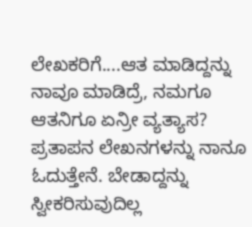ಲೇಖಕರಿಗೆ....ಆತ ಮಾಡಿದ್ದನ್ನು ನಾವೂ ಮಾಡಿದ್ರೆ, ನಮಗೂ ಆತನಿಗೂ ಏನ್ರೀ ವ್ಯತ್ಯಾಸ? ಪ್ರತಾಪನ ಲೇಖನಗಳನ್ನು ನಾನೂ ಓದುತ್ತೇನೆ. ಬೇಡಾದ್ದನ್ನು ಸ್ವೀಕರಿಸುವುದಿಲ್ಲ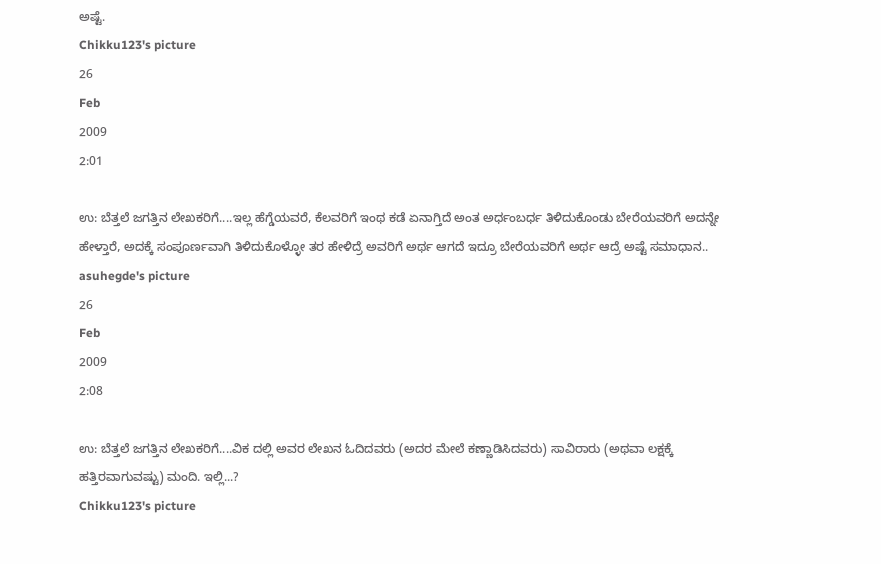ಅಷ್ಟೆ.
Chikku123's picture
26
Feb
2009
2:01

ಉ: ಬೆತ್ತಲೆ ಜಗತ್ತಿನ ಲೇಖಕರಿಗೆ....ಇಲ್ಲ ಹೆಗ್ಡೆಯವರೆ, ಕೆಲವರಿಗೆ ಇಂಥ ಕಡೆ ಏನಾಗ್ತಿದೆ ಅಂತ ಅರ್ಧಂಬರ್ಧ ತಿಳಿದುಕೊಂಡು ಬೇರೆಯವರಿಗೆ ಅದನ್ನೇ ಹೇಳ್ತಾರೆ, ಅದಕ್ಕೆ ಸಂಪೂರ್ಣವಾಗಿ ತಿಳಿದುಕೊಳ್ಳೋ ತರ ಹೇಳಿದ್ರೆ ಅವರಿಗೆ ಅರ್ಥ ಆಗದೆ ಇದ್ರೂ ಬೇರೆಯವರಿಗೆ ಅರ್ಥ ಆದ್ರೆ ಅಷ್ಟೆ ಸಮಾಧಾನ..
asuhegde's picture
26
Feb
2009
2:08

ಉ: ಬೆತ್ತಲೆ ಜಗತ್ತಿನ ಲೇಖಕರಿಗೆ....ವಿಕ ದಲ್ಲಿ ಅವರ ಲೇಖನ ಓದಿದವರು (ಅದರ ಮೇಲೆ ಕಣ್ಣಾಡಿಸಿದವರು) ಸಾವಿರಾರು (ಅಥವಾ ಲಕ್ಷಕ್ಕೆ ಹತ್ತಿರವಾಗುವಷ್ಟು) ಮಂದಿ. ಇಲ್ಲಿ...?
Chikku123's picture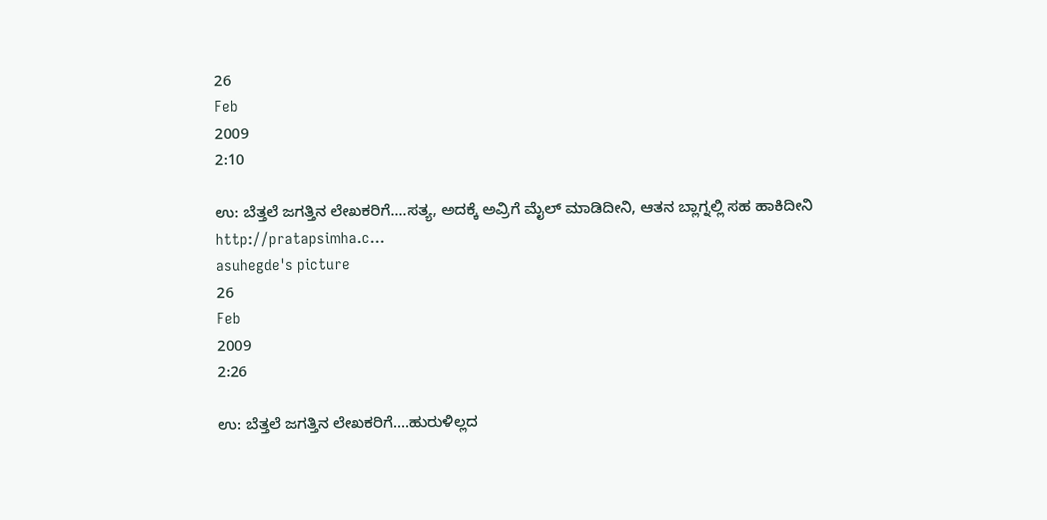26
Feb
2009
2:10

ಉ: ಬೆತ್ತಲೆ ಜಗತ್ತಿನ ಲೇಖಕರಿಗೆ....ಸತ್ಯ, ಅದಕ್ಕೆ ಅವ್ರಿಗೆ ಮೈಲ್ ಮಾಡಿದೀನಿ, ಆತನ ಬ್ಲಾಗ್ನಲ್ಲಿ ಸಹ ಹಾಕಿದೀನಿ http://pratapsimha.c...
asuhegde's picture
26
Feb
2009
2:26

ಉ: ಬೆತ್ತಲೆ ಜಗತ್ತಿನ ಲೇಖಕರಿಗೆ....ಹುರುಳಿಲ್ಲದ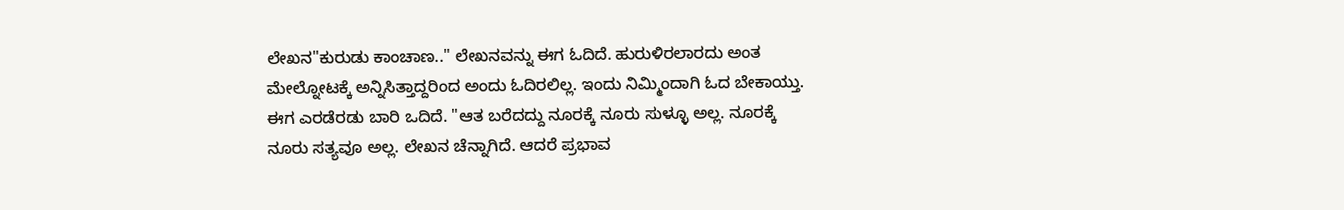ಲೇಖನ"ಕುರುಡು ಕಾಂಚಾಣ.." ಲೇಖನವನ್ನು ಈಗ ಓದಿದೆ. ಹುರುಳಿರಲಾರದು ಅಂತ ಮೇಲ್ನೋಟಕ್ಕೆ ಅನ್ನಿಸಿತ್ತಾದ್ದರಿಂದ ಅಂದು ಓದಿರಲಿಲ್ಲ. ಇಂದು ನಿಮ್ಮಿಂದಾಗಿ ಓದ ಬೇಕಾಯ್ತು. ಈಗ ಎರಡೆರಡು ಬಾರಿ ಒದಿದೆ. "ಆತ ಬರೆದದ್ದು ನೂರಕ್ಕೆ ನೂರು ಸುಳ್ಳೂ ಅಲ್ಲ. ನೂರಕ್ಕೆ ನೂರು ಸತ್ಯವೂ ಅಲ್ಲ. ಲೇಖನ ಚೆನ್ನಾಗಿದೆ. ಆದರೆ ಪ್ರಭಾವ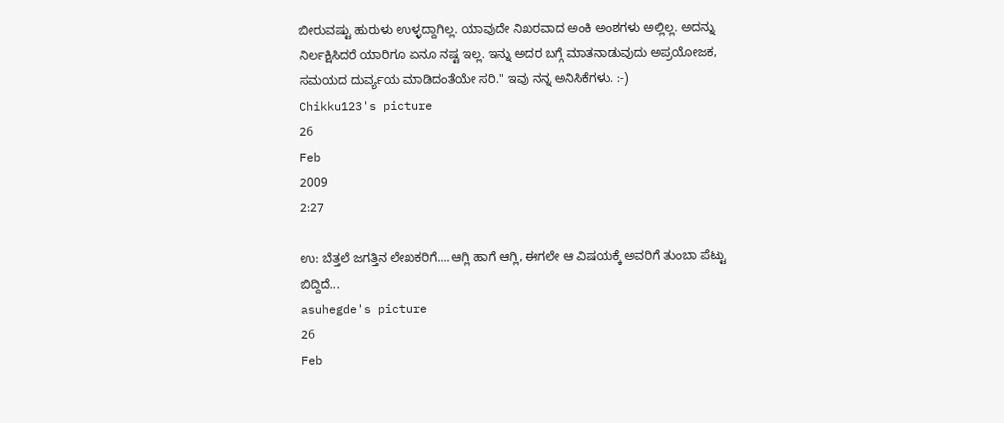ಬೀರುವಷ್ಟು ಹುರುಳು ಉಳ್ಳದ್ದಾಗಿಲ್ಲ. ಯಾವುದೇ ನಿಖರವಾದ ಅಂಕಿ ಅಂಶಗಳು ಅಲ್ಲಿಲ್ಲ. ಅದನ್ನು ನಿರ್ಲಕ್ಷಿಸಿದರೆ ಯಾರಿಗೂ ಏನೂ ನಷ್ಟ ಇಲ್ಲ. ಇನ್ನು ಅದರ ಬಗ್ಗೆ ಮಾತನಾಡುವುದು ಅಪ್ರಯೋಜಕ, ಸಮಯದ ದುರ್ವ್ಯಯ ಮಾಡಿದಂತೆಯೇ ಸರಿ." ಇವು ನನ್ನ ಅನಿಸಿಕೆಗಳು. :-)
Chikku123's picture
26
Feb
2009
2:27

ಉ: ಬೆತ್ತಲೆ ಜಗತ್ತಿನ ಲೇಖಕರಿಗೆ....ಆಗ್ಲಿ ಹಾಗೆ ಆಗ್ಲಿ, ಈಗಲೇ ಆ ವಿಷಯಕ್ಕೆ ಅವರಿಗೆ ತುಂಬಾ ಪೆಟ್ಟು ಬಿದ್ದಿದೆ...
asuhegde's picture
26
Feb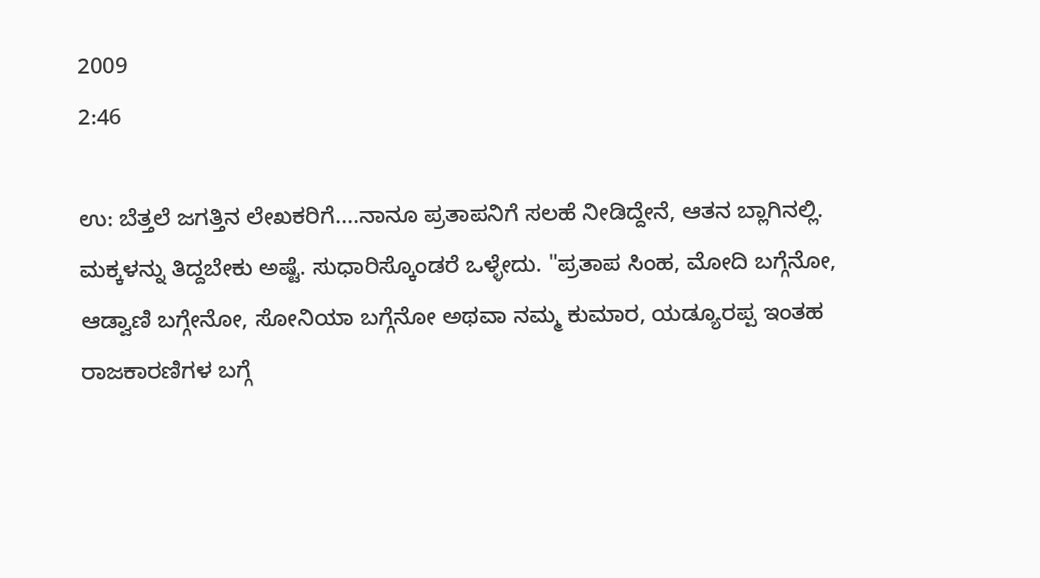2009
2:46

ಉ: ಬೆತ್ತಲೆ ಜಗತ್ತಿನ ಲೇಖಕರಿಗೆ....ನಾನೂ ಪ್ರತಾಪನಿಗೆ ಸಲಹೆ ನೀಡಿದ್ದೇನೆ, ಆತನ ಬ್ಲಾಗಿನಲ್ಲಿ. ಮಕ್ಕಳನ್ನು ತಿದ್ದಬೇಕು ಅಷ್ಟೆ. ಸುಧಾರಿಸ್ಕೊಂಡರೆ ಒಳ್ಳೇದು. "ಪ್ರತಾಪ ಸಿಂಹ, ಮೋದಿ ಬಗ್ಗೆನೋ, ಆಡ್ವಾಣಿ ಬಗ್ಗೇನೋ, ಸೋನಿಯಾ ಬಗ್ಗೆನೋ ಅಥವಾ ನಮ್ಮ ಕುಮಾರ, ಯಡ್ಯೂರಪ್ಪ ಇಂತಹ ರಾಜಕಾರಣಿಗಳ ಬಗ್ಗೆ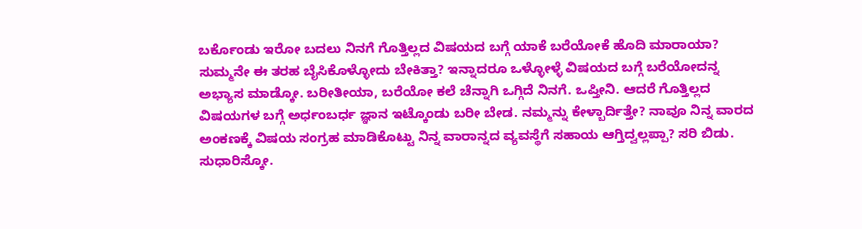ಬರ್ಕೊಂಡು ಇರೋ ಬದಲು ನಿನಗೆ ಗೊತ್ತಿಲ್ಲದ ವಿಷಯದ ಬಗ್ಗೆ ಯಾಕೆ ಬರೆಯೋಕೆ ಹೊದಿ ಮಾರಾಯಾ? ಸುಮ್ಮನೇ ಈ ತರಹ ಬೈಸಿಕೊಳ್ಳೋದು ಬೇಕಿತ್ತಾ? ಇನ್ನಾದರೂ ಒಳ್ಳೋಳ್ಳೆ ವಿಷಯದ ಬಗ್ಗೆ ಬರೆಯೋದನ್ನ ಅಭ್ಯಾಸ ಮಾಡ್ಕೋ. ಬರೀತೀಯಾ, ಬರೆಯೋ ಕಲೆ ಚೆನ್ನಾಗಿ ಒಗ್ಗಿದೆ ನಿನಗೆ. ಒಪ್ತೀನಿ. ಆದರೆ ಗೊತ್ತಿಲ್ಲದ ವಿಷಯಗಳ ಬಗ್ಗೆ ಅರ್ಧಂಬರ್ಧ ಜ್ಞಾನ ಇಟ್ಕೊಂಡು ಬರೀ ಬೇಡ. ನಮ್ಮನ್ನು ಕೇಳ್ಬಾರ್ದಿತ್ತೇ? ನಾವೂ ನಿನ್ನ ವಾರದ ಅಂಕಣಕ್ಕೆ ವಿಷಯ ಸಂಗ್ರಹ ಮಾಡಿಕೊಟ್ಟು ನಿನ್ನ ವಾರಾನ್ನದ ವ್ಯವಸ್ಥೆಗೆ ಸಹಾಯ ಆಗ್ತಿದ್ವಲ್ಲಪ್ಪಾ? ಸರಿ ಬಿಡು. ಸುಧಾರಿಸ್ಕೋ.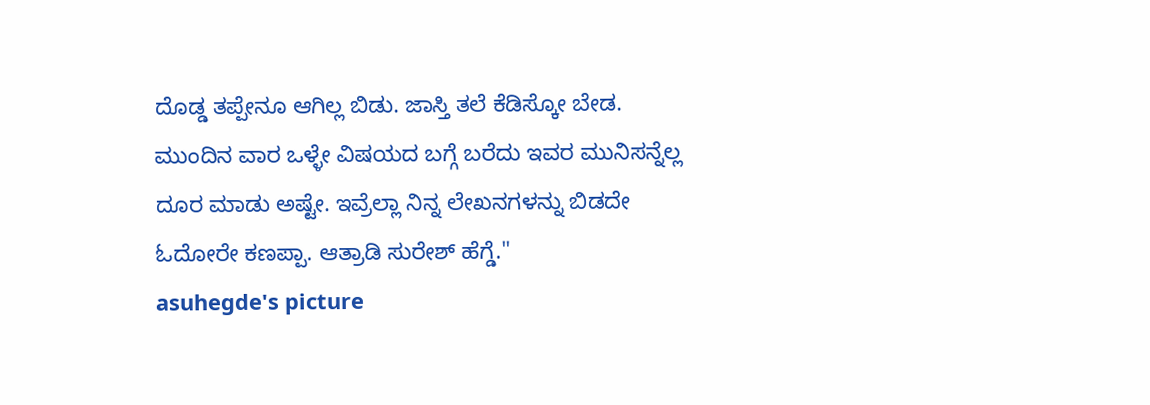ದೊಡ್ಡ ತಪ್ಪೇನೂ ಆಗಿಲ್ಲ ಬಿಡು. ಜಾಸ್ತಿ ತಲೆ ಕೆಡಿಸ್ಕೋ ಬೇಡ. ಮುಂದಿನ ವಾರ ಒಳ್ಳೇ ವಿಷಯದ ಬಗ್ಗೆ ಬರೆದು ಇವರ ಮುನಿಸನ್ನೆಲ್ಲ ದೂರ ಮಾಡು ಅಷ್ಟೇ. ಇವ್ರೆಲ್ಲಾ ನಿನ್ನ ಲೇಖನಗಳನ್ನು ಬಿಡದೇ ಓದೋರೇ ಕಣಪ್ಪಾ. ಆತ್ರಾಡಿ ಸುರೇಶ್ ಹೆಗ್ಡೆ."
asuhegde's picture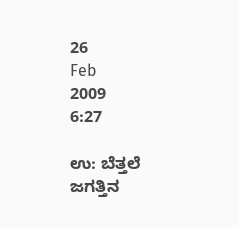26
Feb
2009
6:27

ಉ: ಬೆತ್ತಲೆ ಜಗತ್ತಿನ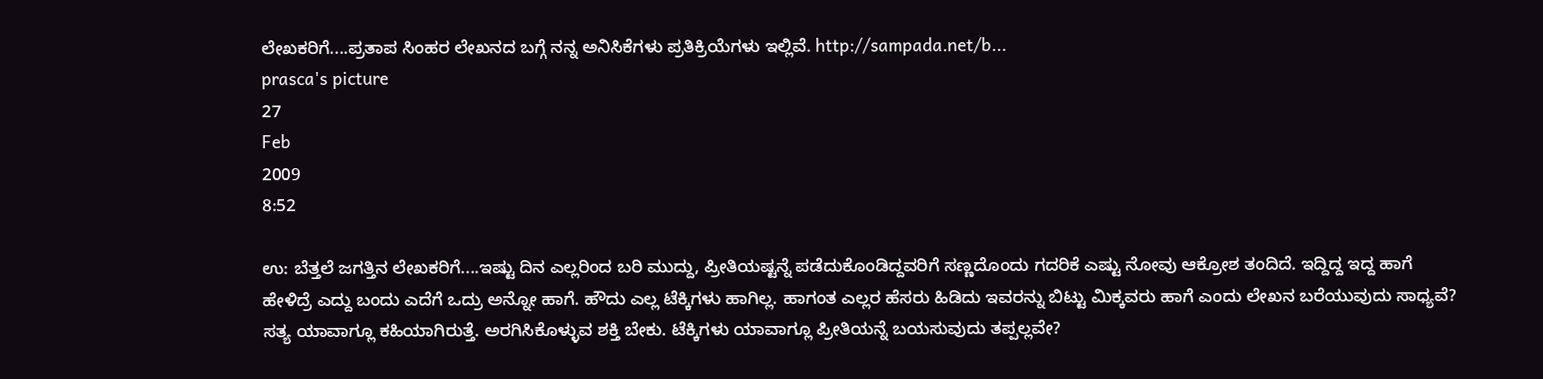ಲೇಖಕರಿಗೆ....ಪ್ರತಾಪ ಸಿಂಹರ ಲೇಖನದ ಬಗ್ಗೆ ನನ್ನ ಅನಿಸಿಕೆಗಳು ಪ್ರತಿಕ್ರಿಯೆಗಳು ಇಲ್ಲಿವೆ. http://sampada.net/b...
prasca's picture
27
Feb
2009
8:52

ಉ: ಬೆತ್ತಲೆ ಜಗತ್ತಿನ ಲೇಖಕರಿಗೆ....ಇಷ್ಟು ದಿನ ಎಲ್ಲರಿಂದ ಬರಿ ಮುದ್ದು, ಪ್ರೀತಿಯಷ್ಟನ್ನೆ ಪಡೆದುಕೊಂಡಿದ್ದವರಿಗೆ ಸಣ್ಣದೊಂದು ಗದರಿಕೆ ಎಷ್ಟು ನೋವು ಆಕ್ರೋಶ ತಂದಿದೆ. ಇದ್ದಿದ್ದ ಇದ್ದ ಹಾಗೆ ಹೇಳಿದ್ರೆ ಎದ್ದು ಬಂದು ಎದೆಗೆ ಒದ್ರು ಅನ್ನೋ ಹಾಗೆ. ಹೌದು ಎಲ್ಲ ಟೆಕ್ಕಿಗಳು ಹಾಗಿಲ್ಲ. ಹಾಗಂತ ಎಲ್ಲರ ಹೆಸರು ಹಿಡಿದು ಇವರನ್ನು ಬಿಟ್ಟು ಮಿಕ್ಕವರು ಹಾಗೆ ಎಂದು ಲೇಖನ ಬರೆಯುವುದು ಸಾಧ್ಯವೆ? ಸತ್ಯ ಯಾವಾಗ್ಲೂ ಕಹಿಯಾಗಿರುತ್ತೆ. ಅರಗಿಸಿಕೊಳ್ಳುವ ಶಕ್ತಿ ಬೇಕು. ಟೆಕ್ಕಿಗಳು ಯಾವಾಗ್ಲೂ ಪ್ರೀತಿಯನ್ನೆ ಬಯಸುವುದು ತಪ್ಪಲ್ಲವೇ?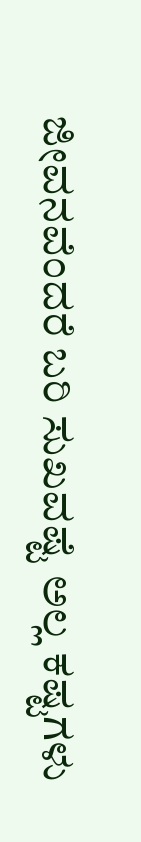ಜೀವನವೆಂದರೆ ಬರಿ ಸುಖವಷ್ಟೆ ಅಲ್ಲ ಕಷ್ಟಗಳು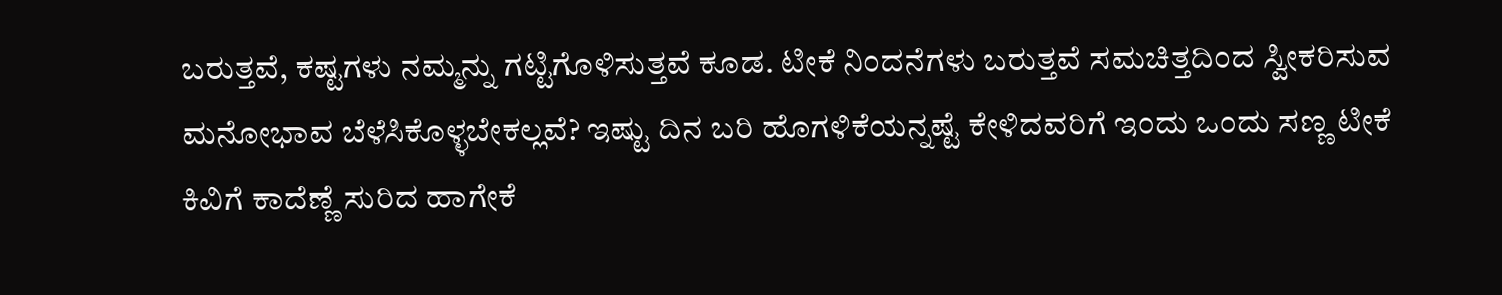ಬರುತ್ತವೆ, ಕಷ್ಟಗಳು ನಮ್ಮನ್ನು ಗಟ್ಟಿಗೊಳಿಸುತ್ತವೆ ಕೂಡ. ಟೀಕೆ ನಿಂದನೆಗಳು ಬರುತ್ತವೆ ಸಮಚಿತ್ತದಿಂದ ಸ್ವೀಕರಿಸುವ ಮನೋಭಾವ ಬೆಳೆಸಿಕೊಳ್ಳಬೇಕಲ್ಲವೆ? ಇಷ್ಟು ದಿನ ಬರಿ ಹೊಗಳಿಕೆಯನ್ನಷ್ಟೆ ಕೇಳಿದವರಿಗೆ ಇಂದು ಒಂದು ಸಣ್ಣ ಟೀಕೆ ಕಿವಿಗೆ ಕಾದೆಣ್ಣೆ ಸುರಿದ ಹಾಗೇಕೆ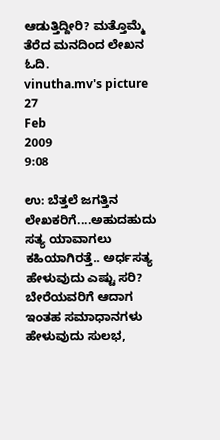ಆಡುತ್ತಿದ್ದೀರಿ? ಮತ್ತೊಮ್ಮೆ ತೆರೆದ ಮನದಿಂದ ಲೇಖನ ಓದಿ.
vinutha.mv's picture
27
Feb
2009
9:08

ಉ: ಬೆತ್ತಲೆ ಜಗತ್ತಿನ ಲೇಖಕರಿಗೆ....ಅಹುದಹುದು ಸತ್ಯ ಯಾವಾಗಲು ಕಹಿಯಾಗಿರತ್ತೆ.. ಅರ್ಧಸತ್ಯ ಹೇಳುವುದು ಎಷ್ಟು ಸರಿ? ಬೇರೆಯವರಿಗೆ ಆದಾಗ ಇಂತಹ ಸಮಾಧಾನಗಳು ಹೇಳುವುದು ಸುಲಭ,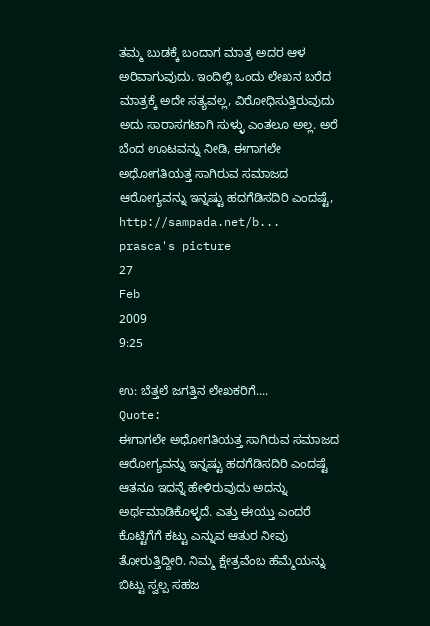ತಮ್ಮ ಬುಡಕ್ಕೆ ಬಂದಾಗ ಮಾತ್ರ ಅದರ ಆಳ ಅರಿವಾಗುವುದು. ಇಂದಿಲ್ಲಿ ಒಂದು ಲೇಖನ ಬರೆದ ಮಾತ್ರಕ್ಕೆ ಅದೇ ಸತ್ಯವಲ್ಲ, ವಿರೋಧಿಸುತ್ತಿರುವುದು ಅದು ಸಾರಾಸಗಟಾಗಿ ಸುಳ್ಳು ಎಂತಲೂ ಅಲ್ಲ. ಅರೆ ಬೆಂದ ಊಟವನ್ನು ನೀಡಿ, ಈಗಾಗಲೇ ಅಧೋಗತಿಯತ್ತ ಸಾಗಿರುವ ಸಮಾಜದ ಆರೋಗ್ಯವನ್ನು ಇನ್ನಷ್ಟು ಹದಗೆಡಿಸದಿರಿ ಎಂದಷ್ಟೆ, http://sampada.net/b...
prasca's picture
27
Feb
2009
9:25

ಉ: ಬೆತ್ತಲೆ ಜಗತ್ತಿನ ಲೇಖಕರಿಗೆ....
Quote:
ಈಗಾಗಲೇ ಅಧೋಗತಿಯತ್ತ ಸಾಗಿರುವ ಸಮಾಜದ ಆರೋಗ್ಯವನ್ನು ಇನ್ನಷ್ಟು ಹದಗೆಡಿಸದಿರಿ ಎಂದಷ್ಟೆ
ಆತನೂ ಇದನ್ನೆ ಹೇಳಿರುವುದು ಅದನ್ನು ಅರ್ಥಮಾಡಿಕೊಳ್ಳದೆ. ಎತ್ತು ಈಯ್ತು ಎಂದರೆ ಕೊಟ್ಟಿಗೆಗೆ ಕಟ್ಟು ಎನ್ನುವ ಆತುರ ನೀವು ತೋರುತ್ತಿದ್ದೀರಿ. ನಿಮ್ಮ ಕ್ಷೇತ್ರವೆಂಬ ಹೆಮ್ಮೆಯನ್ನು ಬಿಟ್ಟು ಸ್ವಲ್ಪ ಸಹಜ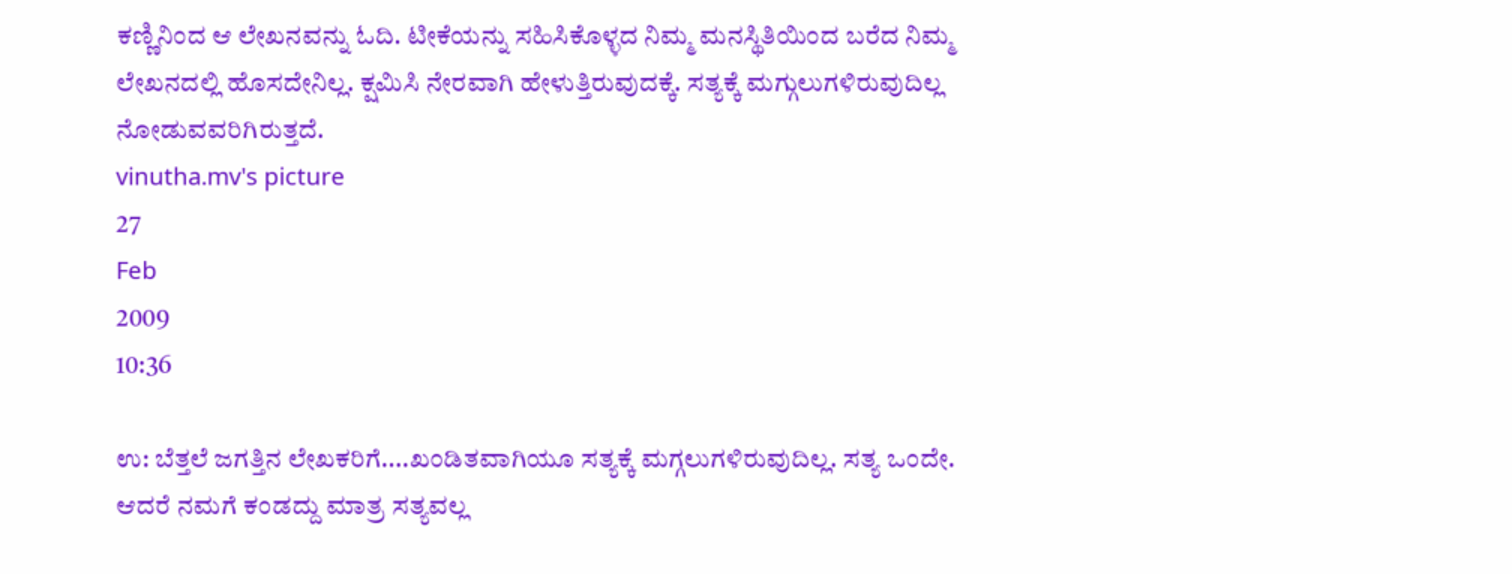ಕಣ್ಣಿನಿಂದ ಆ ಲೇಖನವನ್ನು ಓದಿ. ಟೀಕೆಯನ್ನು ಸಹಿಸಿಕೊಳ್ಳದ ನಿಮ್ಮ ಮನಸ್ಥಿತಿಯಿಂದ ಬರೆದ ನಿಮ್ಮ ಲೇಖನದಲ್ಲಿ ಹೊಸದೇನಿಲ್ಲ. ಕ್ಷಮಿಸಿ ನೇರವಾಗಿ ಹೇಳುತ್ತಿರುವುದಕ್ಕೆ. ಸತ್ಯಕ್ಕೆ ಮಗ್ಗುಲುಗಳಿರುವುದಿಲ್ಲ ನೋಡುವವರಿಗಿರುತ್ತದೆ.
vinutha.mv's picture
27
Feb
2009
10:36

ಉ: ಬೆತ್ತಲೆ ಜಗತ್ತಿನ ಲೇಖಕರಿಗೆ....ಖಂಡಿತವಾಗಿಯೂ ಸತ್ಯಕ್ಕೆ ಮಗ್ಗಲುಗಳಿರುವುದಿಲ್ಲ. ಸತ್ಯ ಒಂದೇ. ಆದರೆ ನಮಗೆ ಕಂಡದ್ದು ಮಾತ್ರ ಸತ್ಯವಲ್ಲ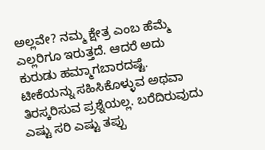ಅಲ್ಲವೇ? ನಮ್ಮ ಕ್ಷೇತ್ರ ಎಂಬ ಹೆಮ್ಮೆ ಎಲ್ಲರಿಗೂ ಇರುತ್ತದೆ. ಆದರೆ ಅದು ಕುರುಡು ಹಮ್ಮಾಗಬಾರದಷ್ಟೆ. ಟೀಕೆಯನ್ನು ಸಹಿಸಿಕೊಳ್ಳುವ ಅಥವಾ ತಿರಸ್ಕರಿಸುವ ಪ್ರಶ್ನೆಯಲ್ಲ. ಬರೆದಿರುವುದು ಎಷ್ಟು ಸರಿ ಎಷ್ಟು ತಪ್ಪು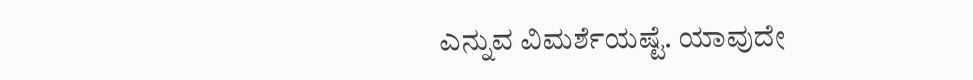ಎನ್ನುವ ವಿಮರ್ಶೆಯಷ್ಟೆ. ಯಾವುದೇ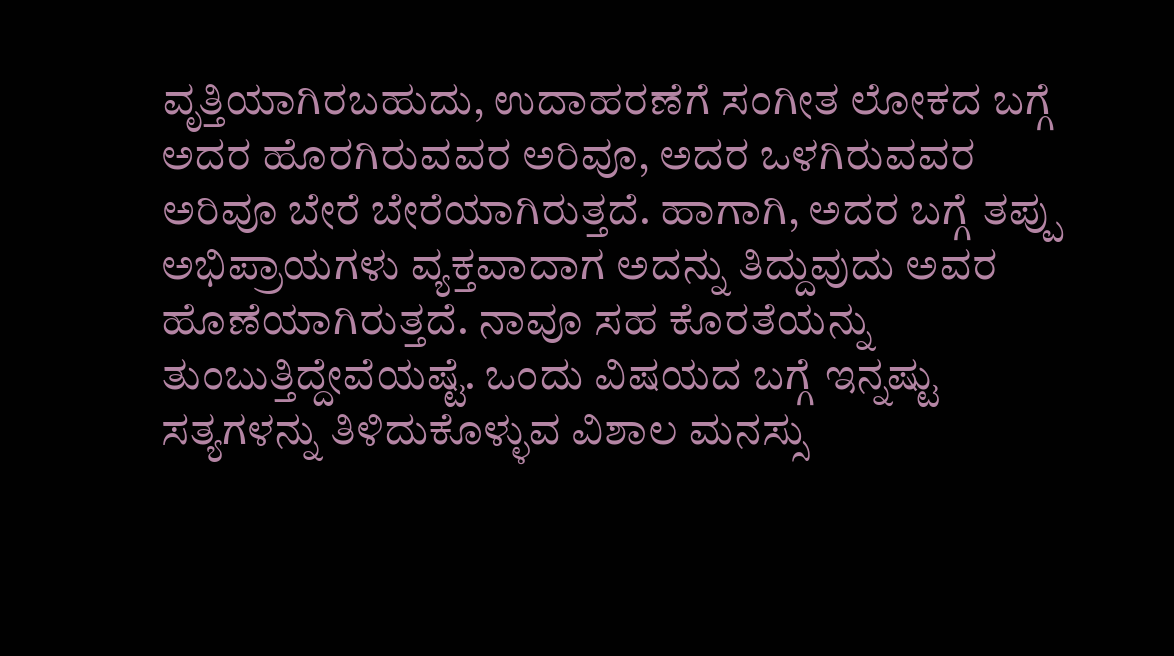ವೃತ್ತಿಯಾಗಿರಬಹುದು, ಉದಾಹರಣೆಗೆ ಸಂಗೀತ ಲೋಕದ ಬಗ್ಗೆ ಅದರ ಹೊರಗಿರುವವರ ಅರಿವೂ, ಅದರ ಒಳಗಿರುವವರ ಅರಿವೂ ಬೇರೆ ಬೇರೆಯಾಗಿರುತ್ತದೆ. ಹಾಗಾಗಿ, ಅದರ ಬಗ್ಗೆ ತಪ್ಪು ಅಭಿಪ್ರಾಯಗಳು ವ್ಯಕ್ತವಾದಾಗ ಅದನ್ನು ತಿದ್ದುವುದು ಅವರ ಹೊಣೆಯಾಗಿರುತ್ತದೆ. ನಾವೂ ಸಹ ಕೊರತೆಯನ್ನು ತುಂಬುತ್ತಿದ್ದೇವೆಯಷ್ಟೆ. ಒಂದು ವಿಷಯದ ಬಗ್ಗೆ ಇನ್ನಷ್ಟು ಸತ್ಯಗಳನ್ನು ತಿಳಿದುಕೊಳ್ಳುವ ವಿಶಾಲ ಮನಸ್ಸು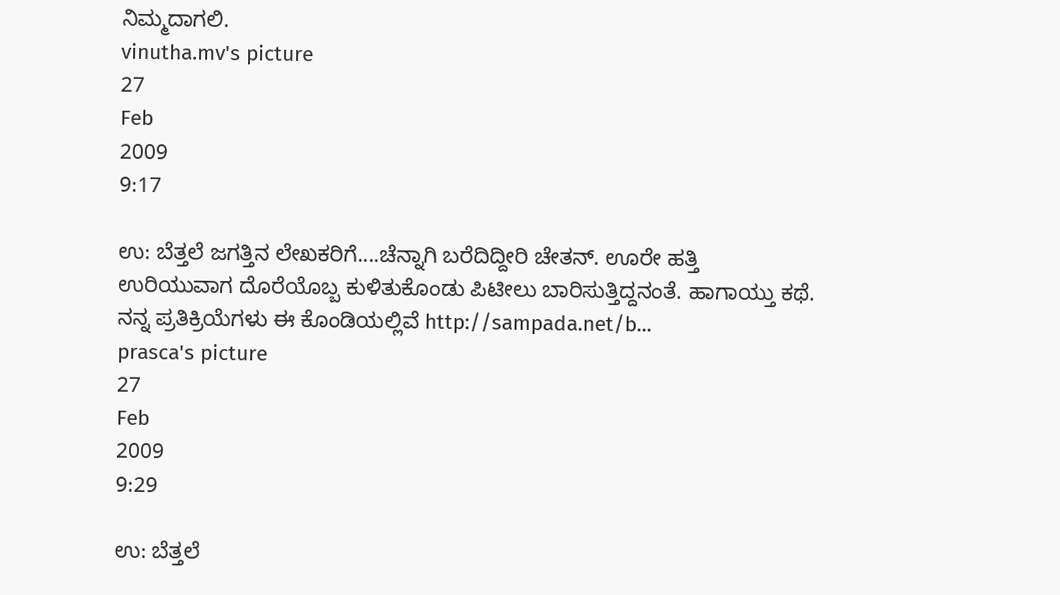ನಿಮ್ಮದಾಗಲಿ.
vinutha.mv's picture
27
Feb
2009
9:17

ಉ: ಬೆತ್ತಲೆ ಜಗತ್ತಿನ ಲೇಖಕರಿಗೆ....ಚೆನ್ನಾಗಿ ಬರೆದಿದ್ದೀರಿ ಚೇತನ್. ಊರೇ ಹತ್ತಿ ಉರಿಯುವಾಗ ದೊರೆಯೊಬ್ಬ ಕುಳಿತುಕೊಂಡು ಪಿಟೀಲು ಬಾರಿಸುತ್ತಿದ್ದನಂತೆ. ಹಾಗಾಯ್ತು ಕಥೆ. ನನ್ನ ಪ್ರತಿಕ್ರಿಯೆಗಳು ಈ ಕೊಂಡಿಯಲ್ಲಿವೆ http://sampada.net/b...
prasca's picture
27
Feb
2009
9:29

ಉ: ಬೆತ್ತಲೆ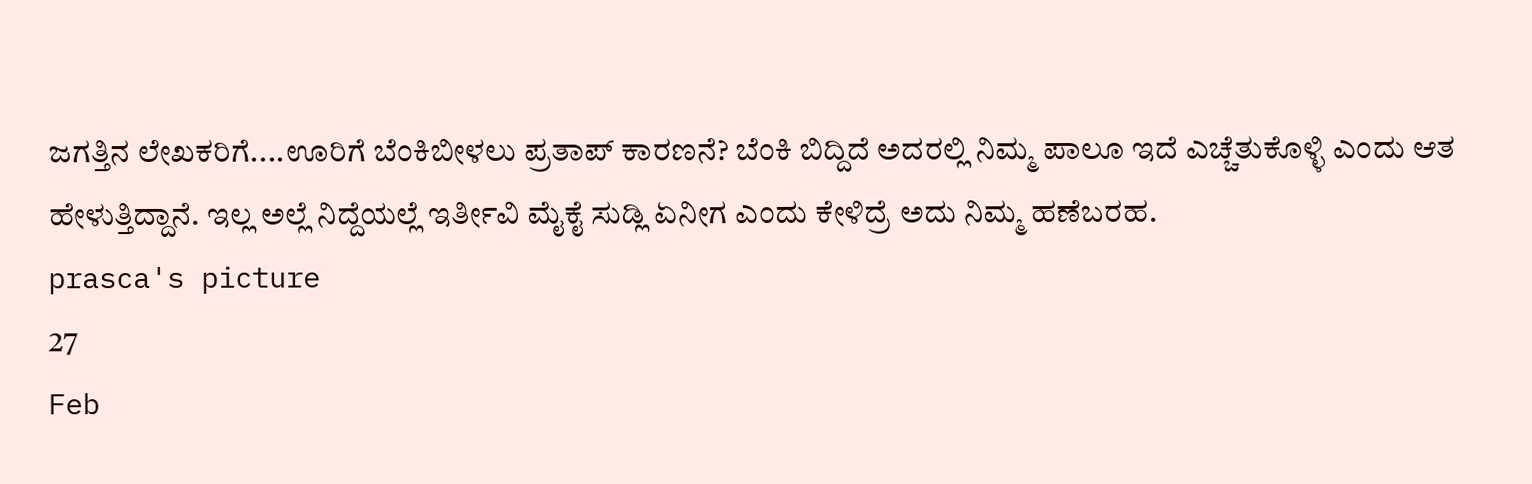ಜಗತ್ತಿನ ಲೇಖಕರಿಗೆ....ಊರಿಗೆ ಬೆಂಕಿಬೀಳಲು ಪ್ರತಾಪ್ ಕಾರಣನೆ? ಬೆಂಕಿ ಬಿದ್ದಿದೆ ಅದರಲ್ಲಿ ನಿಮ್ಮ ಪಾಲೂ ಇದೆ ಎಚ್ಚೆತುಕೊಳ್ಳಿ ಎಂದು ಆತ ಹೇಳುತ್ತಿದ್ದಾನೆ. ಇಲ್ಲ ಅಲ್ಲೆ ನಿದ್ದೆಯಲ್ಲೆ ಇರ್ತೀವಿ ಮೈಕೈ ಸುಡ್ಲಿ ಏನೀಗ ಎಂದು ಕೇಳಿದ್ರೆ ಅದು ನಿಮ್ಮ ಹಣೆಬರಹ.
prasca's picture
27
Feb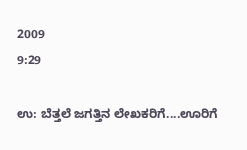2009
9:29

ಉ: ಬೆತ್ತಲೆ ಜಗತ್ತಿನ ಲೇಖಕರಿಗೆ....ಊರಿಗೆ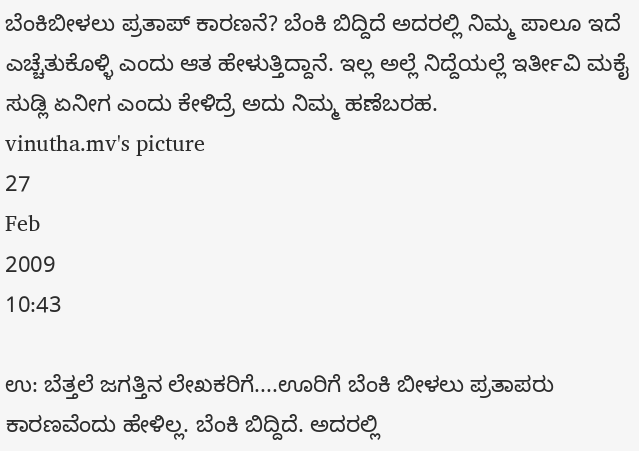ಬೆಂಕಿಬೀಳಲು ಪ್ರತಾಪ್ ಕಾರಣನೆ? ಬೆಂಕಿ ಬಿದ್ದಿದೆ ಅದರಲ್ಲಿ ನಿಮ್ಮ ಪಾಲೂ ಇದೆ ಎಚ್ಚೆತುಕೊಳ್ಳಿ ಎಂದು ಆತ ಹೇಳುತ್ತಿದ್ದಾನೆ. ಇಲ್ಲ ಅಲ್ಲೆ ನಿದ್ದೆಯಲ್ಲೆ ಇರ್ತೀವಿ ಮಕೈ ಸುಡ್ಲಿ ಏನೀಗ ಎಂದು ಕೇಳಿದ್ರೆ ಅದು ನಿಮ್ಮ ಹಣೆಬರಹ.
vinutha.mv's picture
27
Feb
2009
10:43

ಉ: ಬೆತ್ತಲೆ ಜಗತ್ತಿನ ಲೇಖಕರಿಗೆ....ಊರಿಗೆ ಬೆಂಕಿ ಬೀಳಲು ಪ್ರತಾಪರು ಕಾರಣವೆಂದು ಹೇಳಿಲ್ಲ. ಬೆಂಕಿ ಬಿದ್ದಿದೆ. ಅದರಲ್ಲಿ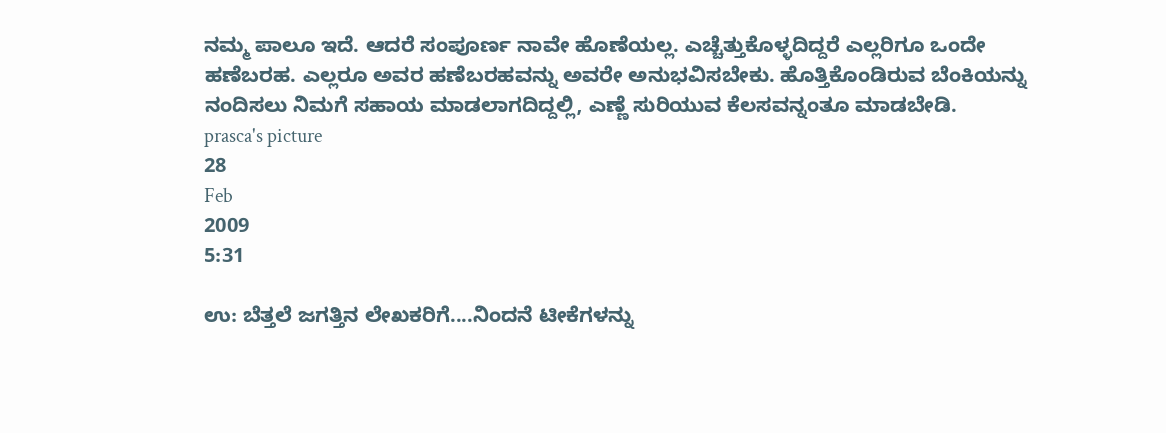ನಮ್ಮ ಪಾಲೂ ಇದೆ. ಆದರೆ ಸಂಪೂರ್ಣ ನಾವೇ ಹೊಣೆಯಲ್ಲ. ಎಚ್ಚೆತ್ತುಕೊಳ್ಳದಿದ್ದರೆ ಎಲ್ಲರಿಗೂ ಒಂದೇ ಹಣೆಬರಹ. ಎಲ್ಲರೂ ಅವರ ಹಣೆಬರಹವನ್ನು ಅವರೇ ಅನುಭವಿಸಬೇಕು. ಹೊತ್ತಿಕೊಂಡಿರುವ ಬೆಂಕಿಯನ್ನು ನಂದಿಸಲು ನಿಮಗೆ ಸಹಾಯ ಮಾಡಲಾಗದಿದ್ದಲ್ಲಿ, ಎಣ್ಣೆ ಸುರಿಯುವ ಕೆಲಸವನ್ನಂತೂ ಮಾಡಬೇಡಿ.
prasca's picture
28
Feb
2009
5:31

ಉ: ಬೆತ್ತಲೆ ಜಗತ್ತಿನ ಲೇಖಕರಿಗೆ....ನಿಂದನೆ ಟೀಕೆಗಳನ್ನು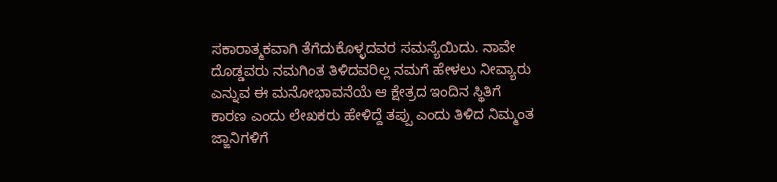ಸಕಾರಾತ್ಮಕವಾಗಿ ತೆಗೆದುಕೊಳ್ಳದವರ ಸಮಸ್ಯೆಯಿದು. ನಾವೇ ದೊಡ್ಡವರು ನಮಗಿಂತ ತಿಳಿದವರಿಲ್ಲ ನಮಗೆ ಹೇಳಲು ನೀವ್ಯಾರು ಎನ್ನುವ ಈ ಮನೋಭಾವನೆಯೆ ಆ ಕ್ಷೇತ್ರದ ಇಂದಿನ ಸ್ಥಿತಿಗೆ ಕಾರಣ ಎಂದು ಲೇಖಕರು ಹೇಳಿದ್ದೆ ತಪ್ಪು ಎಂದು ತಿಳಿದ ನಿಮ್ಮಂತ ಜ್ಙಾನಿಗಳಿಗೆ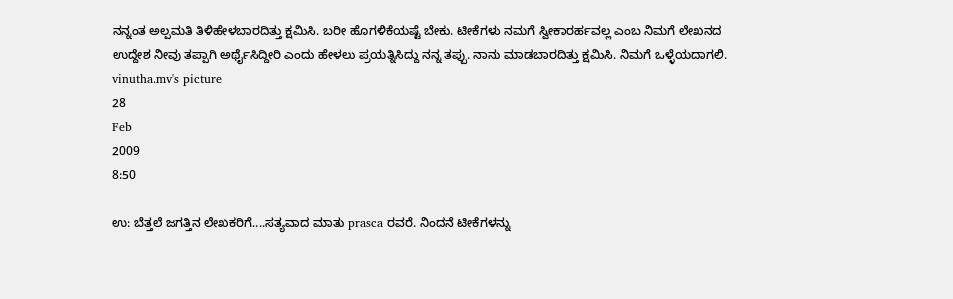ನನ್ನಂತ ಅಲ್ಪಮತಿ ತಿಳಿಹೇಳಬಾರದಿತ್ತು ಕ್ಷಮಿಸಿ. ಬರೀ ಹೊಗಳಿಕೆಯಷ್ಟೆ ಬೇಕು. ಟೀಕೆಗಳು ನಮಗೆ ಸ್ವೀಕಾರರ್ಹವಲ್ಲ ಎಂಬ ನಿಮಗೆ ಲೇಖನದ ಉದ್ದೇಶ ನೀವು ತಪ್ಪಾಗಿ ಅರ್ಥೈಸಿದ್ದೀರಿ ಎಂದು ಹೇಳಲು ಪ್ರಯತ್ನಿಸಿದ್ದು ನನ್ನ ತಪ್ಪು. ನಾನು ಮಾಡಬಾರದಿತ್ತು ಕ್ಷಮಿಸಿ. ನಿಮಗೆ ಒಳ್ಳೆಯದಾಗಲಿ.
vinutha.mv's picture
28
Feb
2009
8:50

ಉ: ಬೆತ್ತಲೆ ಜಗತ್ತಿನ ಲೇಖಕರಿಗೆ....ಸತ್ಯವಾದ ಮಾತು prasca ರವರೆ. ನಿಂದನೆ ಟೀಕೆಗಳನ್ನು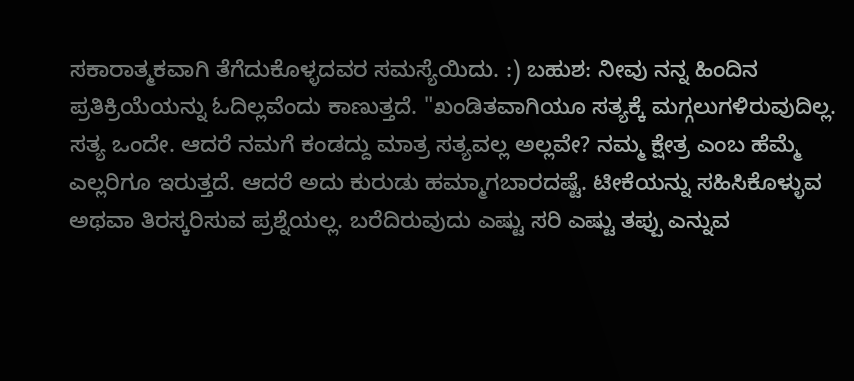ಸಕಾರಾತ್ಮಕವಾಗಿ ತೆಗೆದುಕೊಳ್ಳದವರ ಸಮಸ್ಯೆಯಿದು. :) ಬಹುಶ: ನೀವು ನನ್ನ ಹಿಂದಿನ ಪ್ರತಿಕ್ರಿಯೆಯನ್ನು ಓದಿಲ್ಲವೆಂದು ಕಾಣುತ್ತದೆ. "ಖಂಡಿತವಾಗಿಯೂ ಸತ್ಯಕ್ಕೆ ಮಗ್ಗಲುಗಳಿರುವುದಿಲ್ಲ. ಸತ್ಯ ಒಂದೇ. ಆದರೆ ನಮಗೆ ಕಂಡದ್ದು ಮಾತ್ರ ಸತ್ಯವಲ್ಲ ಅಲ್ಲವೇ? ನಮ್ಮ ಕ್ಷೇತ್ರ ಎಂಬ ಹೆಮ್ಮೆ ಎಲ್ಲರಿಗೂ ಇರುತ್ತದೆ. ಆದರೆ ಅದು ಕುರುಡು ಹಮ್ಮಾಗಬಾರದಷ್ಟೆ. ಟೀಕೆಯನ್ನು ಸಹಿಸಿಕೊಳ್ಳುವ ಅಥವಾ ತಿರಸ್ಕರಿಸುವ ಪ್ರಶ್ನೆಯಲ್ಲ. ಬರೆದಿರುವುದು ಎಷ್ಟು ಸರಿ ಎಷ್ಟು ತಪ್ಪು ಎನ್ನುವ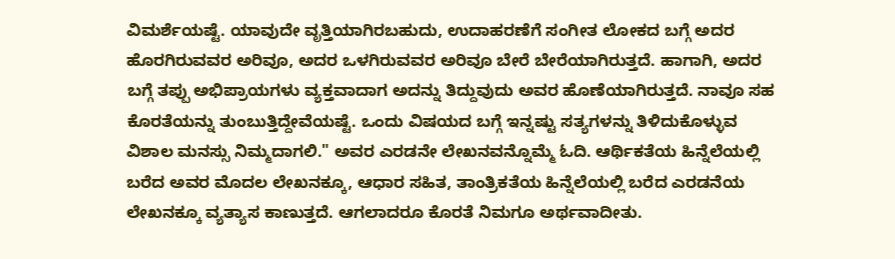ವಿಮರ್ಶೆಯಷ್ಟೆ. ಯಾವುದೇ ವೃತ್ತಿಯಾಗಿರಬಹುದು, ಉದಾಹರಣೆಗೆ ಸಂಗೀತ ಲೋಕದ ಬಗ್ಗೆ ಅದರ ಹೊರಗಿರುವವರ ಅರಿವೂ, ಅದರ ಒಳಗಿರುವವರ ಅರಿವೂ ಬೇರೆ ಬೇರೆಯಾಗಿರುತ್ತದೆ. ಹಾಗಾಗಿ, ಅದರ ಬಗ್ಗೆ ತಪ್ಪು ಅಭಿಪ್ರಾಯಗಳು ವ್ಯಕ್ತವಾದಾಗ ಅದನ್ನು ತಿದ್ದುವುದು ಅವರ ಹೊಣೆಯಾಗಿರುತ್ತದೆ. ನಾವೂ ಸಹ ಕೊರತೆಯನ್ನು ತುಂಬುತ್ತಿದ್ದೇವೆಯಷ್ಟೆ. ಒಂದು ವಿಷಯದ ಬಗ್ಗೆ ಇನ್ನಷ್ಟು ಸತ್ಯಗಳನ್ನು ತಿಳಿದುಕೊಳ್ಳುವ ವಿಶಾಲ ಮನಸ್ಸು ನಿಮ್ಮದಾಗಲಿ." ಅವರ ಎರಡನೇ ಲೇಖನವನ್ನೊಮ್ಮೆ ಓದಿ. ಆರ್ಥಿಕತೆಯ ಹಿನ್ನೆಲೆಯಲ್ಲಿ ಬರೆದ ಅವರ ಮೊದಲ ಲೇಖನಕ್ಕೂ, ಆಧಾರ ಸಹಿತ, ತಾಂತ್ರಿಕತೆಯ ಹಿನ್ನೆಲೆಯಲ್ಲಿ ಬರೆದ ಎರಡನೆಯ ಲೇಖನಕ್ಕೂ ವ್ಯತ್ಯಾಸ ಕಾಣುತ್ತದೆ. ಆಗಲಾದರೂ ಕೊರತೆ ನಿಮಗೂ ಅರ್ಥವಾದೀತು.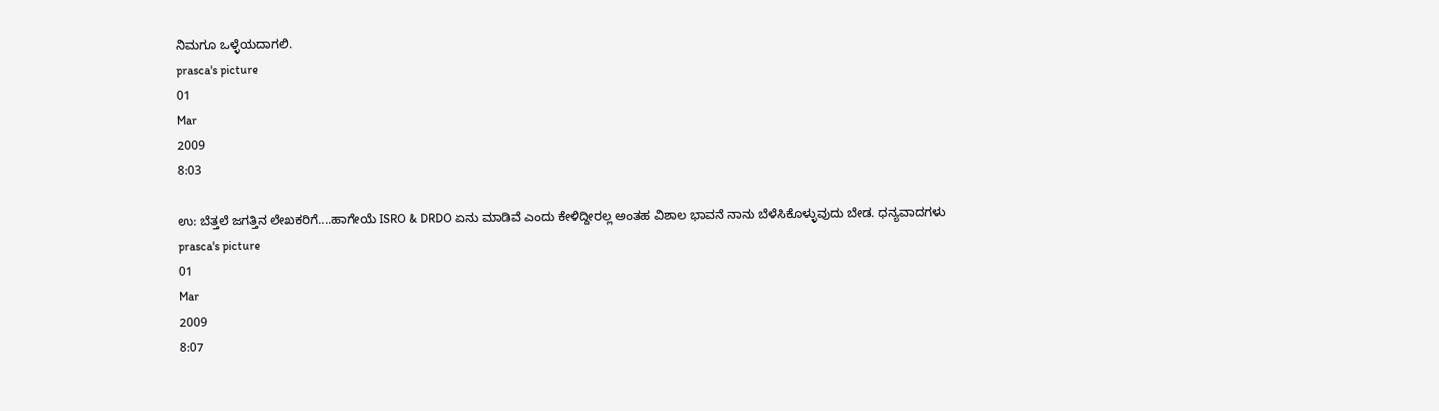ನಿಮಗೂ ಒಳ್ಳೆಯದಾಗಲಿ.
prasca's picture
01
Mar
2009
8:03

ಉ: ಬೆತ್ತಲೆ ಜಗತ್ತಿನ ಲೇಖಕರಿಗೆ....ಹಾಗೇಯೆ ISRO & DRDO ಏನು ಮಾಡಿವೆ ಎಂದು ಕೇಳಿದ್ದೀರಲ್ಲ ಅಂತಹ ವಿಶಾಲ ಭಾವನೆ ನಾನು ಬೆಳೆಸಿಕೊಳ್ಳುವುದು ಬೇಡ. ಧನ್ಯವಾದಗಳು
prasca's picture
01
Mar
2009
8:07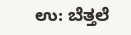ಉ: ಬೆತ್ತಲೆ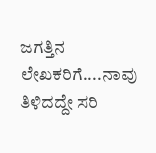ಜಗತ್ತಿನ ಲೇಖಕರಿಗೆ....ನಾವು ತಿಳಿದದ್ದೇ ಸರಿ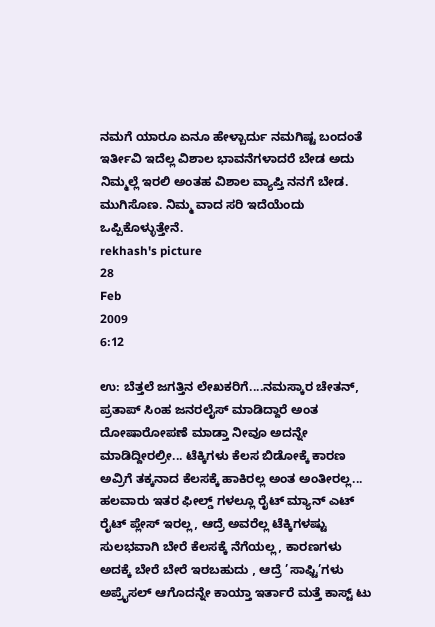ನಮಗೆ ಯಾರೂ ಏನೂ ಹೇಳ್ಬಾರ್ದು ನಮಗಿಷ್ಟ ಬಂದಂತೆ ಇರ್ತೀವಿ ಇದೆಲ್ಲ ವಿಶಾಲ ಭಾವನೆಗಳಾದರೆ ಬೇಡ ಅದು ನಿಮ್ಮಲ್ಲೆ ಇರಲಿ ಅಂತಹ ವಿಶಾಲ ವ್ಯಾಪ್ತಿ ನನಗೆ ಬೇಡ. ಮುಗಿಸೊಣ. ನಿಮ್ಮ ವಾದ ಸರಿ ಇದೆಯೆಂದು ಒಪ್ಪಿಕೊಳ್ಳುತ್ತೇನೆ.
rekhash's picture
28
Feb
2009
6:12

ಉ: ಬೆತ್ತಲೆ ಜಗತ್ತಿನ ಲೇಖಕರಿಗೆ....ನಮಸ್ಕಾರ ಚೇತನ್, ಪ್ರತಾಪ್ ಸಿಂಹ ಜನರಲೈಸ್ ಮಾಡಿದ್ದಾರೆ ಅಂತ ದೋಷಾರೋಪಣೆ ಮಾಡ್ತಾ ನೀವೂ ಅದನ್ನೇ ಮಾಡಿದ್ದೀರಲ್ರೀ... ಟೆಕ್ಕಿಗಳು ಕೆಲಸ ಬಿಡೋಕ್ಕೆ ಕಾರಣ ಅವ್ರಿಗೆ ತಕ್ಕನಾದ ಕೆಲಸಕ್ಕೆ ಹಾಕಿರಲ್ಲ ಅಂತ ಅಂತೀರಲ್ಲ... ಹಲವಾರು ಇತರ ಫೀಲ್ಡ್ ಗಳಲ್ಲೂ ರೈಟ್ ಮ್ಯಾನ್ ಎಟ್ ರೈಟ್ ಪ್ಲೇಸ್ ಇರಲ್ಲ, ಆದ್ರೆ ಅವರೆಲ್ಲ ಟೆಕ್ಕಿಗಳಷ್ಟು ಸುಲಭವಾಗಿ ಬೇರೆ ಕೆಲಸಕ್ಕೆ ನೆಗೆಯಲ್ಲ, ಕಾರಣಗಳು ಅದಕ್ಕೆ ಬೇರೆ ಬೇರೆ ಇರಬಹುದು , ಆದ್ರೆ ’ಸಾಫ್ಟಿ’ಗಳು ಅಪ್ರೈಸಲ್ ಆಗೊದನ್ನೇ ಕಾಯ್ತಾ ಇರ್ತಾರೆ ಮತ್ತೆ ಕಾಸ್ಟ್ ಟು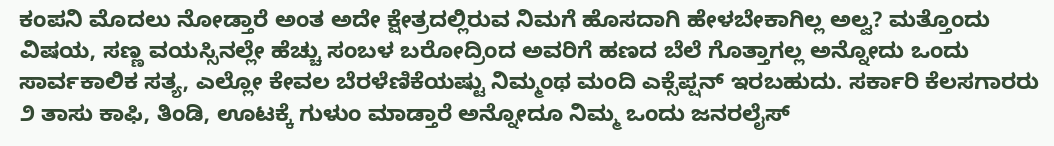ಕಂಪನಿ ಮೊದಲು ನೋಡ್ತಾರೆ ಅಂತ ಅದೇ ಕ್ಷೇತ್ರದಲ್ಲಿರುವ ನಿಮಗೆ ಹೊಸದಾಗಿ ಹೇಳಬೇಕಾಗಿಲ್ಲ ಅಲ್ವ? ಮತ್ತೊಂದು ವಿಷಯ, ಸಣ್ಣ ವಯಸ್ಸಿನಲ್ಲೇ ಹೆಚ್ಚು ಸಂಬಳ ಬರೋದ್ರಿಂದ ಅವರಿಗೆ ಹಣದ ಬೆಲೆ ಗೊತ್ತಾಗಲ್ಲ ಅನ್ನೋದು ಒಂದು ಸಾರ್ವಕಾಲಿಕ ಸತ್ಯ, ಎಲ್ಲೋ ಕೇವಲ ಬೆರಳೆಣಿಕೆಯಷ್ಟು ನಿಮ್ಮಂಥ ಮಂದಿ ಎಕ್ಸೆಪ್ಷನ್ ಇರಬಹುದು. ಸರ್ಕಾರಿ ಕೆಲಸಗಾರರು ೨ ತಾಸು ಕಾಫಿ, ತಿಂಡಿ, ಊಟಕ್ಕೆ ಗುಳುಂ ಮಾಡ್ತಾರೆ ಅನ್ನೋದೂ ನಿಮ್ಮ ಒಂದು ಜನರಲೈಸ್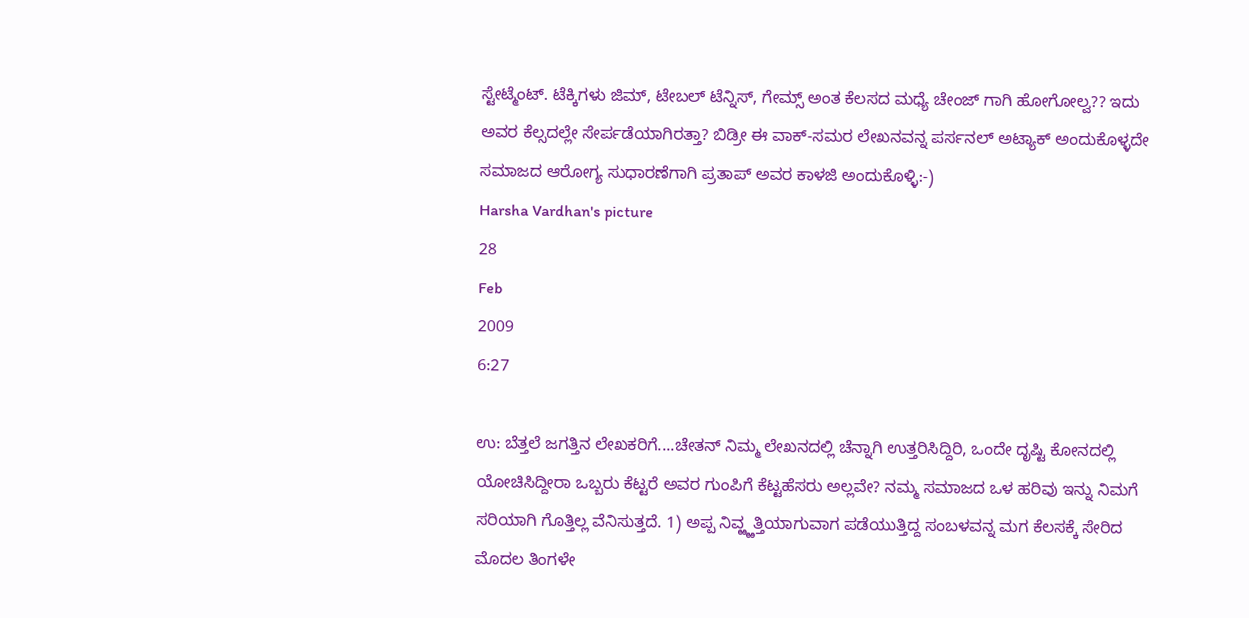ಸ್ಟೇಟ್ಮೆಂಟ್. ಟೆಕ್ಕಿಗಳು ಜಿಮ್, ಟೇಬಲ್ ಟೆನ್ನಿಸ್, ಗೇಮ್ಸ್ ಅಂತ ಕೆಲಸದ ಮಧ್ಯೆ ಚೇಂಜ್ ಗಾಗಿ ಹೋಗೋಲ್ವ?? ಇದು ಅವರ ಕೆಲ್ಸದಲ್ಲೇ ಸೇರ್ಪಡೆಯಾಗಿರತ್ತಾ? ಬಿಡ್ರೀ ಈ ವಾಕ್-ಸಮರ ಲೇಖನವನ್ನ ಪರ್ಸನಲ್ ಅಟ್ಯಾಕ್ ಅಂದುಕೊಳ್ಳದೇ ಸಮಾಜದ ಆರೋಗ್ಯ ಸುಧಾರಣೆಗಾಗಿ ಪ್ರತಾಪ್ ಅವರ ಕಾಳಜಿ ಅಂದುಕೊಳ್ಳಿ:-)
Harsha Vardhan's picture
28
Feb
2009
6:27

ಉ: ಬೆತ್ತಲೆ ಜಗತ್ತಿನ ಲೇಖಕರಿಗೆ....ಚೇತನ್ ನಿಮ್ಮ ಲೇಖನದಲ್ಲಿ ಚೆನ್ನಾಗಿ ಉತ್ತರಿಸಿದ್ದಿರಿ, ಒಂದೇ ದೃಷ್ಟಿ ಕೋನದಲ್ಲಿ ಯೋಚಿಸಿದ್ದೀರಾ ಒಬ್ಬರು ಕೆಟ್ಟರೆ ಅವರ ಗುಂಪಿಗೆ ಕೆಟ್ಟಹೆಸರು ಅಲ್ಲವೇ? ನಮ್ಮ ಸಮಾಜದ ಒಳ ಹರಿವು ಇನ್ನು ನಿಮಗೆ ಸರಿಯಾಗಿ ಗೊತ್ತಿಲ್ಲ ವೆನಿಸುತ್ತದೆ. 1) ಅಪ್ಪ ನಿವ್ಱ್ಱತ್ತಿಯಾಗುವಾಗ ಪಡೆಯುತ್ತಿದ್ದ ಸಂಬಳವನ್ನ ಮಗ ಕೆಲಸಕ್ಕೆ ಸೇರಿದ ಮೊದಲ ತಿಂಗಳೇ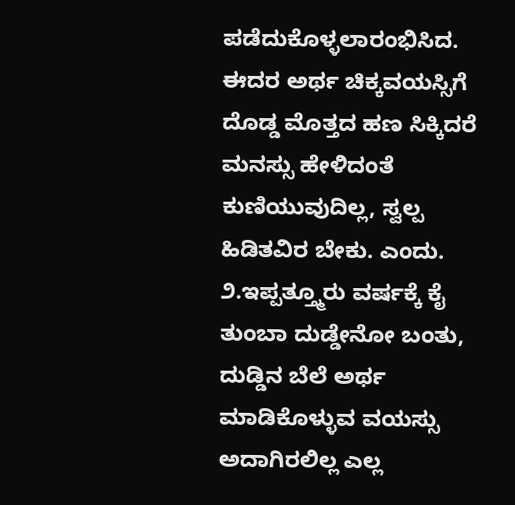ಪಡೆದುಕೊಳ್ಳಲಾರಂಭಿಸಿದ. ಈದರ ಅರ್ಥ ಚಿಕ್ಕವಯಸ್ಸಿಗೆ ದೊಡ್ಡ ಮೊತ್ತದ ಹಣ ಸಿಕ್ಕಿದರೆ ಮನಸ್ಸು ಹೇಳಿದಂತೆ ಕುಣಿಯುವುದಿಲ್ಲ, ಸ್ವಲ್ಪ ಹಿಡಿತವಿರ ಬೇಕು. ಎಂದು. ೨.ಇಪ್ಪತ್ತ್ಮೂರು ವರ್ಷಕ್ಕೆ ಕೈ ತುಂಬಾ ದುಡ್ಡೇನೋ ಬಂತು, ದುಡ್ಡಿನ‌ ಬೆಲೆ ಅರ್ಥ‌ ಮಾಡಿಕೊಳ್ಳುವ‌ ವ‌ಯ‌ಸ್ಸು ಅದಾಗಿರ‌ಲಿಲ್ಲ ಎಲ್ಲ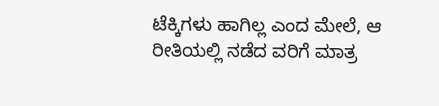ಟೆಕ್ಕಿಗಳು ಹಾಗಿಲ್ಲ ಎಂದ ಮೇಲೆ, ಆ ರೀತಿಯಲ್ಲಿ ನಡೆದ ವರಿಗೆ ಮಾತ್ರ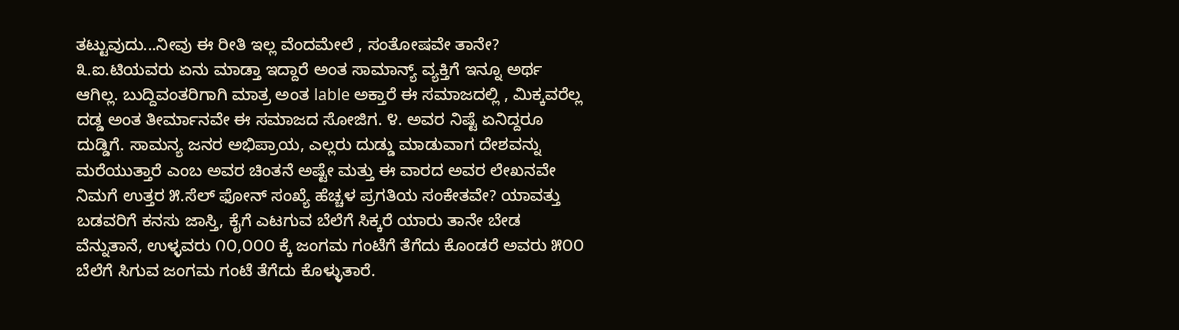ತಟ್ಟುವುದು...ನೀವು ಈ ರೀತಿ ಇಲ್ಲ ವೆಂದಮೇಲೆ , ಸಂತೋಷವೇ ತಾನೇ? ೩.ಐ.ಟಿಯ‌ವ‌ರು ಏನು ಮಾಡ್ತಾ ಇದ್ದಾರೆ ಅಂತ‌ ಸಾಮಾನ್ಯ್‌ ವ್ಯಕ್ತಿಗೆ ಇನ್ನೂ ಅರ್ಥ‌ ಆಗಿಲ್ಲ. ಬುದ್ದಿವಂತರಿಗಾಗಿ ಮಾತ್ರ ಅಂತ lable ಅಕ್ತಾರೆ ಈ ಸಮಾಜದಲ್ಲಿ , ಮಿಕ್ಕವರೆಲ್ಲ ದಡ್ಡ ಅಂತ ತೀರ್ಮಾನವೇ ಈ ಸಮಾಜದ ಸೋಜಿಗ. ೪. ಅವ‌ರ‌ ನಿಷ್ಟೆ ಏನಿದ್ದರೂ ದುಡ್ಡಿಗೆ. ಸಾಮನ್ಯ ಜನರ ಅಭಿಪ್ರಾಯ, ಎಲ್ಲರು ದುಡ್ಡು ಮಾಡುವಾಗ ದೇಶವನ್ನು ಮರೆಯುತ್ತಾರೆ ಎಂಬ ಅವರ ಚಿಂತನೆ ಅಷ್ಟೇ ಮತ್ತು ಈ ವಾರದ ಅವರ ಲೇಖನವೇ ನಿಮಗೆ ಉತ್ತರ ೫.ಸೆಲ್ ಫೋನ್ ಸ‌ಂಖ್ಯೆ ಹೆಚ್ಚಳ‌ ಪ್ರಗ‌ತಿಯ‌ ಸ‌ಂಕೇತ‌ವೇ? ಯಾವತ್ತು ಬಡವರಿಗೆ ಕನಸು ಜಾಸ್ತಿ, ಕೈಗೆ ಎಟಗುವ ಬೆಲೆಗೆ ಸಿಕ್ಕರೆ ಯಾರು ತಾನೇ ಬೇಡ ವೆನ್ನುತಾನೆ, ಉಳ್ಳವರು ೧೦,೦೦೦ ಕ್ಕೆ ಜಂಗಮ ಗಂಟೆಗೆ ತೆಗೆದು ಕೊಂಡರೆ ಅವರು ೫೦೦ ಬೆಲೆಗೆ ಸಿಗುವ ಜಂಗಮ ಗಂಟೆ ತೆಗೆದು ಕೊಳ್ಳುತಾರೆ.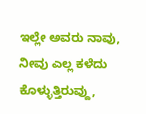ಇಲ್ಲೇ ಅವರು ನಾವು, ನೀವು ಎಲ್ಲ ಕಳೆದು ಕೊಳ್ಳುತ್ತಿರುವ್ದು,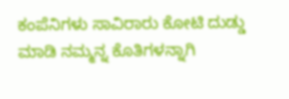ಕಂಪೆನಿಗಳು ಸಾವಿರಾರು ಕೋಟಿ ದುಡ್ಡು ಮಾಡಿ ನಮ್ಮನ್ನ ಕೊತಿಗಳನ್ನಾಗಿ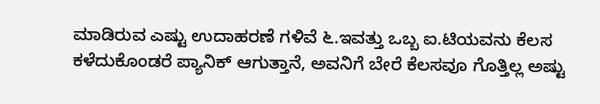ಮಾಡಿರುವ ಎಷ್ಟು ಉದಾಹರಣೆ ಗಳಿವೆ ೬.ಇವ‌ತ್ತು ಒಬ್ಬ ಐ.ಟಿಯ‌ವ‌ನು ಕೆಲ‌ಸ‌ ಕ‌ಳೆದುಕೊಂಡ‌ರೆ ಪ್ಯಾನಿಕ್ ಆಗುತ್ತಾನೆ, ಅವ‌ನಿಗೆ ಬೇರೆ ಕೆಲ‌ಸ‌ವೂ ಗೊತ್ತಿಲ್ಲ ಅಷ್ಟು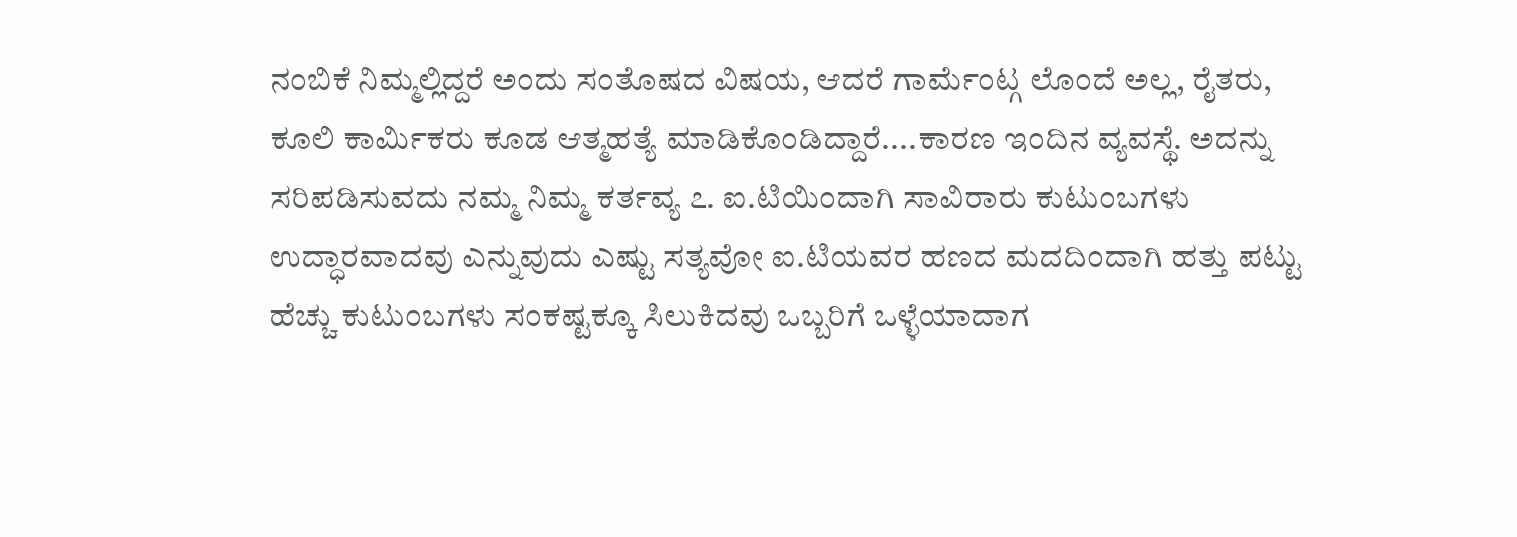ನಂಬಿಕೆ ನಿಮ್ಮಲ್ಲಿದ್ದರೆ ಅಂದು ಸಂತೊಷದ ವಿಷಯ, ಆದರೆ ಗಾರ್ಮೆಂಟ್ಗ ಲೊಂದೆ ಅಲ್ಲ, ರೈತರು, ಕೂಲಿ ಕಾರ್ಮಿಕರು ಕೂಡ ಆತ್ಮಹ‌ತ್ಯೆ ಮಾಡಿಕೊಂಡಿದ್ದಾರೆ....ಕಾರಣ ಇಂದಿನ ವ್ಯವಸ್ಥೆ. ಅದನ್ನು ಸರಿಪಡಿಸುವದು ನಮ್ಮ ನಿಮ್ಮ ಕರ್ತವ್ಯ ೭. ಐ.ಟಿಯಿಂದಾಗಿ ಸಾವಿರಾರು ಕುಟುಂಬ‌ಗ‌ಳು ಉದ್ಧಾರ‌ವಾದ‌ವು ಎನ್ನುವುದು ಎಷ್ಟು ಸ‌ತ್ಯವೋ ಐ.ಟಿಯ‌ವ‌ರ‌ ಹ‌ಣ‌ದ‌ ಮ‌ದ‌ದಿಂದಾಗಿ ಹ‌ತ್ತು ಪ‌ಟ್ಟು ಹೆಚ್ಚು ಕುಟುಂಬ‌ಗ‌ಳು ಸ‌ಂಕ‌ಷ್ಟಕ್ಕೂ ಸಿಲುಕಿದ‌ವು ಒಬ್ಬರಿಗೆ ಒಳ್ಳೆಯಾದಾಗ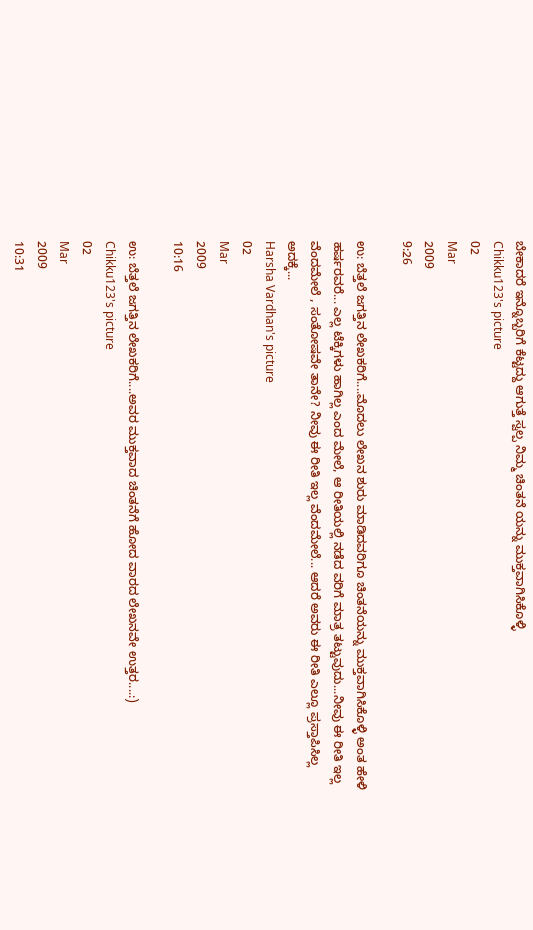ಬೇಕಾದರೆ ಇನ್ನೊಬ್ಬರಿಗೆ ಕೆಟ್ಟದ್ದು ಆಗುತ್ತೆ ಸ್ವಲ್ಪ ನಿಮ್ಮ ಚಿಂತನೆ ಯನ್ನು ಮುಕ್ತವಾಗಿಸಿಕೊಳ್ಳಿ
Chikku123's picture
02
Mar
2009
9:26

ಉ: ಬೆತ್ತಲೆ ಜಗತ್ತಿನ ಲೇಖಕರಿಗೆ....ಮೊದಲು ಲೇಖನ ಶುರು ಮಾಡಿದವರಿಗೂ ಚಿಂತನೆಯನ್ನು ಮುಕ್ತವಾಗಿಸಿಕೊಳ್ಳಿ ಅಂತ ಹೇಳಿ ಹರ್ಷರವರೆ... ಎಲ್ಲ ಟೆಕ್ಕಿಗಳು ಹಾಗಿಲ್ಲ ಎಂದ ಮೇಲೆ, ಆ ರೀತಿಯಲ್ಲಿ ನಡೆದ ವರಿಗೆ ಮಾತ್ರ ತಟ್ಟುವುದು...ನೀವು ಈ ರೀತಿ ಇಲ್ಲ ವೆಂದಮೇಲೆ , ಸಂತೋಷವೇ ತಾನೇ? ನೀವು ಈ ರೀತಿ ಇಲ್ಲ ವೆಂದಮೇಲೆ... ಆದ‌ರೆ ಅವ‌ರು ಈ ರೀತಿ ಎಲ್ಲೂ ಪ್ರಸ್ತಾಪಿಸಿಲ್ಲ ಅದ‌ಕ್ಕೆ...
Harsha Vardhan's picture
02
Mar
2009
10:16

ಉ: ಬೆತ್ತಲೆ ಜಗತ್ತಿನ ಲೇಖಕರಿಗೆ....ಅವರ ಮುಕ್ತವಾದ ಚಿಂತನೆಗೆ ಹೋದ ವಾರದ ಲೇಖನವೇ ಉತ್ತರ....:)
Chikku123's picture
02
Mar
2009
10:31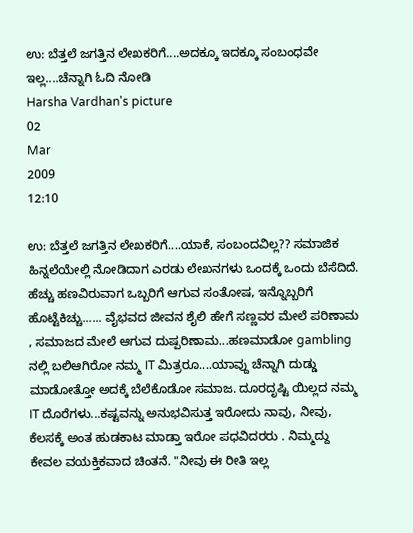ಉ: ಬೆತ್ತಲೆ ಜಗತ್ತಿನ ಲೇಖಕರಿಗೆ....ಅದಕ್ಕೂ ಇದಕ್ಕೂ ಸಂಬಂಧವೇ ಇಲ್ಲ....ಚೆನ್ನಾಗಿ ಓದಿ ನೋಡಿ
Harsha Vardhan's picture
02
Mar
2009
12:10

ಉ: ಬೆತ್ತಲೆ ಜಗತ್ತಿನ ಲೇಖಕರಿಗೆ....ಯಾಕೆ, ಸಂಬಂದವಿಲ್ಲ?? ಸಮಾಜಿಕ ಹಿನ್ನಲೆಯೇಲ್ಲಿ ನೋಡಿದಾಗ ಎರಡು ಲೇಖನಗಳು ಒಂದಕ್ಕೆ ಒಂದು ಬೆಸೆದಿದೆ. ಹೆಚ್ಚು ಹಣವಿರುವಾಗ ಒಬ್ಬರಿಗೆ ಆಗುವ ಸಂತೋಷ, ಇನ್ನೊಬ್ಬರಿಗೆ ಹೊಟ್ಟೆಕಿಚ್ಚು...... ವೈಭವದ ಜೀವನ ಶೈಲಿ ಹೇಗೆ ಸಣ್ಣವರ ಮೇಲೆ ಪರಿಣಾಮ , ಸಮಾಜದ ಮೇಲೆ ಆಗುವ ದುಷ್ಪರಿಣಾಮ...ಹಣಮಾಡೋ gambling ನಲ್ಲಿ ಬಲಿಆಗಿರೋ ನಮ್ಮ IT ಮಿತ್ರರೂ....ಯಾವ್ದು ಚೆನ್ನಾಗಿ ದುಡ್ಡು ಮಾಡೋತ್ತೋ ಅದಕ್ಕೆ ಬೆಲೆಕೊಡೋ ಸಮಾಜ. ದೂರದೃಷ್ಟಿ ಯಿಲ್ಲದ ನಮ್ಮ IT ದೊರೆಗಳು...ಕಷ್ಟವನ್ನು ಅನುಭವಿಸುತ್ತ ಇರೋದು ನಾವು, ನೀವು, ಕೆಲಸಕ್ಕೆ ಅಂತ ಹುಡಕಾಟ ಮಾಡ್ತಾ ಇರೋ ಪಧವಿದರರು . ನಿಮ್ಮದ್ದು ಕೇವಲ ವಯಕ್ತಿಕವಾದ ಚಿಂತನೆ. "ನೀವು ಈ ರೀತಿ ಇಲ್ಲ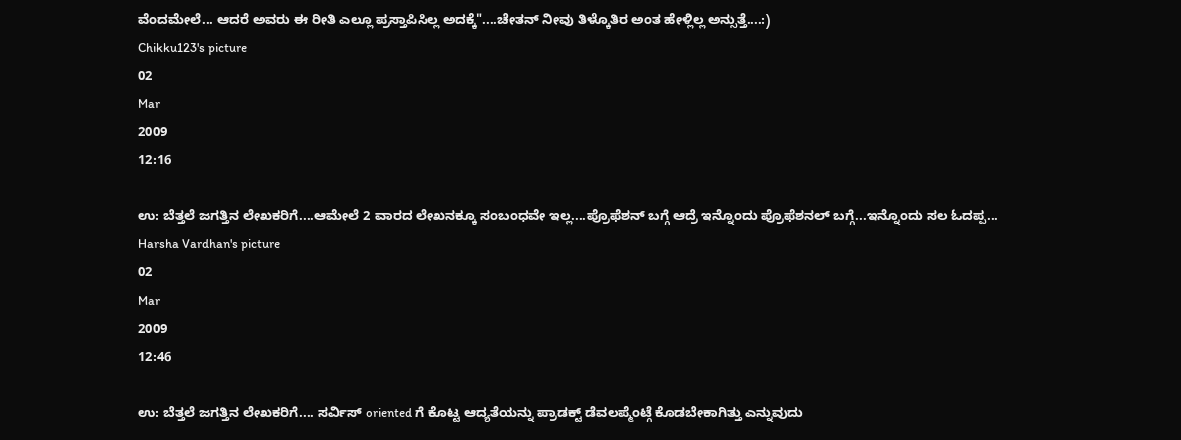ವೆಂದಮೇಲೆ... ಆದ‌ರೆ ಅವ‌ರು ಈ ರೀತಿ ಎಲ್ಲೂ ಪ್ರಸ್ತಾಪಿಸಿಲ್ಲ ಅದ‌ಕ್ಕೆ"....ಚೇತನ್ ನೀವು ತಿಳ್ಕೊತಿರ ಅಂತ ಹೇಳ್ಲಿಲ್ಲ ಅನ್ಸುತ್ತೆ....:)
Chikku123's picture
02
Mar
2009
12:16

ಉ: ಬೆತ್ತಲೆ ಜಗತ್ತಿನ ಲೇಖಕರಿಗೆ....ಆಮೇಲೆ 2 ವಾರದ ಲೇಖನಕ್ಕೂ ಸಂಬಂಧವೇ ಇಲ್ಲ....ಪ್ರೊಫೆಶನ್ ಬಗ್ಗೆ ಆದ್ರೆ ಇನ್ನೊಂದು ಪ್ರೊಫೆಶನಲ್ ಬಗ್ಗೆ...ಇನ್ನೊಂದು ಸಲ ಓದಪ್ಪ...
Harsha Vardhan's picture
02
Mar
2009
12:46

ಉ: ಬೆತ್ತಲೆ ಜಗತ್ತಿನ ಲೇಖಕರಿಗೆ.... ಸರ್ವಿಸ್ oriented ಗೆ ಕೊಟ್ಟ ಆದ್ಯತೆಯನ್ನು ಪ್ರಾಡಕ್ಟ್ ಡೆವಲಪ್ಮೆಂಟ್ಗೆ ಕೊಡಬೇಕಾಗಿತ್ತು ಎನ್ನುವುದು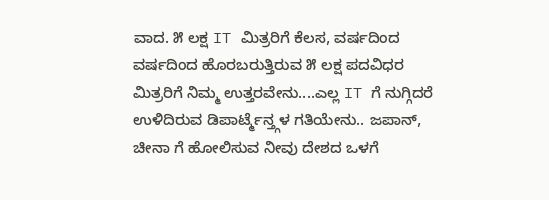ವಾದ. ೫ ಲಕ್ಷ IT ಮಿತ್ರರಿಗೆ ಕೆಲಸ, ವರ್ಷದಿಂದ ವರ್ಷದಿಂದ ಹೊರಬರುತ್ತಿರುವ ೫ ಲಕ್ಷ ಪದವಿಧರ ಮಿತ್ರರಿಗೆ ನಿಮ್ಮ ಉತ್ತರವೇನು....ಎಲ್ಲ IT ಗೆ ನುಗ್ಗಿದರೆ ಉಳಿದಿರುವ ಡಿಪಾರ್ಟ್ಮೆನ್ತ್ಗಳ ಗತಿಯೇನು.. ಜಪಾನ್, ಚೀನಾ ಗೆ ಹೋಲಿಸುವ ನೀವು ದೇಶದ ಒಳಗೆ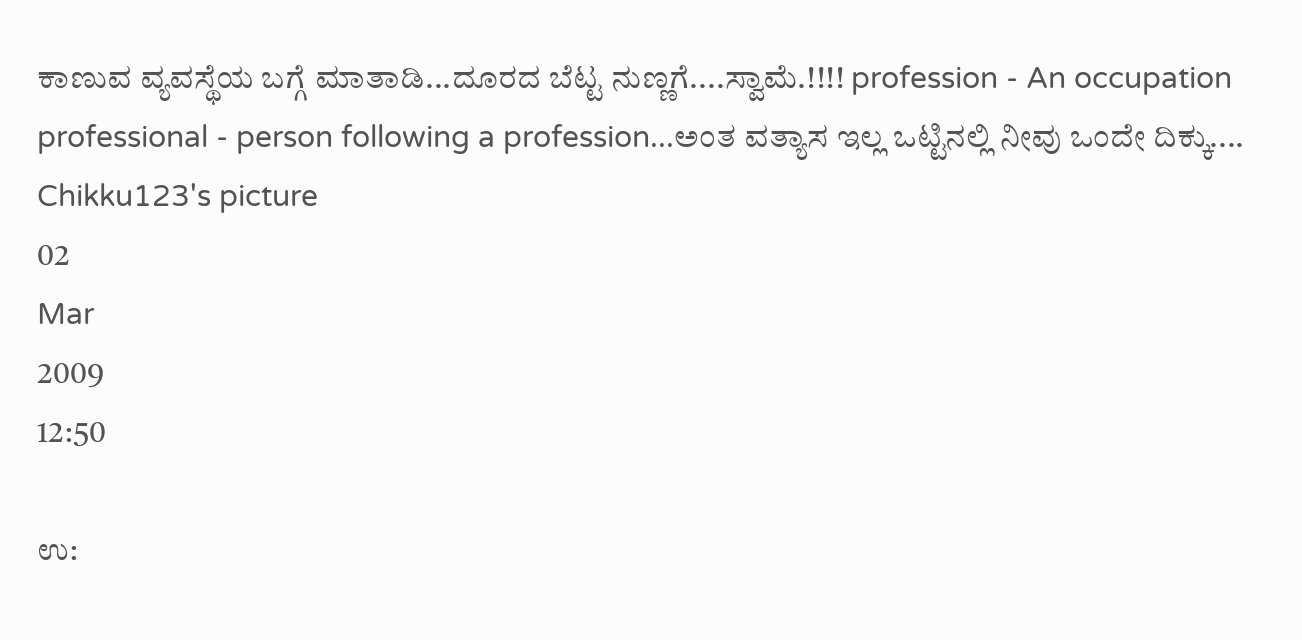ಕಾಣುವ ವ್ಯವಸ್ಥೆಯ ಬಗ್ಗೆ ಮಾತಾಡಿ...ದೂರದ ಬೆಟ್ಟ ನುಣ್ಣಗೆ....ಸ್ವಾಮೆ.!!!! profession - An occupation professional - person following a profession...ಅಂತ ವತ್ಯಾಸ ಇಲ್ಲ ಒಟ್ಟಿನಲ್ಲಿ ನೀವು ಒಂದೇ ದಿಕ್ಕು....
Chikku123's picture
02
Mar
2009
12:50

ಉ: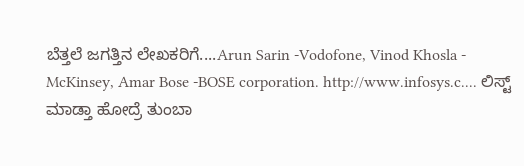ಬೆತ್ತಲೆ ಜಗತ್ತಿನ ಲೇಖಕರಿಗೆ....Arun Sarin -Vodofone, Vinod Khosla - McKinsey, Amar Bose -BOSE corporation. http://www.infosys.c.... ಲಿಸ್ಟ್ ಮಾಡ್ತಾ ಹೋದ್ರೆ ತುಂಬಾ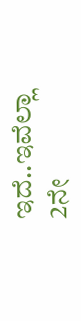ಇದೆ..ಇವೆಲ್ಲಾ 2ನೇ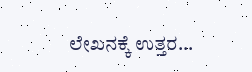ಲೇಖನಕ್ಕೆ ಉತ್ತರ...